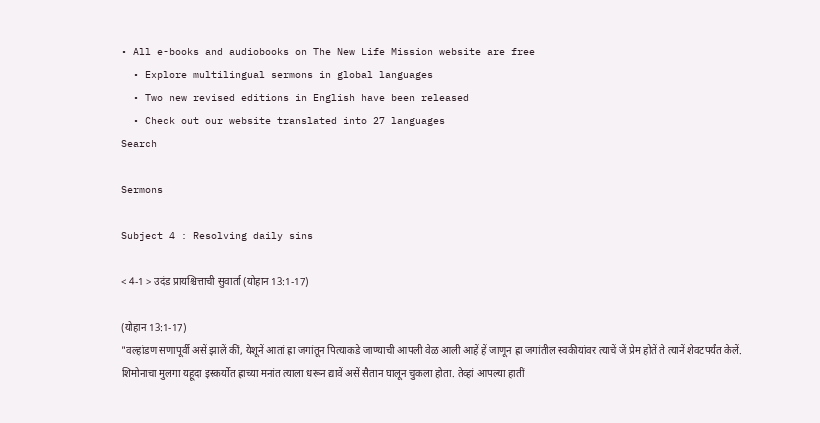• All e-books and audiobooks on The New Life Mission website are free
  • Explore multilingual sermons in global languages
  • Two new revised editions in English have been released
  • Check out our website translated into 27 languages
Search

Sermons

Subject 4 : Resolving daily sins

< 4-1 > उदंड प्रायश्चित्ताची सुवार्ता (योहान 13:1-17)

(योहान 13:1-17)
"वल्हांडण सणापूर्वी असें झालें कीं, येशूनें आतां ह्रा जगांतून पित्याकडे जाण्याची आपली वेळ आली आहें हें जाणून ह्रा जगांतील स्वकीयांवर त्याचें जें प्रेम होतें ते त्यानें शेवटपर्यंत केलें. शिमोनाचा मुलगा यहूदा इस्कर्योत ह्राच्या मनांत त्याला धरून द्यावें असें सैतान घालून चुकला होता. तेव्हां आपल्या हातीं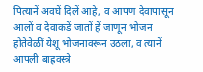पित्यानें अवघें दिलें आहे, व आपण देवापासून आलों व देवाकडें जातों हें जाणून भोजन होतेवेळीं येशू भोजनावरून उठला, व त्यानें आपली बाह्रवस्त्रे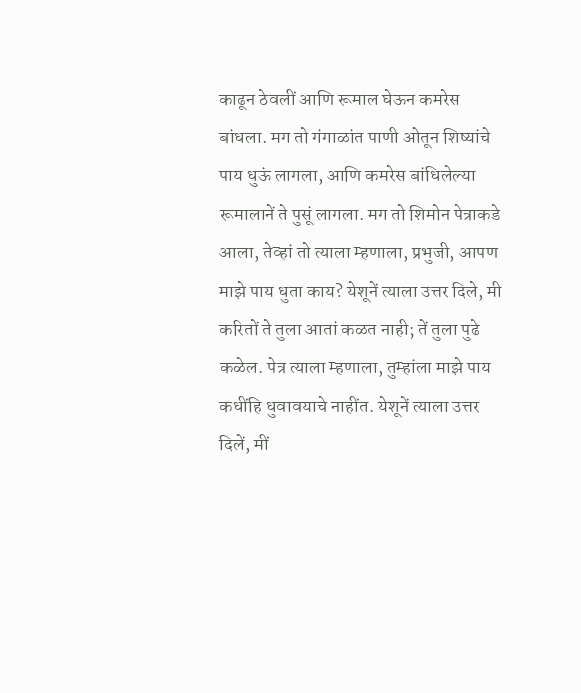काढून ठेवलीं आणि रूमाल घेऊन कमरेस बांधला. मग तो गंगाळांत पाणी ओतून शिष्यांचे पाय धुऊं लागला, आणि कमरेस बांधिलेल्या रूमालानें ते पुसूं लागला. मग तो शिमोन पेत्राकडे आला, तेव्हां तो त्याला म्हणाला, प्रभुजी, आपण माझे पाय धुता काय? येशूनें त्याला उत्तर दिले, मी करितों ते तुला आतां कळत नाही; तें तुला पुढे कळेल. पेत्र त्याला म्हणाला, तुम्हांला माझे पाय कधींहि धुवावयाचे नाहींत. येशूनें त्याला उत्तर दिलें, मीं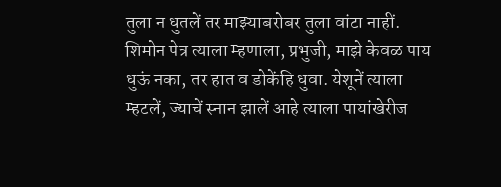तुला न धुतलें तर माझ्याबरोबर तुला वांटा नाहीं. शिमोन पेत्र त्याला म्हणाला, प्रभुजी, माझे केवळ पाय धुऊं नका, तर हात व डोकेंहि धुवा. येशूनें त्याला म्हटलें, ज्याचें स्नान झालें आहे त्याला पायांखेरीज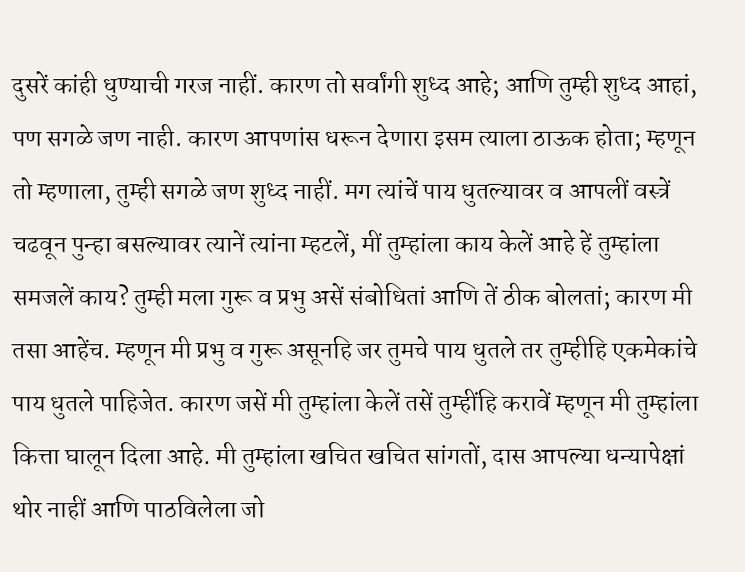दुसरें कांही धुण्याची गरज नाहीं. कारण तो सर्वांगी शुध्द आहे; आणि तुम्ही शुध्द आहां, पण सगळे जण नाही. कारण आपणांस धरून देणारा इसम त्याला ठाऊक होता; म्हणून तो म्हणाला, तुम्ही सगळे जण शुध्द नाहीं. मग त्यांचें पाय धुतल्यावर व आपलीं वस्त्रें चढवून पुन्हा बसल्यावर त्यानें त्यांना म्हटलें, मीं तुम्हांला काय केलें आहे हें तुम्हांला समजलें काय? तुम्ही मला गुरू व प्रभु असें संबोधितां आणि तें ठीक बोलतां; कारण मी तसा आहेंच. म्हणून मी प्रभु व गुरू असूनहि जर तुमचे पाय धुतले तर तुम्हीहि एकमेकांचे पाय धुतले पाहिजेत. कारण जसें मी तुम्हांला केलें तसें तुम्हींहि करावें म्हणून मी तुम्हांला कित्ता घालून दिला आहे. मी तुम्हांला खचित खचित सांगतों, दास आपल्या धन्यापेक्षां थोर नाहीं आणि पाठविलेला जो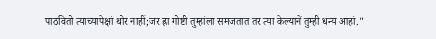पाठवितो त्याच्यापेक्षां थोर नाहीं;जर ह्रा गोष्टी तुम्हांला समजतात तर त्या केल्यानें तुम्ही धन्य आहां."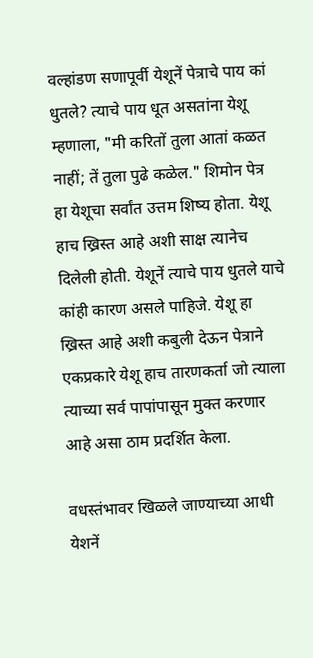वल्हांडण सणापूर्वी येशूनें पेत्राचे पाय कां धुतले? त्याचे पाय धूत असतांना येशू म्हणाला, "मी करितों तुला आतां कळत नाहीं; तें तुला पुढे कळेल." शिमोन पेत्र हा येशूचा सर्वांत उत्तम शिष्य होता. येशू हाच ख्रिस्त आहे अशी साक्ष त्यानेच दिलेली होती. येशूनें त्याचे पाय धुतले याचे कांही कारण असले पाहिजे. येशू हा ख्रिस्त आहे अशी कबुली देऊन पेत्राने एकप्रकारे येशू हाच तारणकर्ता जो त्याला त्याच्या सर्व पापांपासून मुक्त करणार आहे असा ठाम प्रदर्शित केला.

वधस्तंभावर खिळले जाण्याच्या आधी
येशनें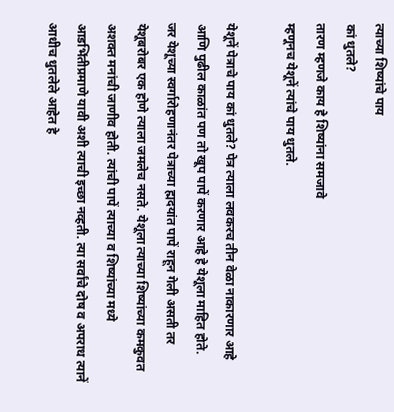त्याच्या शिष्यांचे पाय
कां धुतले?
तारण म्हणजे काय हे शिष्यांना समजावे
म्हणूनच येशूनें त्यांचे पाय धुतले.

येशूनें पेत्राचे पाय कां धुतले? पेत्र त्याला लवकरच तीन वेळा नाकारणार आहे आणि पुढील काळांत पण तो खूप पापें करणार आहे हे येशूला माहित होते.
जर येशूच्या स्वर्गारोहणानंतर पेत्राच्या ह्मदयांत पापें राहून गेली असती तर येशूबरोबर एक होणे त्याला जमलेच नसते. येशूला त्याच्या शिष्यांच्या कमकुवत अशक्त मनांची जाणीव होती. त्यांची पापें त्याच्या व शिष्यांच्या मध्ये आडभिंतीप्रमाणे यावी अशी त्याची इच्छा नव्हती. त्या सर्वांचे दोष व अपराध त्यानें आधीच धुतलेले आहेत हे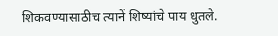शिकवण्यासाठीच त्यानें शिष्यांचे पाय धुतले.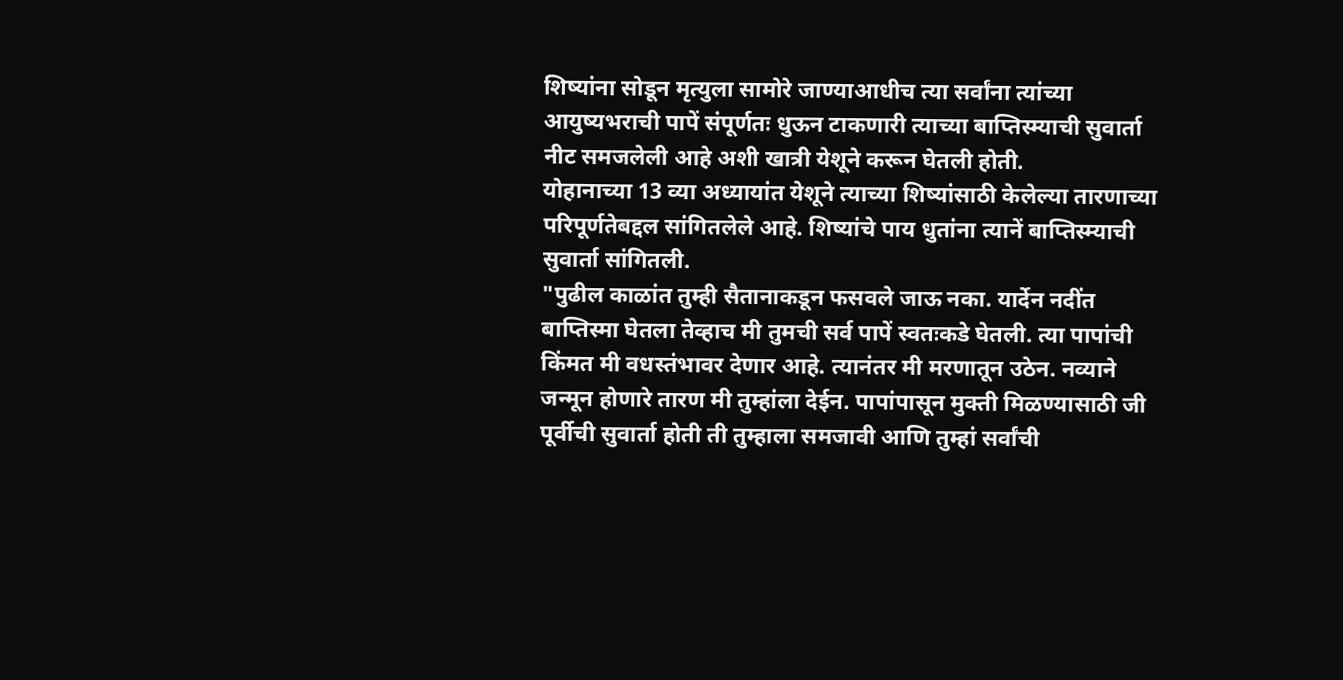शिष्यांना सोडून मृत्युला सामोरे जाण्याआधीच त्या सर्वांना त्यांच्या आयुष्यभराची पापें संपूर्णतः धुऊन टाकणारी त्याच्या बाप्तिस्म्याची सुवार्ता नीट समजलेली आहे अशी खात्री येशूने करून घेतली होती.
योहानाच्या 13 व्या अध्यायांत येशूने त्याच्या शिष्यांसाठी केलेल्या तारणाच्या परिपूर्णतेबद्दल सांगितलेले आहे. शिष्यांचे पाय धुतांना त्यानें बाप्तिस्म्याची सुवार्ता सांगितली.
"पुढील काळांत तुम्ही सैतानाकडून फसवले जाऊ नका. यार्देन नदींत बाप्तिस्मा घेतला तेव्हाच मी तुमची सर्व पापें स्वतःकडे घेतली. त्या पापांची किंमत मी वधस्तंभावर देणार आहे. त्यानंतर मी मरणातून उठेन. नव्याने जन्मून होणारे तारण मी तुम्हांला देईन. पापांपासून मुक्ती मिळण्यासाठी जी पूर्वीची सुवार्ता होती ती तुम्हाला समजावी आणि तुम्हां सर्वांची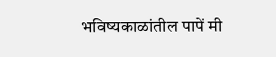भविष्यकाळांतील पापें मी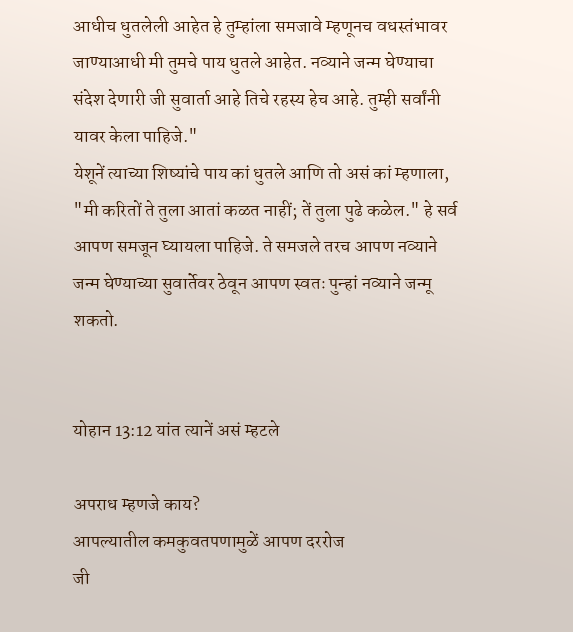आधीच धुतलेली आहेत हे तुम्हांला समजावे म्हणूनच वधस्तंभावर जाण्याआधी मी तुमचे पाय धुतले आहेत. नव्याने जन्म घेण्याचा संदेश देणारी जी सुवार्ता आहे तिचे रहस्य हेच आहे. तुम्ही सर्वांनी यावर केला पाहिजे."
येशूनें त्याच्या शिष्यांचे पाय कां धुतले आणि तो असं कां म्हणाला, "मी करितों ते तुला आतां कळत नाहीं; तें तुला पुढे कळेल." हे सर्व आपण समजून घ्यायला पाहिजे. ते समजले तरच आपण नव्याने जन्म घेण्याच्या सुवार्तेवर ठेवून आपण स्वतः पुन्हां नव्याने जन्मू शकतो.


योहान 13:12 यांत त्यानें असं म्हटले

अपराध म्हणजे काय?
आपल्यातील कमकुवतपणामुळें आपण दररोज
जी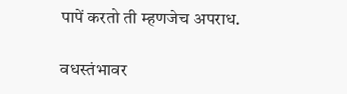पापें करतो ती म्हणजेच अपराध.

वधस्तंभावर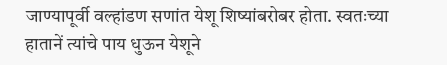जाण्यापूर्वी वल्हांडण सणांत येशू शिष्यांबरोबर होता. स्वतःच्या हातानें त्यांचे पाय धुऊन येशूने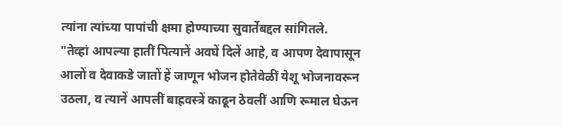त्यांना त्यांच्या पापांची क्षमा होण्याच्या सुवार्तेबद्दल सांगितले.
"तेव्हां आपल्या हातीं पित्यानें अवघें दिलें आहे, व आपण देवापासून आलों व देवाकडे जातों हें जाणून भोजन होतेवेळीं येशू भोजनावरून उठला, व त्यानें आपलीं बाह्रवस्त्रें काढून ठेवलीं आणि रूमाल घेऊन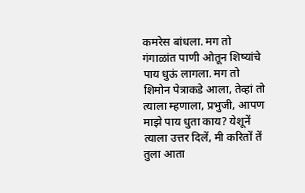कमरेस बांधला. मग तो गंगाळांत पाणी ओतून शिष्यांचे पाय धुऊं लागला. मग तो शिमोन पेत्राकडे आला, तेव्हां तो त्याला म्हणाला, प्रभुजी, आपण माझे पाय धुता काय? येशूनें त्याला उत्तर दिलें, मी करितों तें तुला आता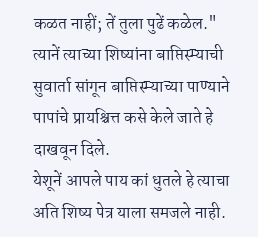कळत नाहीं; तें तुला पुढें कळेल."
त्यानें त्याच्या शिष्यांना बाप्तिस्म्याची सुवार्ता सांगून बाप्तिस्म्याच्या पाण्याने पापांचे प्रायश्चित्त कसे केले जाते हे दाखवून दिले.
येशूनें आपले पाय कां धुतले हे त्याचा अति शिष्य पेत्र याला समजले नाही.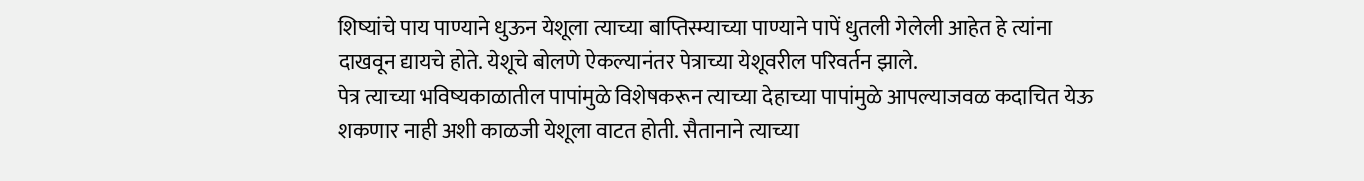शिष्यांचे पाय पाण्याने धुऊन येशूला त्याच्या बाप्तिस्म्याच्या पाण्याने पापें धुतली गेलेली आहेत हे त्यांना दाखवून द्यायचे होते. येशूचे बोलणे ऐकल्यानंतर पेत्राच्या येशूवरील परिवर्तन झाले.
पेत्र त्याच्या भविष्यकाळातील पापांमुळे विशेषकरून त्याच्या देहाच्या पापांमुळे आपल्याजवळ कदाचित येऊ शकणार नाही अशी काळजी येशूला वाटत होती. सैतानाने त्याच्या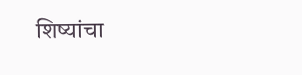शिष्यांचा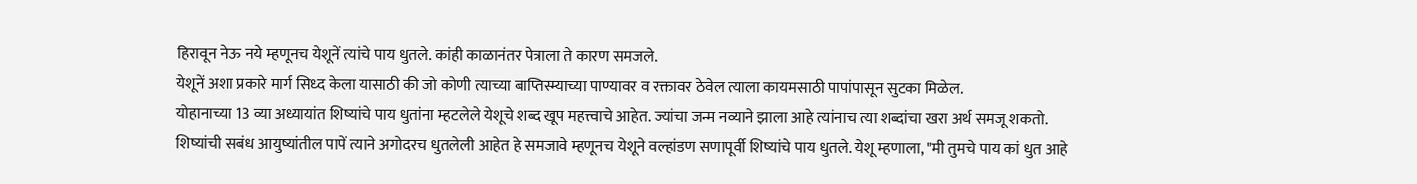हिरावून नेऊ नये म्हणूनच येशूनें त्यांचे पाय धुतले. कांही काळानंतर पेत्राला ते कारण समजले.
येशूनें अशा प्रकारे मार्ग सिध्द केला यासाठी की जो कोणी त्याच्या बाप्तिस्म्याच्या पाण्यावर व रक्तावर ठेवेल त्याला कायमसाठी पापांपासून सुटका मिळेल.
योहानाच्या 13 व्या अध्यायांत शिष्यांचे पाय धुतांना म्हटलेले येशूचे शब्द खूप महत्त्वाचे आहेत. ज्यांचा जन्म नव्याने झाला आहे त्यांनाच त्या शब्दांचा खरा अर्थ समजू शकतो.
शिष्यांची सबंध आयुष्यांतील पापें त्याने अगोदरच धुतलेली आहेत हे समजावे म्हणूनच येशूने वल्हांडण सणापूर्वी शिष्यांचे पाय धुतले. येशू म्हणाला, "मी तुमचे पाय कां धुत आहे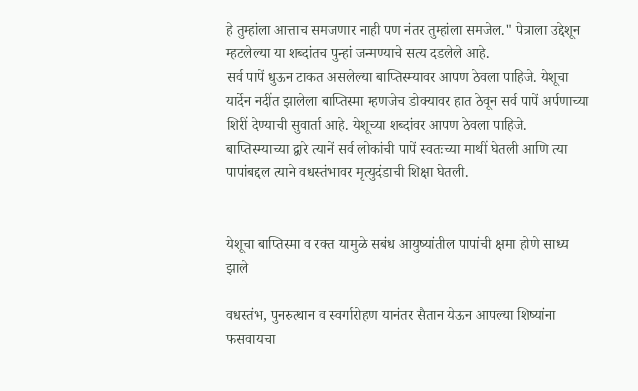हे तुम्हांला आत्ताच समजणार नाही पण नंतर तुम्हांला समजेल." पेत्राला उद्देशून म्हटलेल्या या शब्दांतच पुन्हां जन्मण्याचे सत्य दडलेले आहे.
सर्व पापें धुऊन टाकत असलेल्या बाप्तिस्म्यावर आपण ठेवला पाहिजे. येशूचा यार्देन नदींत झालेला बाप्तिस्मा म्हणजेच डोक्यावर हात ठेवून सर्व पापें अर्पणाच्या शिरीं देण्याची सुवार्ता आहे. येशूच्या शब्दांवर आपण ठेवला पाहिजे. बाप्तिस्म्याच्या द्वारे त्यानें सर्व लोकांची पापें स्वतःच्या माथीं घेतली आणि त्या पापांबद्दल त्याने वधस्तंभावर मृत्युदंडाची शिक्षा घेतली.


येशूचा बाप्तिस्मा व रक्त यामुळे सबंध आयुष्यांतील पापांची क्षमा होणे साध्य झाले

वधस्तंभ, पुनरुत्थान व स्वर्गारोहण यानंतर सैतान येऊन आपल्या शिष्यांना फसवायचा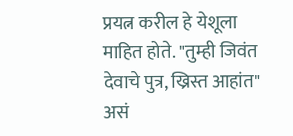प्रयत्न करील हे येशूला माहित होते. "तुम्ही जिवंत देवाचे पुत्र, ख्रिस्त आहांत" असं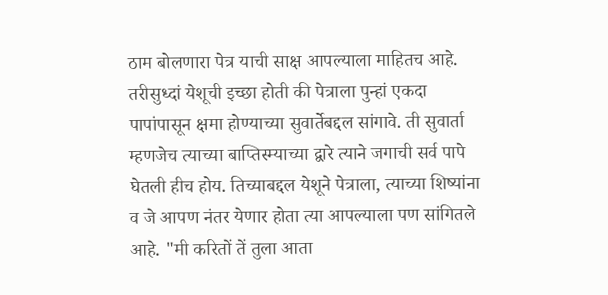ठाम बोलणारा पेत्र याची साक्ष आपल्याला माहितच आहे. तरीसुध्दां येशूची इच्छा होती की पेत्राला पुन्हां एकदा पापांपासून क्षमा होण्याच्या सुवार्तेबद्दल सांगावे. ती सुवार्ता म्हणजेच त्याच्या बाप्तिस्म्याच्या द्वारे त्याने जगाची सर्व पापे घेतली हीच होय. तिच्याबद्दल येशूने पेत्राला, त्याच्या शिष्यांना व जे आपण नंतर येणार होता त्या आपल्याला पण सांगितले आहे. "मी करितों तें तुला आता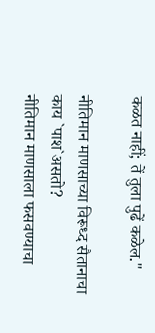कळत नाहीं; तें तुला पुढें कळेल."

नीतिमान माणसाच्या विरूध्द सैतानाचा
काय `पाश`असतो?
नीतिमान माणसाला फसवण्याचा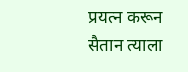प्रयत्न करून
सैतान त्याला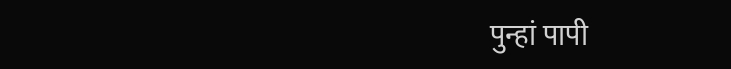पुन्हां पापी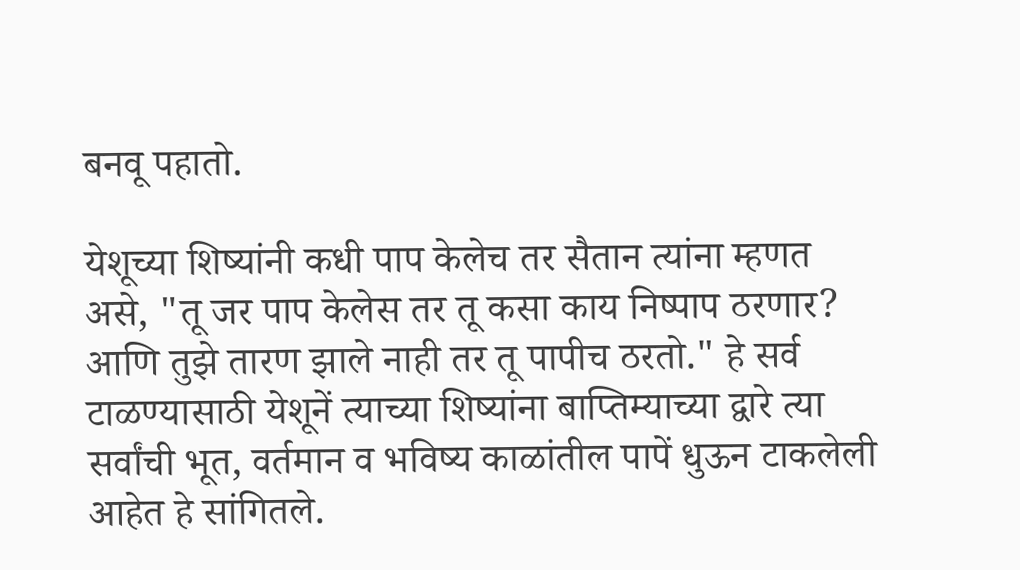बनवू पहातो.

येशूच्या शिष्यांनी कधी पाप केलेच तर सैतान त्यांना म्हणत असे, "तू जर पाप केलेस तर तू कसा काय निष्पाप ठरणार? आणि तुझे तारण झाले नाही तर तू पापीच ठरतो." हे सर्व टाळण्यासाठी येशूनें त्याच्या शिष्यांना बाप्तिम्याच्या द्वारे त्या सर्वांची भूत, वर्तमान व भविष्य काळांतील पापें धुऊन टाकलेली आहेत हे सांगितले.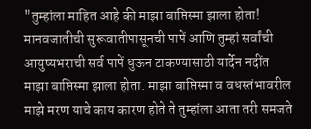"तुम्हांला माहित आहे की माझा बाप्तिस्मा झाला होता! मानवजातीची सुरूवातीपासूनची पापें आणि तुम्हां सर्वांची आयुष्यभराची सर्व पापें धुऊन टाकण्यासाठी यार्देन नदींत माझा बाप्तिस्मा झाला होता. माझा बाप्तिस्मा व वधस्तंभावरील माझे मरण याचे काय कारण होते ते तुम्हांला आता तरी समजते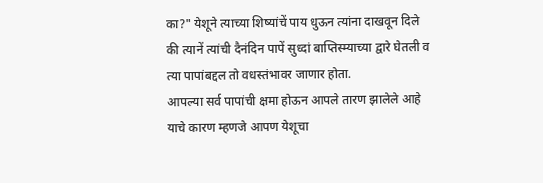का?" येशूने त्याच्या शिष्यांचें पाय धुऊन त्यांना दाखवून दिले की त्यानें त्यांची दैनंदिन पापें सुध्दां बाप्तिस्म्याच्या द्वारे घेतली व त्या पापांबद्दल तो वधस्तंभावर जाणार होता.
आपल्या सर्व पापांची क्षमा होऊन आपले तारण झालेले आहे याचे कारण म्हणजे आपण येशूचा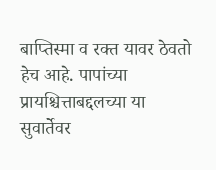बाप्तिस्मा व रक्त यावर ठेवतो हेच आहे. पापांच्या प्रायश्चित्ताबद्दलच्या या सुवार्तेवर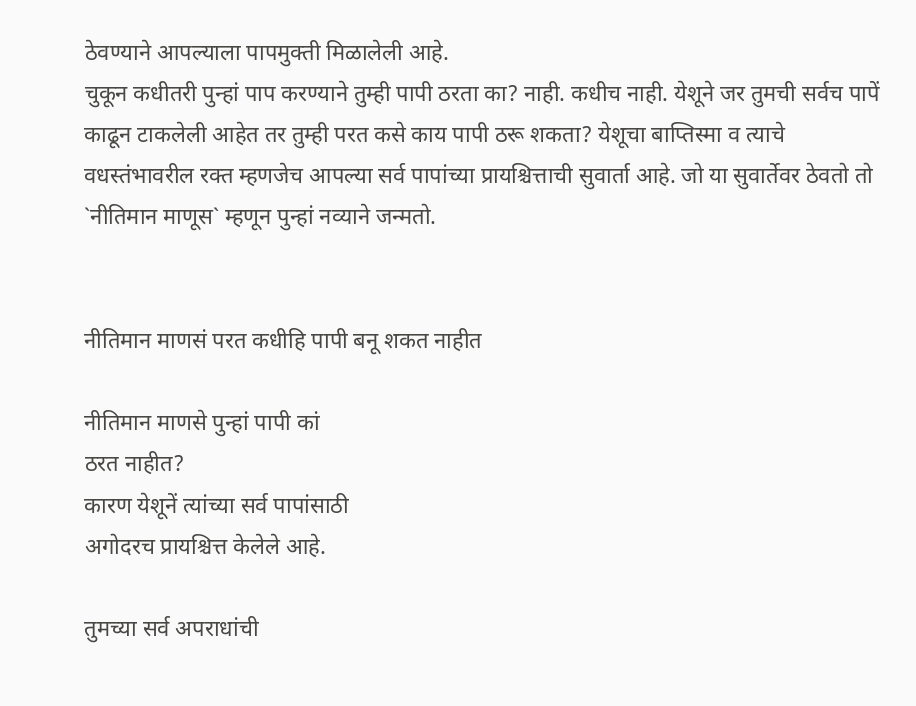ठेवण्याने आपल्याला पापमुक्ती मिळालेली आहे.
चुकून कधीतरी पुन्हां पाप करण्याने तुम्ही पापी ठरता का? नाही. कधीच नाही. येशूने जर तुमची सर्वच पापें काढून टाकलेली आहेत तर तुम्ही परत कसे काय पापी ठरू शकता? येशूचा बाप्तिस्मा व त्याचे वधस्तंभावरील रक्त म्हणजेच आपल्या सर्व पापांच्या प्रायश्चित्ताची सुवार्ता आहे. जो या सुवार्तेवर ठेवतो तो `नीतिमान माणूस` म्हणून पुन्हां नव्याने जन्मतो.


नीतिमान माणसं परत कधीहि पापी बनू शकत नाहीत

नीतिमान माणसे पुन्हां पापी कां
ठरत नाहीत?
कारण येशूनें त्यांच्या सर्व पापांसाठी
अगोदरच प्रायश्चित्त केलेले आहे.

तुमच्या सर्व अपराधांची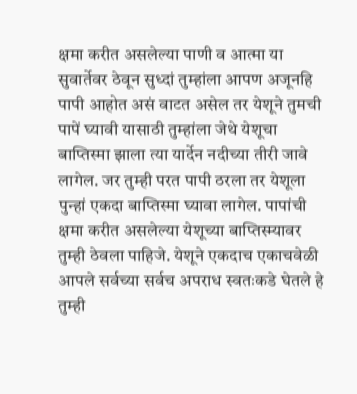क्षमा करीत असलेल्या पाणी व आत्मा या सुवार्तेवर ठेवून सुध्दां तुम्हांला आपण अजूनहि पापी आहोत असं वाटत असेल तर येशूने तुमची पापें घ्यावी यासाठी तुम्हांला जेथे येशूचा बाप्तिस्मा झाला त्या यार्देन नदीच्या तीरी जावे लागेल. जर तुम्ही परत पापी ठरला तर येशूला पुन्हां एकदा बाप्तिस्मा घ्यावा लागेल. पापांची क्षमा करीत असलेल्या येशूच्या बाप्तिस्म्यावर तुम्ही ठेवला पाहिजे. येशूने एकदाच एकाचवेळी आपले सर्वच्या सर्वच अपराध स्वतःकडे घेतले हे तुम्ही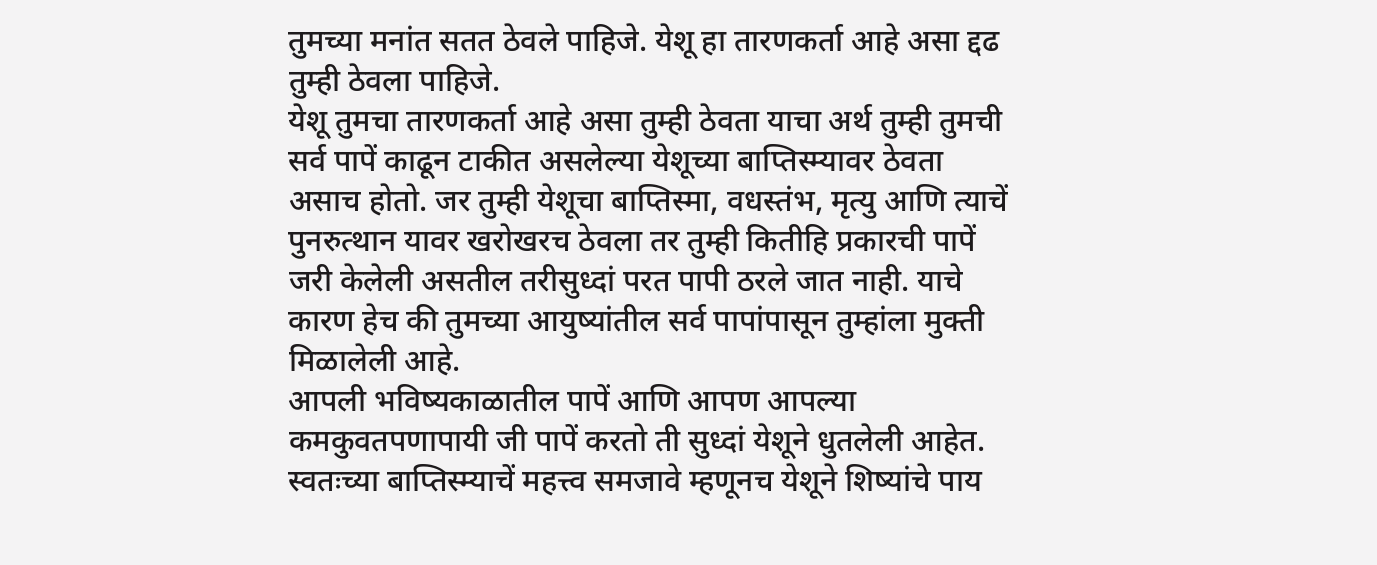तुमच्या मनांत सतत ठेवले पाहिजे. येशू हा तारणकर्ता आहे असा द्दढ तुम्ही ठेवला पाहिजे.
येशू तुमचा तारणकर्ता आहे असा तुम्ही ठेवता याचा अर्थ तुम्ही तुमची सर्व पापें काढून टाकीत असलेल्या येशूच्या बाप्तिस्म्यावर ठेवता असाच होतो. जर तुम्ही येशूचा बाप्तिस्मा, वधस्तंभ, मृत्यु आणि त्याचें पुनरुत्थान यावर खरोखरच ठेवला तर तुम्ही कितीहि प्रकारची पापें जरी केलेली असतील तरीसुध्दां परत पापी ठरले जात नाही. याचे कारण हेच की तुमच्या आयुष्यांतील सर्व पापांपासून तुम्हांला मुक्ती मिळालेली आहे.
आपली भविष्यकाळातील पापें आणि आपण आपल्या कमकुवतपणापायी जी पापें करतो ती सुध्दां येशूने धुतलेली आहेत. स्वतःच्या बाप्तिस्म्याचें महत्त्व समजावे म्हणूनच येशूने शिष्यांचे पाय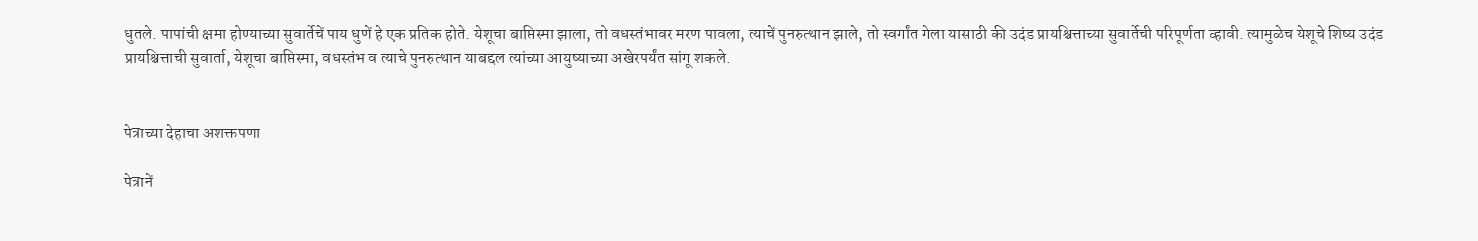धुतले. पापांची क्षमा होण्याच्या सुवार्तेचें पाय धुणें हे एक प्रतिक होते. येशूचा बाप्तिस्मा झाला, तो वधस्तंभावर मरण पावला, त्याचें पुनरुत्थान झाले, तो स्वर्गांत गेला यासाठी की उदंड प्रायश्चित्ताच्या सुवार्तेची परिपूर्णता व्हावी. त्यामुळेच येशूचे शिष्य उदंड प्रायश्चित्ताची सुवार्ता, येशूचा बाप्तिस्मा, वधस्तंभ व त्याचे पुनरुत्थान याबद्दल त्यांच्या आयुष्याच्या अखेरपर्यंत सांगू शकले.


पेत्राच्या देहाचा अशक्तपणा

पेत्रानें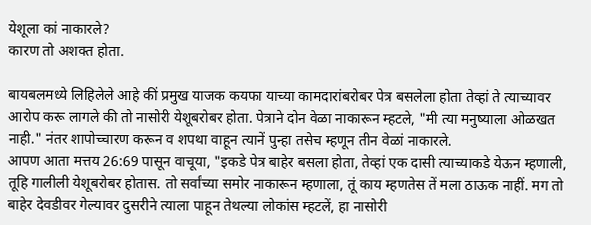येशूला कां नाकारले?
कारण तो अशक्त होता.

बायबलमध्ये लिहिलेले आहे कीं प्रमुख याजक कयफा याच्या कामदारांबरोबर पेत्र बसलेला होता तेव्हां ते त्याच्यावर आरोप करू लागले की तो नासोरी येशूबरोबर होता. पेत्राने दोन वेळा नाकारून म्हटले, "मी त्या मनुष्याला ओळखत नाही." नंतर शापोच्चारण करून व शपथा वाहून त्यानें पुन्हा तसेच म्हणून तीन वेळां नाकारले.
आपण आता मत्तय 26:69 पासून वाचूया, "इकडे पेत्र बाहेर बसला होता, तेव्हां एक दासी त्याच्याकडे येऊन म्हणाली, तूहि गालीली येशूबरोबर होतास. तो सर्वांच्या समोर नाकारून म्हणाला, तूं काय म्हणतेस तें मला ठाऊक नाहीं. मग तो बाहेर देवडीवर गेल्यावर दुसरीने त्याला पाहून तेथल्या लोकांस म्हटलें, हा नासोरी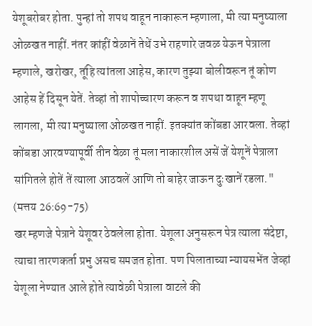येशूबरोबर होता. पुन्हां तो शपथ वाहून नाकारून म्हणाला, मी त्या मनुष्याला ओळखत नाहीं. नंतर कांहीं वेळानें तेथें उभे राहणारे जवळ येऊन पेत्राला म्हणाले, खरोखर, तूंहि त्यांतला आहेस, कारण तुझ्या बोलीवरून तूं कोण आहेस हें दिसून येतें. तेव्हां तो शापोच्चारण करून व शपथा वाहून म्हणू लागला, मी त्या मनुष्याला ओळखत नाहीं. इतक्यांत कोंबडा आरवला. तेव्हां कोंबडा आरवण्यापूर्वी तीन वेळा तूं मला नाकारशील असें जें येशूनें पेत्राला सांगितले होतें तें त्याला आठवलें आणि तो बाहेर जाऊन दुःखानें रडला." (मत्तय 26:69-75)
खर म्हणजे पेत्राने येशूवर ठेवलेला होता. येशूला अनुसरून पेत्र त्याला संदेष्टा, त्याचा तारणकर्ता प्रभु असच समजत होता. पण पिलाताच्या न्यायसभेंत जेव्हां येशूला नेण्यात आले होते त्यावेळी पेत्राला वाटले की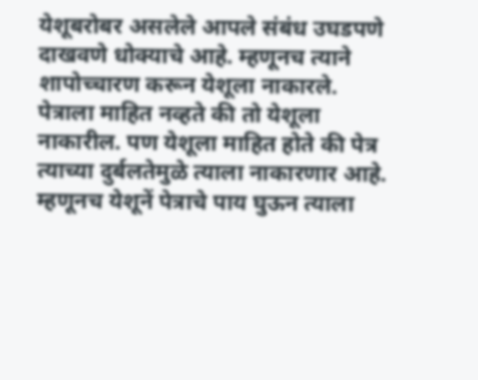येशूबरोबर असलेले आपले संबंध उघडपणे दाखवणे धोक्याचे आहे. म्हणूनच त्याने शापोच्चारण करून येशूला नाकारले.
पेत्राला माहित नव्हते की तो येशूला नाकारील. पण येशूला माहित होते की पेत्र त्याच्या दुर्बलतेमुळे त्याला नाकारणार आहे. म्हणूनच येशूनें पेत्राचे पाय घुऊन त्याला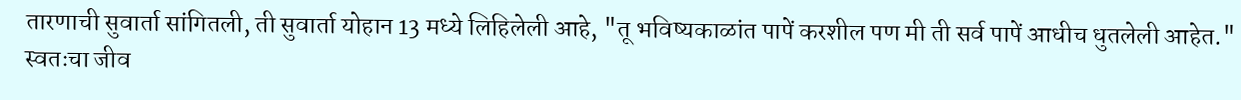तारणाची सुवार्ता सांगितली, ती सुवार्ता योहान 13 मध्ये लिहिलेली आहे, "तू भविष्यकाळांत पापें करशील पण मी ती सर्व पापें आधीच धुतलेली आहेत."
स्वतःचा जीव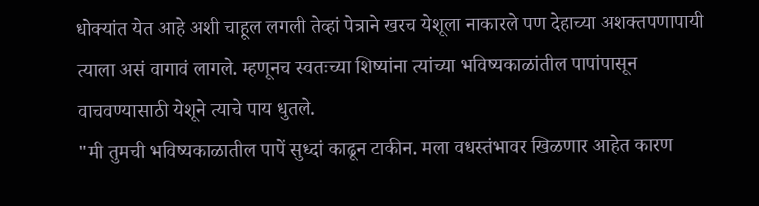धोक्यांत येत आहे अशी चाहूल लगली तेव्हां पेत्राने खरच येशूला नाकारले पण देहाच्या अशक्तपणापायी त्याला असं वागावं लागले. म्हणूनच स्वतःच्या शिष्यांना त्यांच्या भविष्यकाळांतील पापांपासून वाचवण्यासाठी येशूने त्याचे पाय धुतले.
"मी तुमची भविष्यकाळातील पापें सुध्दां काढून टाकीन. मला वधस्तंभावर खिळणार आहेत कारण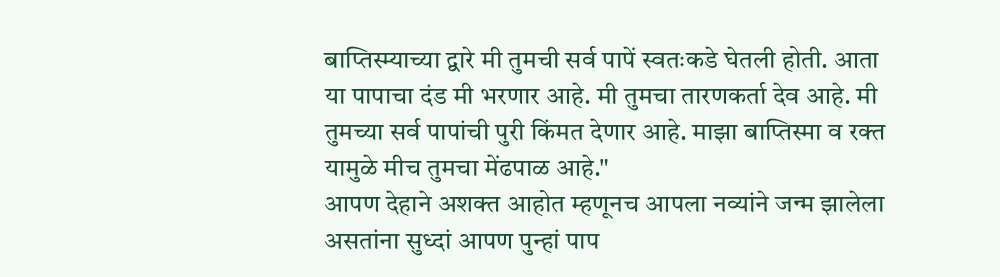बाप्तिस्म्याच्या द्वारे मी तुमची सर्व पापें स्वतःकडे घेतली होती. आता या पापाचा दंड मी भरणार आहे. मी तुमचा तारणकर्ता देव आहे. मी तुमच्या सर्व पापांची पुरी किंमत देणार आहे. माझा बाप्तिस्मा व रक्त यामुळे मीच तुमचा मेंढपाळ आहे."
आपण देहाने अशक्त आहोत म्हणूनच आपला नव्यांने जन्म झालेला असतांना सुध्दां आपण पुन्हां पाप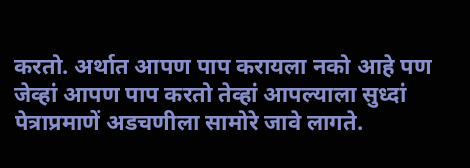करतो. अर्थात आपण पाप करायला नको आहे पण जेव्हां आपण पाप करतो तेव्हां आपल्याला सुध्दां पेत्राप्रमाणें अडचणीला सामोरे जावे लागते.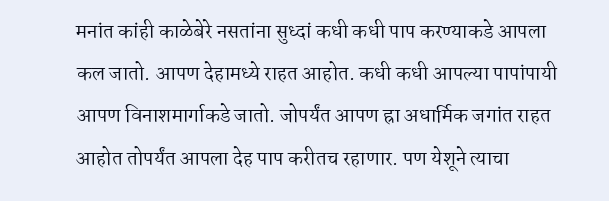मनांत कांही काळेबेरे नसतांना सुध्दां कधी कधी पाप करण्याकडे आपला कल जातो. आपण देहामध्ये राहत आहोत. कधी कधी आपल्या पापांपायी आपण विनाशमार्गाकडे जातो. जोपर्यंत आपण ह्रा अधार्मिक जगांत राहत आहोत तोपर्यंत आपला देह पाप करीतच रहाणार. पण येशूने त्याचा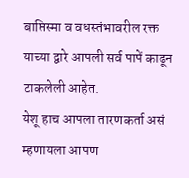बाप्तिस्मा व वधस्तंभावरील रक्त याच्या द्वारे आपली सर्व पापें काढून टाकलेली आहेत.
येशू हाच आपला तारणकर्ता असं म्हणायला आपण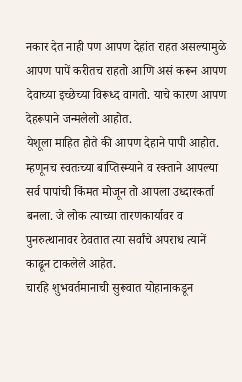नकार देत नाही पण आपण देहांत राहत असल्यामुळे आपण पापें करीतच राहतो आणि असं करून आपण देवाच्या इच्छेच्या विरूध्द वागतो. याचे कारण आपण देहरूपाने जन्मलेलो आहोत.
येशूला माहित होते की आपण देहाने पापी आहोत. म्हणूनच स्वतःच्या बाप्तिस्म्याने व रक्ताने आपल्या सर्व पापांची किंमत मोजून तो आपला उध्दारकर्ता बनला. जे लोक त्याच्या तारणकार्यावर व पुनरुत्थानावर ठेवतात त्या सर्वांचे अपराध त्यानें काढून टाकलेले आहेत.
चारहि शुभवर्तमानाची सुरूवात योहानाकडून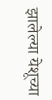झालेल्या येशूच्या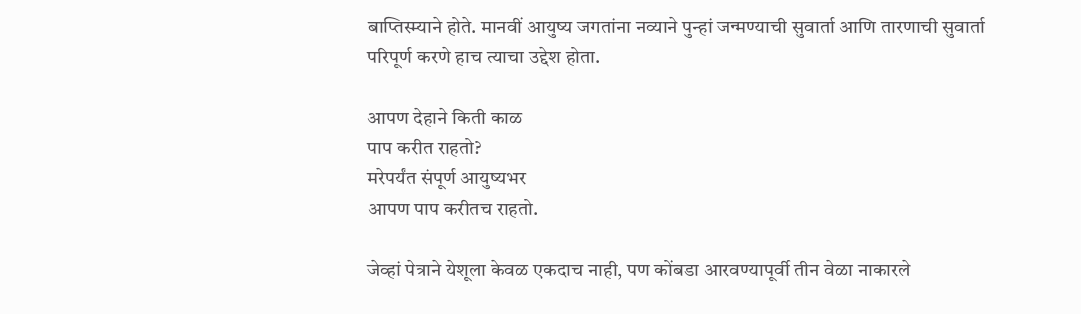बाप्तिस्म्याने होते. मानवीं आयुष्य जगतांना नव्याने पुन्हां जन्मण्याची सुवार्ता आणि तारणाची सुवार्ता परिपूर्ण करणे हाच त्याचा उद्देश होता.

आपण देहाने किती काळ
पाप करीत राहतो?
मरेपर्यंत संपूर्ण आयुष्यभर
आपण पाप करीतच राहतो.

जेव्हां पेत्राने येशूला केवळ एकदाच नाही, पण कोंबडा आरवण्यापूर्वी तीन वेळा नाकारले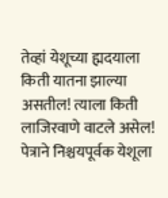तेव्हां येशूच्या ह्मदयाला किती यातना झाल्या असतील! त्याला किती लाजिरवाणे वाटले असेल! पेत्राने निश्चयपूर्वक येशूला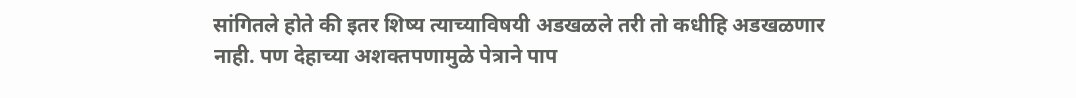सांगितले होते की इतर शिष्य त्याच्याविषयी अडखळले तरी तो कधीहि अडखळणार नाही. पण देहाच्या अशक्तपणामुळे पेत्राने पाप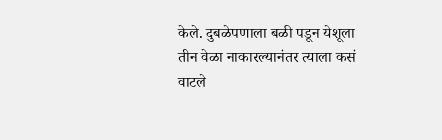केले. दुबळेपणाला बळी पडून येशूला तीन वेळा नाकारल्यानंतर त्याला कसं वाटले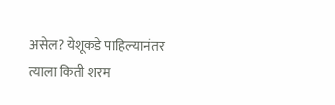असेल? येशूकडे पाहिल्यानंतर त्याला किती शरम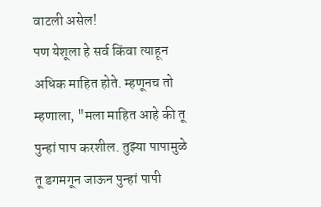वाटली असेल!
पण येशूला हे सर्व किंवा त्याहून अधिक माहित होते. म्हणूनच तो म्हणाला, "मला माहित आहे की तू पुन्हां पाप करशील. तुझ्या पापामुळे तू डगमगून जाऊन पुन्हां पापी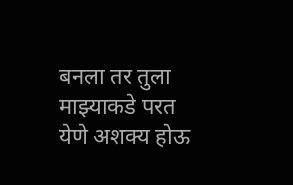बनला तर तुला माझ्याकडे परत येणे अशक्य होऊ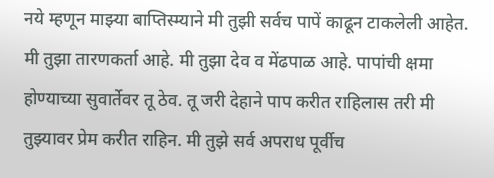नये म्हणून माझ्या बाप्तिस्म्याने मी तुझी सर्वच पापें काढून टाकलेली आहेत. मी तुझा तारणकर्ता आहे. मी तुझा देव व मेंढपाळ आहे. पापांची क्षमा होण्याच्या सुवार्तेवर तू ठेव. तू जरी देहाने पाप करीत राहिलास तरी मी तुझ्यावर प्रेम करीत राहिन. मी तुझे सर्व अपराध पूर्वीच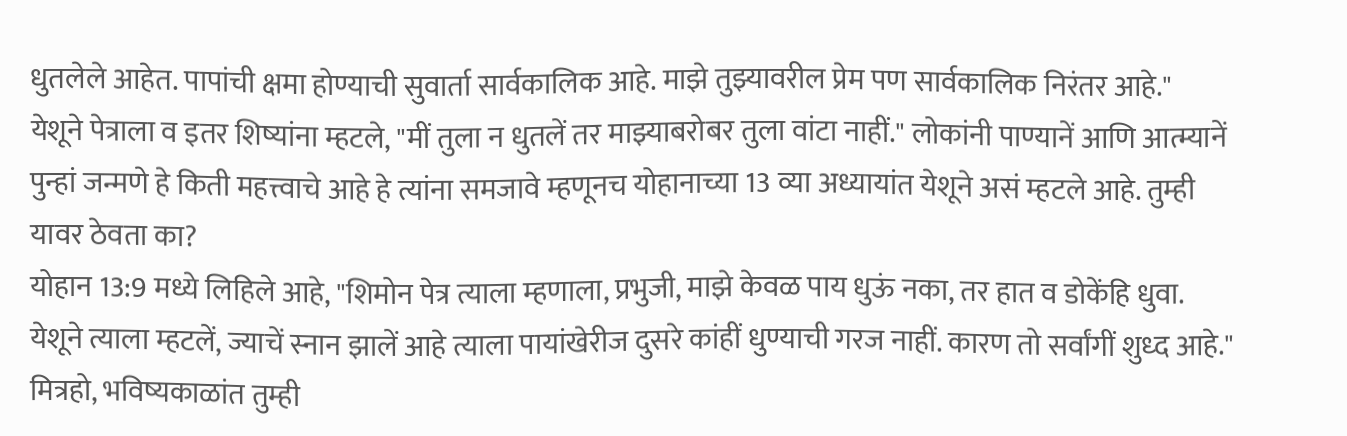धुतलेले आहेत. पापांची क्षमा होण्याची सुवार्ता सार्वकालिक आहे. माझे तुझ्यावरील प्रेम पण सार्वकालिक निरंतर आहे."
येशूने पेत्राला व इतर शिष्यांना म्हटले, "मीं तुला न धुतलें तर माझ्याबरोबर तुला वांटा नाहीं." लोकांनी पाण्यानें आणि आत्म्यानें पुन्हां जन्मणे हे किती महत्त्वाचे आहे हे त्यांना समजावे म्हणूनच योहानाच्या 13 व्या अध्यायांत येशूने असं म्हटले आहे. तुम्ही यावर ठेवता का?
योहान 13:9 मध्ये लिहिले आहे, "शिमोन पेत्र त्याला म्हणाला, प्रभुजी, माझे केवळ पाय धुऊं नका, तर हात व डोकेंहि धुवा. येशूने त्याला म्हटलें, ज्याचें स्नान झालें आहे त्याला पायांखेरीज दुसरे कांहीं धुण्याची गरज नाहीं. कारण तो सर्वांगीं शुध्द आहे."
मित्रहो, भविष्यकाळांत तुम्ही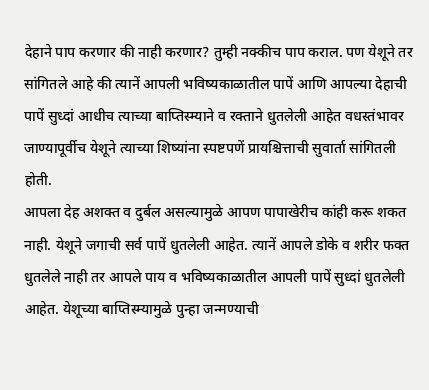देहाने पाप करणार की नाही करणार? तुम्ही नक्कीच पाप कराल. पण येशूने तर सांगितले आहे की त्यानें आपली भविष्यकाळातील पापें आणि आपल्या देहाची पापें सुध्दां आधीच त्याच्या बाप्तिस्म्याने व रक्ताने धुतलेली आहेत वधस्तंभावर जाण्यापूर्वीच येशूने त्याच्या शिष्यांना स्पष्टपणें प्रायश्चित्ताची सुवार्ता सांगितली होती.
आपला देह अशक्त व दुर्बल असल्यामुळे आपण पापाखेरीच कांही करू शकत नाही. येशूने जगाची सर्व पापें धुतलेली आहेत. त्यानें आपले डोके व शरीर फक्त धुतलेले नाही तर आपले पाय व भविष्यकाळातील आपली पापें सुध्दां धुतलेली आहेत. येशूच्या बाप्तिस्म्यामुळे पुन्हा जन्मण्याची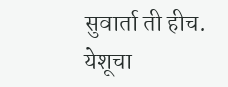सुवार्ता ती हीच.
येशूचा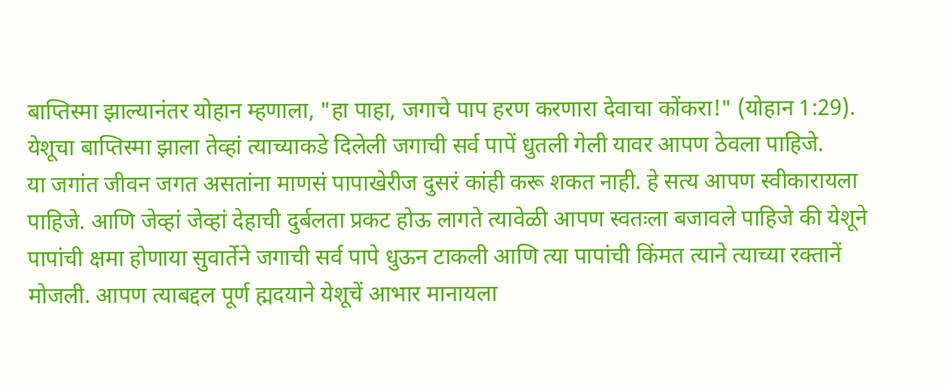बाप्तिस्मा झाल्यानंतर योहान म्हणाला, "हा पाहा, जगाचे पाप हरण करणारा देवाचा कोंकरा!" (योहान 1:29). येशूचा बाप्तिस्मा झाला तेव्हां त्याच्याकडे दिलेली जगाची सर्व पापें धुतली गेली यावर आपण ठेवला पाहिजे.
या जगांत जीवन जगत असतांना माणसं पापाखेरीज दुसरं कांही करू शकत नाही. हे सत्य आपण स्वीकारायला पाहिजे. आणि जेव्हां जेव्हां देहाची दुर्बलता प्रकट होऊ लागते त्यावेळी आपण स्वतःला बजावले पाहिजे की येशूने पापांची क्षमा होणाया सुवार्तेने जगाची सर्व पापे धुऊन टाकली आणि त्या पापांची किंमत त्याने त्याच्या रक्तानें मोजली. आपण त्याबद्दल पूर्ण ह्मदयाने येशूचें आभार मानायला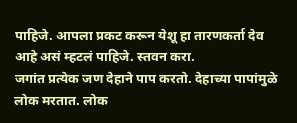पाहिजे. आपला प्रकट करून येशू हा तारणकर्ता देव आहे असं म्हटलं पाहिजे. स्तवन करा.
जगांत प्रत्येक जण देहाने पाप करतो. देहाच्या पापांमुळे लोक मरतात. लोक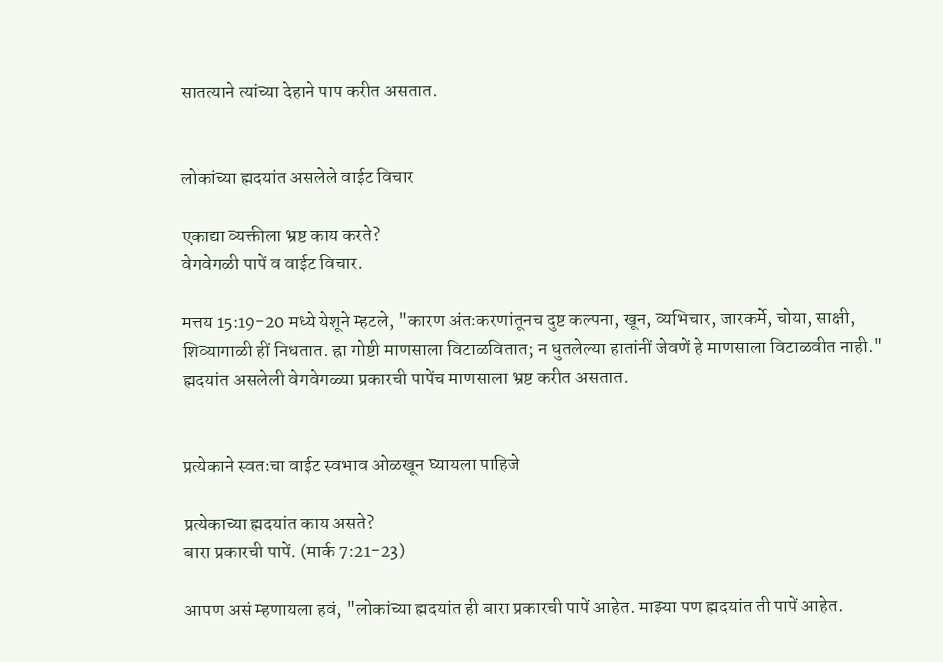सातत्याने त्यांच्या देहाने पाप करीत असतात.


लोकांच्या ह्मदयांत असलेले वाईट विचार

एकाद्या व्यक्तीला भ्रष्ट काय करते?
वेगवेगळी पापें व वाईट विचार.

मत्तय 15:19-20 मध्ये येशूने म्हटले, "कारण अंतःकरणांतूनच दुष्ट कल्पना, खून, व्यभिचार, जारकर्मे, चोया, साक्षी, शिव्यागाळी हीं निधतात. ह्रा गोष्टी माणसाला विटाळवितात; न धुतलेल्या हातांनीं जेवणें हे माणसाला विटाळवीत नाही." ह्मदयांत असलेली वेगवेगळ्या प्रकारची पापेंच माणसाला भ्रष्ट करीत असतात.


प्रत्येकाने स्वतःचा वाईट स्वभाव ओळखून घ्यायला पाहिजे

प्रत्येकाच्या ह्मदयांत काय असते?
बारा प्रकारची पापें. (मार्क 7:21-23)

आपण असं म्हणायला हवं, "लोकांच्या ह्मदयांत ही बारा प्रकारची पापें आहेत. माझ्या पण ह्मदयांत ती पापें आहेत.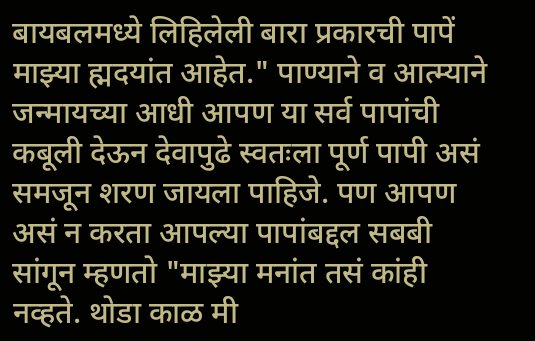बायबलमध्ये लिहिलेली बारा प्रकारची पापें माझ्या ह्मदयांत आहेत." पाण्याने व आत्म्याने जन्मायच्या आधी आपण या सर्व पापांची कबूली देऊन देवापुढे स्वतःला पूर्ण पापी असं समजून शरण जायला पाहिजे. पण आपण असं न करता आपल्या पापांबद्दल सबबी सांगून म्हणतो "माझ्या मनांत तसं कांही नव्हते. थोडा काळ मी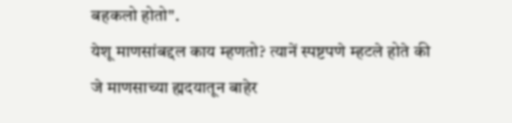बहकलो होतो".
येशू माणसांबद्दल काय म्हणतो? त्यानें स्पष्टपणे म्हटले होते की जे माणसाच्या ह्मदयातून बाहेर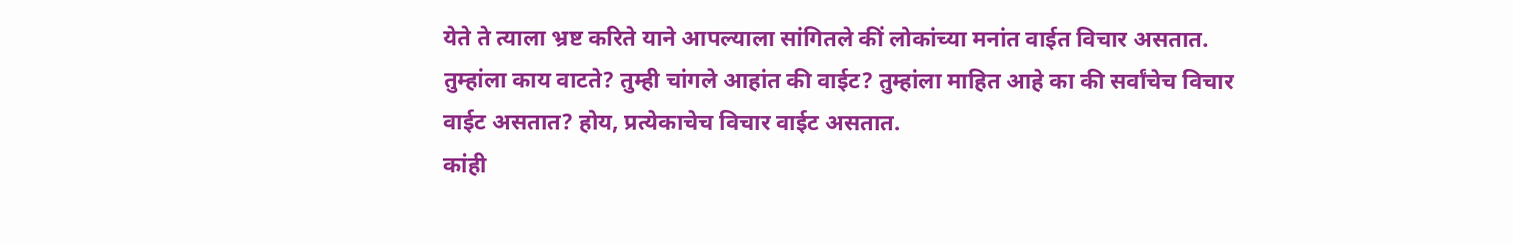येते ते त्याला भ्रष्ट करिते याने आपल्याला सांगितले कीं लोकांच्या मनांत वाईत विचार असतात. तुम्हांला काय वाटते? तुम्ही चांगले आहांत की वाईट? तुम्हांला माहित आहे का की सर्वांचेच विचार वाईट असतात? होय, प्रत्येकाचेच विचार वाईट असतात.
कांही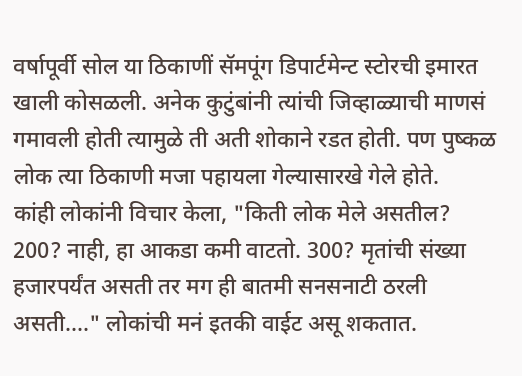वर्षापूर्वी सोल या ठिकाणीं सॅमपूंग डिपार्टमेन्ट स्टोरची इमारत खाली कोसळली. अनेक कुटुंबांनी त्यांची जिव्हाळ्याची माणसं गमावली होती त्यामुळे ती अती शोकाने रडत होती. पण पुष्कळ लोक त्या ठिकाणी मजा पहायला गेल्यासारखे गेले होते.
कांही लोकांनी विचार केला, "किती लोक मेले असतील? 200? नाही, हा आकडा कमी वाटतो. 300? मृतांची संख्या हजारपर्यंत असती तर मग ही बातमी सनसनाटी ठरली असती...." लोकांची मनं इतकी वाईट असू शकतात.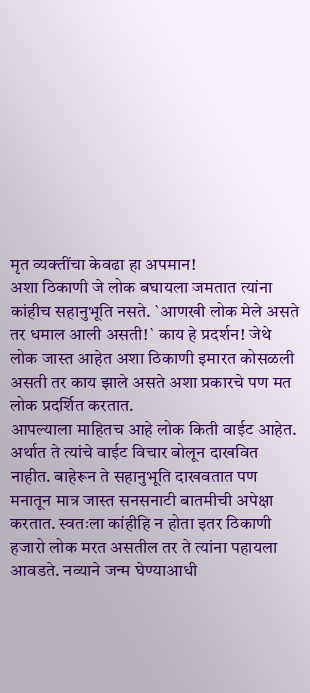मृत व्यक्तींचा केवढा हा अपमान!
अशा ठिकाणी जे लोक बघायला जमतात त्यांना कांहीच सहानुभूति नसते. `आणखी लोक मेले असते तर धमाल आली असती!` काय हे प्रदर्शन! जेथे लोक जास्त आहेत अशा ठिकाणी इमारत कोसळली असती तर काय झाले असते अशा प्रकारचे पण मत लोक प्रदर्शित करतात.
आपल्याला माहितच आहे लोक किती वाईट आहेत. अर्थात ते त्यांचे वाईट विचार बोलून दाखवित नाहीत. बाहेरून ते सहानुभूति दाखवतात पण मनातून मात्र जास्त सनसनाटी बातमीची अपेक्षा करतात. स्वतःला कांहीहि न होता इतर ठिकाणी हजारो लोक मरत असतील तर ते त्यांना पहायला आवडते. नव्याने जन्म घेण्याआधी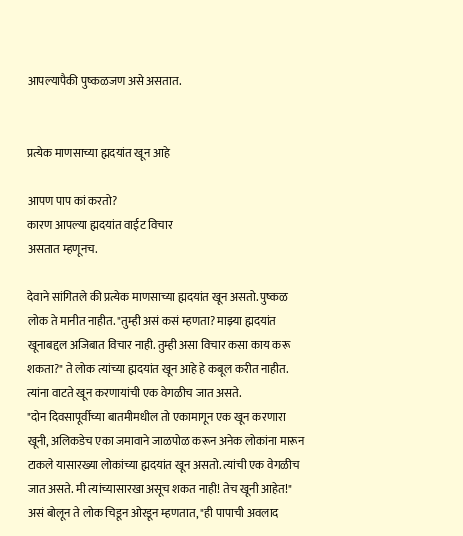आपल्यापैकी पुष्कळजण असे असतात.


प्रत्येक माणसाच्या ह्मदयांत खून आहे

आपण पाप कां करतो?
कारण आपल्या ह्मदयांत वाईट विचार
असतात म्हणूनच.

देवाने सांगितले की प्रत्येक माणसाच्या ह्मदयांत खून असतो. पुष्कळ लोक ते मानीत नाहीत. "तुम्ही असं कसं म्हणता? माझ्या ह्मदयांत खूनाबद्दल अजिबात विचार नाही. तुम्ही असा विचार कसा काय करू शकता?" ते लोक त्यांच्या ह्मदयांत खून आहे हे कबूल करीत नाहीत. त्यांना वाटते खून करणायांची एक वेगळीच जात असते.
"दोन दिवसापूर्वीच्या बातमीमधील तो एकामागून एक खून करणारा खूनी, अलिकडेच एका जमावाने जाळपोळ करून अनेक लोकांना मारून टाकले यासारख्या लोकांच्या ह्मदयांत खून असतो. त्यांची एक वेगळीच जात असते. मी त्यांच्यासारखा असूच शकत नाही! तेच खूनी आहेत!" असं बोलून ते लोक चिडून ओरडून म्हणतात, "ही पापाची अवलाद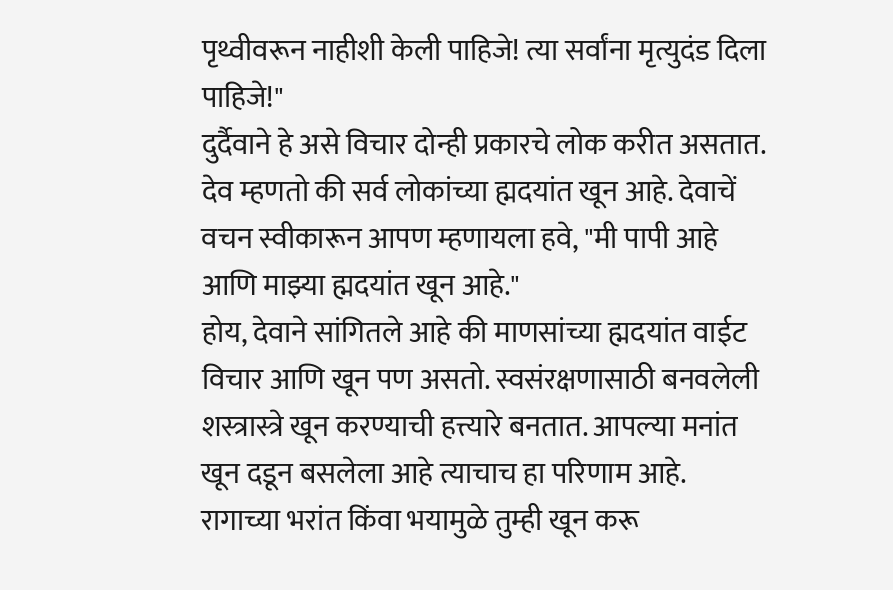पृथ्वीवरून नाहीशी केली पाहिजे! त्या सर्वांना मृत्युदंड दिला पाहिजे!"
दुर्दैवाने हे असे विचार दोन्ही प्रकारचे लोक करीत असतात. देव म्हणतो की सर्व लोकांच्या ह्मदयांत खून आहे. देवाचें वचन स्वीकारून आपण म्हणायला हवे, "मी पापी आहे आणि माझ्या ह्मदयांत खून आहे."
होय, देवाने सांगितले आहे की माणसांच्या ह्मदयांत वाईट विचार आणि खून पण असतो. स्वसंरक्षणासाठी बनवलेली शस्त्रास्त्रे खून करण्याची हत्त्यारे बनतात. आपल्या मनांत खून दडून बसलेला आहे त्याचाच हा परिणाम आहे. रागाच्या भरांत किंवा भयामुळे तुम्ही खून करू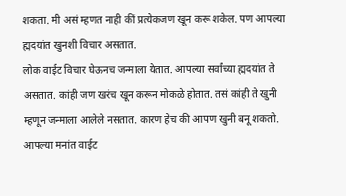शकता. मी असं म्हणत नाही कीं प्रत्येकजण खून करू शकेल. पण आपल्या ह्मदयांत खुनशी विचार असतात.
लोक वाईट विचार घेऊनच जन्माला येतात. आपल्या सर्वांच्या ह्मदयांत ते असतात. कांही जण खरंच खून करून मोकळे होतात. तसं कांही ते खुनी म्हणून जन्माला आलेले नसतात. कारण हेच की आपण खुनी बनू शकतो. आपल्या मनांत वाईट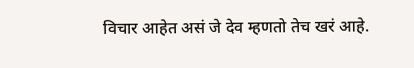विचार आहेत असं जे देव म्हणतो तेच खरं आहे.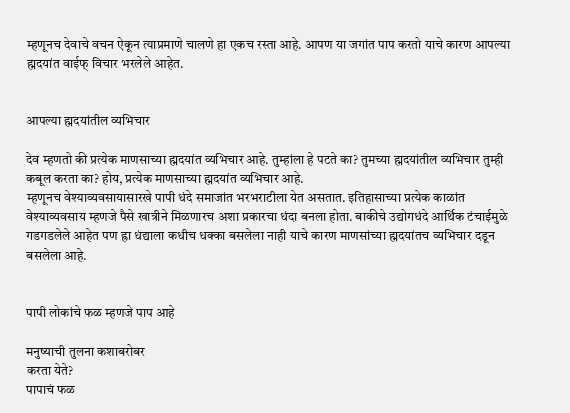म्हणूनच देवाचे वचन ऐकून त्याप्रमाणे चालणे हा एकच रस्ता आहे. आपण या जगांत पाप करतो याचे कारण आपल्या ह्मदयांत वाईफ् विचार भरलेले आहेत.


आपल्या ह्मदयांतील व्यभिचार

देव म्हणतो की प्रत्येक माणसाच्या ह्मदयांत व्यभिचार आहे. तुम्हांला हे पटते का? तुमच्या ह्मदयांतील व्यभिचार तुम्ही कबूल करता का? होय, प्रत्येक माणसाच्या ह्मदयांत व्यभिचार आहे.
म्हणूनच वेश्याव्यवसायासारखे पापी धंदे समाजांत भरभराटीला येत असतात. इतिहासाच्या प्रत्येक काळांत वेश्याव्यवसाय म्हणजे पैसे खात्रीने मिळणारच अशा प्रकारचा धंदा बनला होता. बाकीचे उद्योगधंदे आर्थिक टंचाईमुळे गडगडलेले आहेत पण ह्रा धंद्याला कधीच धक्का बसलेला नाही याचे कारण माणसांच्या ह्मदयांतच व्यभिचार दडून बसलेला आहे.


पापी लोकांचे फळ म्हणजे पाप आहे

मनुष्याची तुलना कशाबरोबर
करता येते?
पापाचं फळ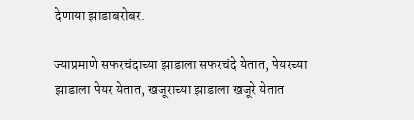देणाया झाडाबरोबर.

ज्याप्रमाणे सफरचंदाच्या झाडाला सफरचंदे येतात, पेयरच्या झाडाला पेयर येतात, खजूराच्या झाडाला खजूरे येतात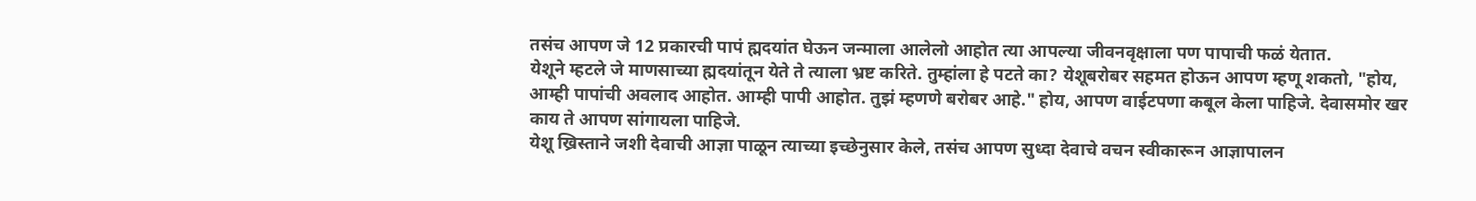तसंच आपण जे 12 प्रकारची पापं ह्मदयांत घेऊन जन्माला आलेलो आहोत त्या आपल्या जीवनवृक्षाला पण पापाची फळं येतात.
येशूने म्हटले जे माणसाच्या ह्मदयांतून येते ते त्याला भ्रष्ट करिते. तुम्हांला हे पटते का? येशूबरोबर सहमत होऊन आपण म्हणू शकतो, "होय, आम्ही पापांची अवलाद आहोत. आम्ही पापी आहोत. तुझं म्हणणे बरोबर आहे." होय, आपण वाईटपणा कबूल केला पाहिजे. देवासमोर खर काय ते आपण सांगायला पाहिजे.
येशू ख्रिस्ताने जशी देवाची आज्ञा पाळून त्याच्या इच्छेनुसार केले, तसंच आपण सुध्दा देवाचे वचन स्वीकारून आज्ञापालन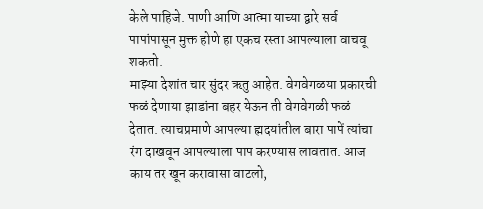केले पाहिजे. पाणी आणि आत्मा याच्या द्वारे सर्व पापांपासून मुक्त होणे हा एकच रस्ता आपल्याला वाचवू शकतो.
माझ्या देशांत चार सुंदर ऋतु आहेत. वेगवेगळया प्रकारची फळं देणाया झाडांना बहर येऊन ती वेगवेगळी फळं देतात. त्याचप्रमाणे आपल्या ह्मदयांतील बारा पापें त्यांचा रंग दाखवून आपल्याला पाप करण्यास लावतात. आज काय तर खून करावासा वाटलो,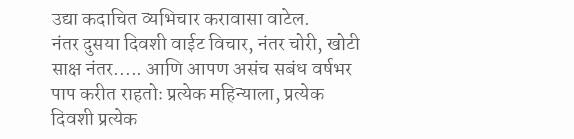उद्या कदाचित व्यभिचार करावासा वाटेल.
नंतर दुसया दिवशी वाईट विचार, नंतर चोरी, खोटी साक्ष नंतर..... आणि आपण असंच सबंध वर्षभर पाप करीत राहतोः प्रत्येक महिन्याला, प्रत्येक दिवशी प्रत्येक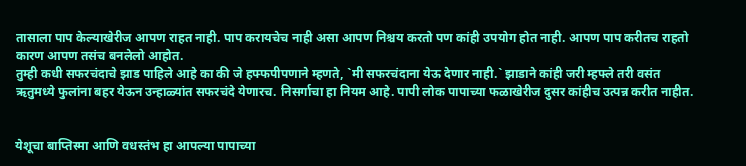तासाला पाप केल्याखेरीज आपण राहत नाही. पाप करायचेच नाही असा आपण निश्चय करतो पण कांही उपयोग होत नाही. आपण पाप करीतच राहतो कारण आपण तसंच बनलेलो आहोत.
तुम्ही कधी सफरचंदाचे झाड पाहिले आहे का की जे हफ्फपीपणाने म्हणते, `मी सफरचंदाना येऊ देणार नाही.` झाडाने कांही जरी म्हफ्ले तरी वसंत ऋतुमध्ये फुलांना बहर येऊन उन्हाळ्यांत सफरचंदे येणारच. निसर्गाचा हा नियम आहे. पापी लोक पापाच्या फळाखेरीज दुसर कांहीच उत्पन्न करीत नाहीत.


येशूचा बाप्तिस्मा आणि वधस्तंभ हा आपल्या पापाच्या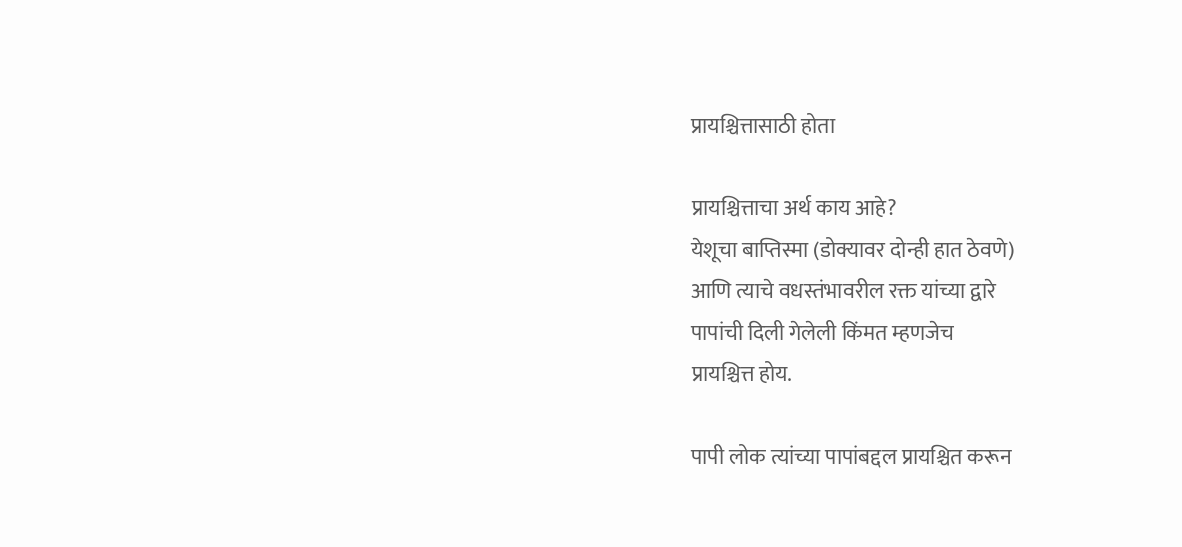प्रायश्चित्तासाठी होता

प्रायश्चित्ताचा अर्थ काय आहे?
येशूचा बाप्तिस्मा (डोक्यावर दोन्ही हात ठेवणे)
आणि त्याचे वधस्तंभावरील रक्त यांच्या द्वारे
पापांची दिली गेलेली किंमत म्हणजेच
प्रायश्चित्त होय.

पापी लोक त्यांच्या पापांबद्दल प्रायश्चित करून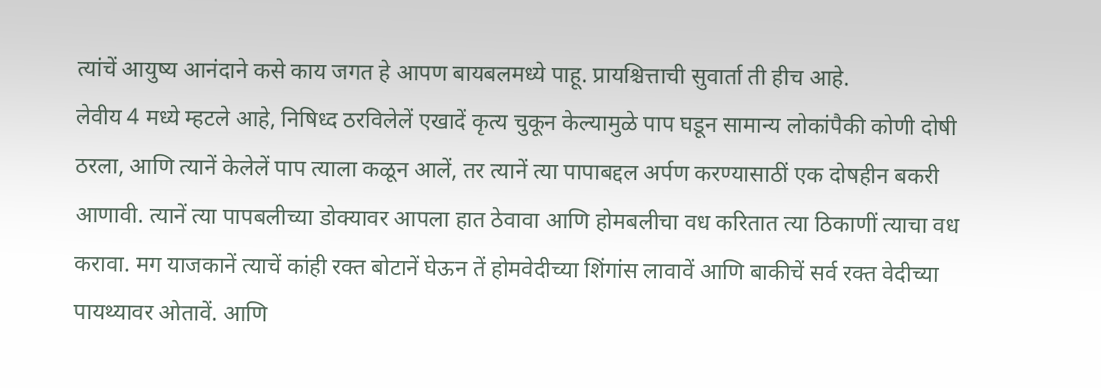त्यांचें आयुष्य आनंदाने कसे काय जगत हे आपण बायबलमध्ये पाहू. प्रायश्चित्ताची सुवार्ता ती हीच आहे.
लेवीय 4 मध्ये म्हटले आहे, निषिध्द ठरविलेलें एखादें कृत्य चुकून केल्यामुळे पाप घडून सामान्य लोकांपैकी कोणी दोषी ठरला, आणि त्यानें केलेलें पाप त्याला कळून आलें, तर त्यानें त्या पापाबद्दल अर्पण करण्यासाठीं एक दोषहीन बकरी आणावी. त्यानें त्या पापबलीच्या डोक्यावर आपला हात ठेवावा आणि होमबलीचा वध करितात त्या ठिकाणीं त्याचा वध करावा. मग याजकानें त्याचें कांही रक्त बोटानें घेऊन तें होमवेदीच्या शिंगांस लावावें आणि बाकीचें सर्व रक्त वेदीच्या पायथ्यावर ओतावें. आणि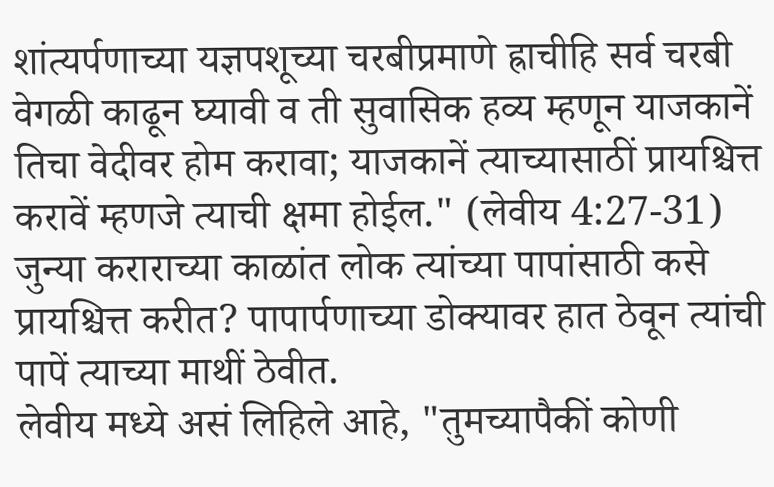शांत्यर्पणाच्या यज्ञपशूच्या चरबीप्रमाणे ह्राचीहि सर्व चरबी वेगळी काढून घ्यावी व ती सुवासिक हव्य म्हणून याजकानें तिचा वेदीवर होम करावा; याजकानें त्याच्यासाठीं प्रायश्चित्त करावें म्हणजे त्याची क्षमा होईल." (लेवीय 4:27-31)
जुन्या कराराच्या काळांत लोक त्यांच्या पापांसाठी कसे प्रायश्चित्त करीत? पापार्पणाच्या डोक्यावर हात ठेवून त्यांची पापें त्याच्या माथीं ठेवीत.
लेवीय मध्ये असं लिहिले आहे, "तुमच्यापैकीं कोणी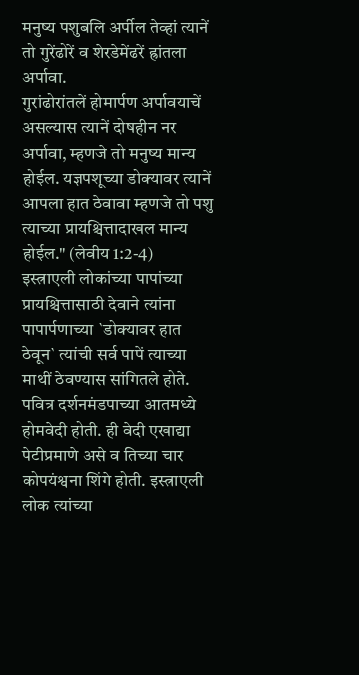मनुष्य पशुबलि अर्पील तेव्हां त्यानें तो गुरेंढोरें व शेरडेमेंढरें ह्रांतला अर्पावा.
गुरांढोरांतलें होमार्पण अर्पावयाचें असल्यास त्यानें दोषहीन नर अर्पावा, म्हणजे तो मनुष्य मान्य होईल. यज्ञपशूच्या डोक्यावर त्यानें आपला हात ठेवावा म्हणजे तो पशु त्याच्या प्रायश्चित्तादाखल मान्य होईल." (लेवीय 1:2-4)
इस्त्राएली लोकांच्या पापांच्या प्रायश्चित्तासाठी देवाने त्यांना पापार्पणाच्या `डोक्यावर हात ठेवून` त्यांची सर्व पापें त्याच्या माथीं ठेवण्यास सांगितले होते. पवित्र दर्शनमंडपाच्या आतमध्ये होमवेदी होती. ही वेदी एखाद्या पेटीप्रमाणे असे व तिच्या चार कोपयंश्वना शिंगे होती. इस्त्राएली लोक त्यांच्या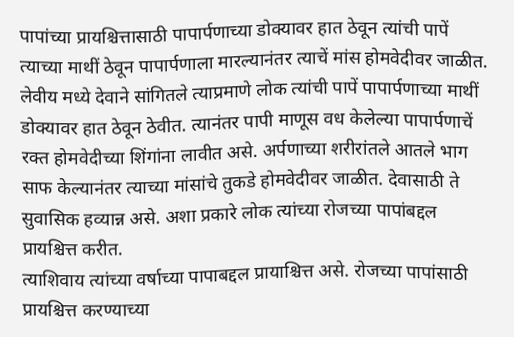पापांच्या प्रायश्चित्तासाठी पापार्पणाच्या डोक्यावर हात ठेवून त्यांची पापें त्याच्या माथीं ठेवून पापार्पणाला मारल्यानंतर त्याचें मांस होमवेदीवर जाळीत.
लेवीय मध्ये देवाने सांगितले त्याप्रमाणे लोक त्यांची पापें पापार्पणाच्या माथीं डोक्यावर हात ठेवून ठेवीत. त्यानंतर पापी माणूस वध केलेल्या पापार्पणाचें रक्त होमवेदीच्या शिंगांना लावीत असे. अर्पणाच्या शरीरांतले आतले भाग साफ केल्यानंतर त्याच्या मांसांचे तुकडे होमवेदीवर जाळीत. देवासाठी ते सुवासिक हव्यान्न असे. अशा प्रकारे लोक त्यांच्या रोजच्या पापांबद्दल प्रायश्चित्त करीत.
त्याशिवाय त्यांच्या वर्षाच्या पापाबद्दल प्रायाश्चित्त असे. रोजच्या पापांसाठी प्रायश्चित्त करण्याच्या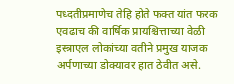पध्दतीप्रमाणेच तेहि होते फक्त यांत फरक एवढाच की वार्षिक प्रायश्चित्ताच्या वेळी इस्त्राएल लोकांच्या वतीने प्रमुख याजक अर्पणाच्या डोक्यावर हात ठेवीत असे.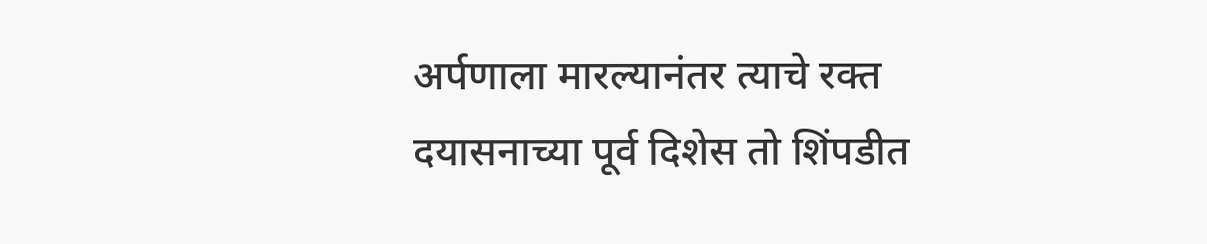अर्पणाला मारल्यानंतर त्याचे रक्त दयासनाच्या पूर्व दिशेस तो शिंपडीत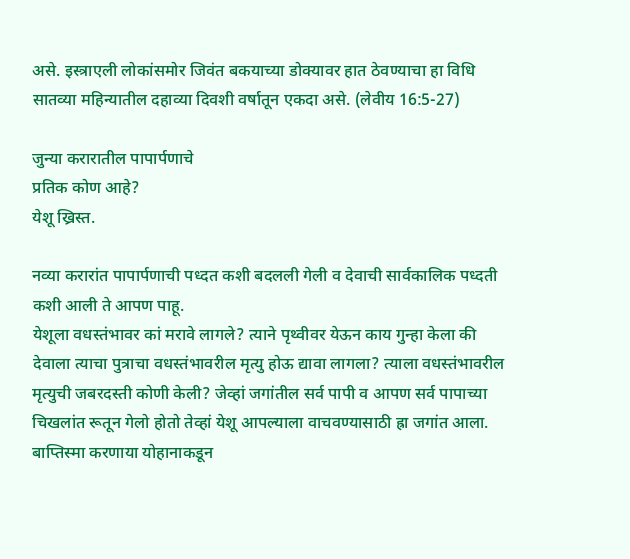असे. इस्त्राएली लोकांसमोर जिवंत बकयाच्या डोक्यावर हात ठेवण्याचा हा विधि सातव्या महिन्यातील दहाव्या दिवशी वर्षातून एकदा असे. (लेवीय 16:5-27)

जुन्या करारातील पापार्पणाचे
प्रतिक कोण आहे?
येशू ख्रिस्त.

नव्या करारांत पापार्पणाची पध्दत कशी बदलली गेली व देवाची सार्वकालिक पध्दती कशी आली ते आपण पाहू.
येशूला वधस्तंभावर कां मरावे लागले? त्याने पृथ्वीवर येऊन काय गुन्हा केला की देवाला त्याचा पुत्राचा वधस्तंभावरील मृत्यु होऊ द्यावा लागला? त्याला वधस्तंभावरील मृत्युची जबरदस्ती कोणी केली? जेव्हां जगांतील सर्व पापी व आपण सर्व पापाच्या चिखलांत रूतून गेलो होतो तेव्हां येशू आपल्याला वाचवण्यासाठी ह्रा जगांत आला.
बाप्तिस्मा करणाया योहानाकडून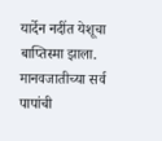यार्देन नदींत येशूचा बाप्तिस्मा झाला. मानवजातीच्या सर्व पापांची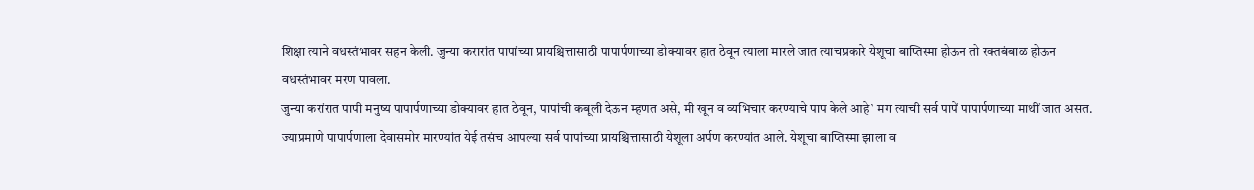शिक्षा त्याने वधस्तंभावर सहन केली. जुन्या करारांत पापांच्या प्रायश्चित्तासाठी पापार्पणाच्या डोक्यावर हात ठेवून त्याला मारले जात त्याचप्रकारे येशूचा बाप्तिस्मा होऊन तो रक्तबंबाळ होऊन वधस्तंभावर मरण पावला.
जुन्या करांरात पापी मनुष्य पापार्पणाच्या डोक्यावर हात ठेवून, पापांची कबूली देऊन म्हणत असे, मी खून व व्यभिचार करण्याचे पाप केले आहे` मग त्याची सर्व पापें पापार्पणाच्या माथीं जात असत.
ज्याप्रमाणे पापार्पणाला देवासमोर मारण्यांत येई तसंच आपल्या सर्व पापांच्या प्रायश्चित्तासाठी येशूला अर्पण करण्यांत आले. येशूचा बाप्तिस्मा झाला व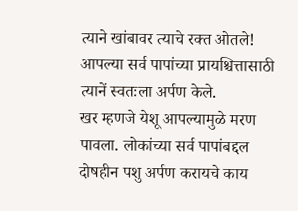त्याने खांबावर त्याचे रक्त ओतले! आपल्या सर्व पापांच्या प्रायश्चित्तासाठी त्यानें स्वतःला अर्पण केले.
खर म्हणजे येशू आपल्यामुळे मरण पावला. लोकांच्या सर्व पापांबद्दल दोषहीन पशु अर्पण करायचे काय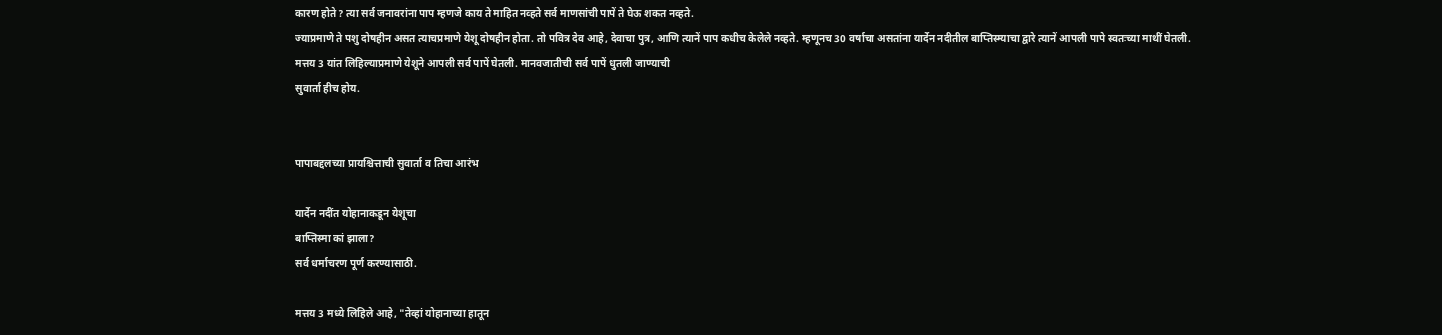कारण होते? त्या सर्व जनावरांना पाप म्हणजे काय ते माहित नव्हते सर्व माणसांची पापें ते घेऊ शकत नव्हते.
ज्याप्रमाणे ते पशु दोषहीन असत त्याचप्रमाणे येशू दोषहीन होता. तो पवित्र देव आहे, देवाचा पुत्र, आणि त्यानें पाप कधीच केलेले नव्हते. म्हणूनच 30 वर्षाचा असतांना यार्देन नदीतील बाप्तिस्म्याचा द्वारे त्यानें आपली पापे स्वतःच्या माथीं घेतली.
मत्तय 3 यांत लिहिल्याप्रमाणे येशूने आपली सर्व पापें घेतली. मानवजातीची सर्व पापें धुतली जाण्याची
सुवार्ता हीच होय.


पापाबद्दलच्या प्रायश्चित्ताची सुवार्ता व तिचा आरंभ

यार्देन नदींत योहानाकडून येशूचा
बाप्तिस्मा कां झाला?
सर्व धर्माचरण पूर्ण करण्यासाठी.

मत्तय 3 मध्ये लिहिले आहे, "तेव्हां योहानाच्या हातून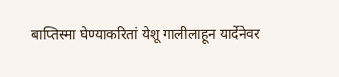बाप्तिस्मा घेण्याकरितां येशू गालीलाहून यार्देनेवर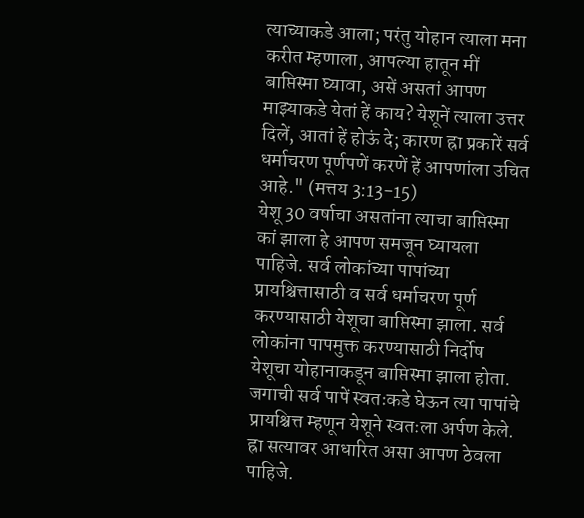त्याच्याकडे आला; परंतु योहान त्याला मना करीत म्हणाला, आपल्या हातून मीं बाप्तिस्मा घ्यावा, असें असतां आपण माझ्याकडे येतां हें काय? येशूनें त्याला उत्तर दिलें, आतां हें होऊं दे; कारण ह्रा प्रकारें सर्व धर्माचरण पूर्णपणें करणें हें आपणांला उचित आहे." (मत्तय 3:13-15)
येशू 30 वर्षाचा असतांना त्याचा बाप्तिस्मा कां झाला हे आपण समजून घ्यायला पाहिजे. सर्व लोकांच्या पापांच्या प्रायश्चित्तासाठी व सर्व धर्माचरण पूर्ण करण्यासाठी येशूचा बाप्तिस्मा झाला. सर्व लोकांना पापमुक्त करण्यासाठी निर्दोष येशूचा योहानाकडून बाप्तिस्मा झाला होता.
जगाची सर्व पापें स्वतःकडे घेऊन त्या पापांचे प्रायश्चित्त म्हणून येशूने स्वतःला अर्पण केले. ह्रा सत्यावर आधारित असा आपण ठेवला पाहिजे.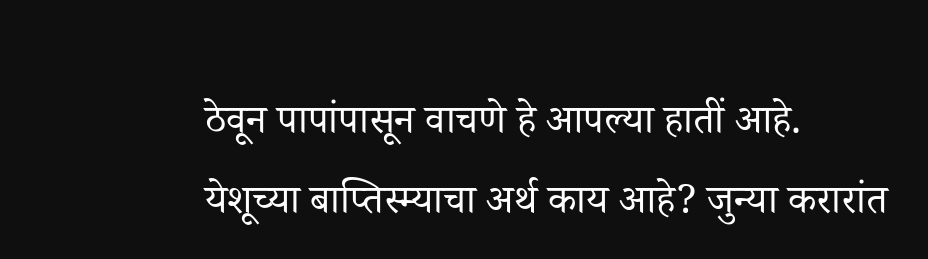ठेवून पापांपासून वाचणे हे आपल्या हातीं आहे.
येशूच्या बाप्तिस्म्याचा अर्थ काय आहे? जुन्या करारांत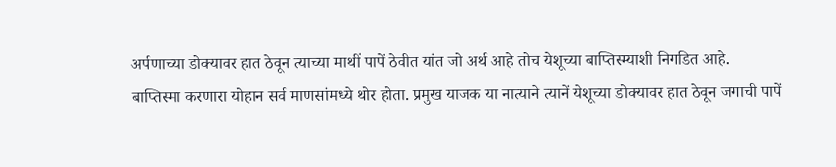अर्पणाच्या डोक्यावर हात ठेवून त्याच्या माथीं पापें ठेवीत यांत जो अर्थ आहे तोच येशूच्या बाप्तिस्म्याशी निगडित आहे.
बाप्तिस्मा करणारा योहान सर्व माणसांमध्ये थोर होता. प्रमुख याजक या नात्याने त्यानें येशूच्या डोक्यावर हात ठेवून जगाची पापें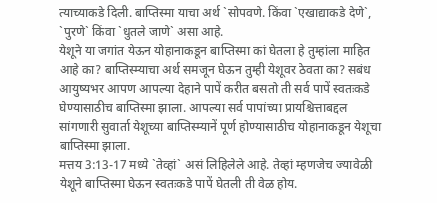त्याच्याकडे दिली. बाप्तिस्मा याचा अर्थ `सोपवणे. किंवा `एखाद्याकडे देणे`, `पुरणे` किंवा `धुतले जाणे` असा आहे.
येशूने या जगांत येऊन योहानाकडून बाप्तिस्मा कां घेतला हे तुम्हांला माहित आहे का? बाप्तिस्म्याचा अर्थ समजून घेऊन तुम्ही येशूवर ठेवता का? सबंध आयुष्यभर आपण आपल्या देहाने पापें करीत बसतो ती सर्व पापें स्वतःकडे घेण्यासाठीच बाप्तिस्मा झाला. आपल्या सर्व पापांच्या प्रायश्चित्ताबद्दल सांगणारी सुवार्ता येशूच्या बाप्तिस्म्यानें पूर्ण होण्यासाठीच योहानाकडून येशूचा बाप्तिस्मा झाला.
मत्तय 3:13-17 मध्ये `तेव्हां` असं लिहिलेले आहे. तेव्हां म्हणजेच ज्यावेळी येशूने बाप्तिस्मा घेऊन स्वतःकडे पापें घेतली ती वेळ होय.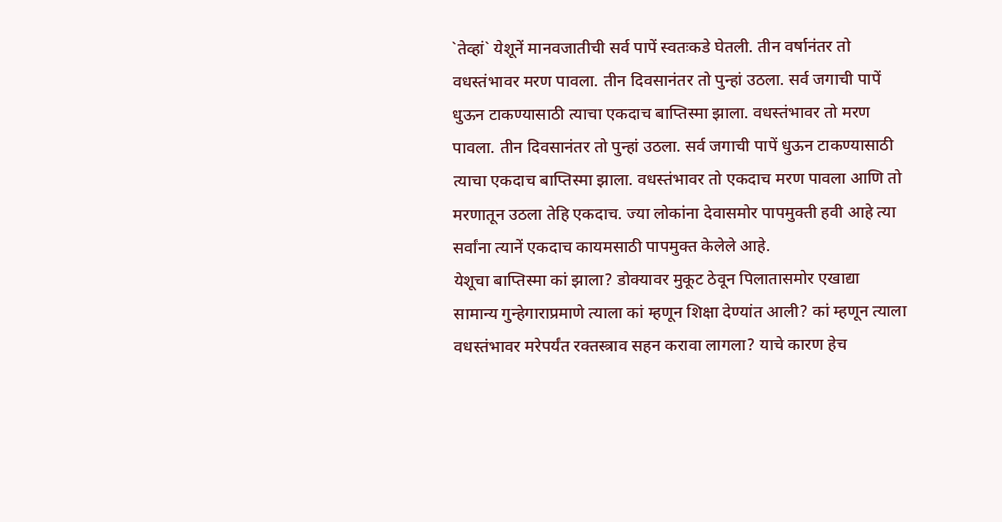`तेव्हां` येशूनें मानवजातीची सर्व पापें स्वतःकडे घेतली. तीन वर्षानंतर तो वधस्तंभावर मरण पावला. तीन दिवसानंतर तो पुन्हां उठला. सर्व जगाची पापें धुऊन टाकण्यासाठी त्याचा एकदाच बाप्तिस्मा झाला. वधस्तंभावर तो मरण पावला. तीन दिवसानंतर तो पुन्हां उठला. सर्व जगाची पापें धुऊन टाकण्यासाठी त्याचा एकदाच बाप्तिस्मा झाला. वधस्तंभावर तो एकदाच मरण पावला आणि तो मरणातून उठला तेहि एकदाच. ज्या लोकांना देवासमोर पापमुक्ती हवी आहे त्या सर्वांना त्यानें एकदाच कायमसाठी पापमुक्त केलेले आहे.
येशूचा बाप्तिस्मा कां झाला? डोक्यावर मुकूट ठेवून पिलातासमोर एखाद्या सामान्य गुन्हेगाराप्रमाणे त्याला कां म्हणून शिक्षा देण्यांत आली? कां म्हणून त्याला वधस्तंभावर मरेपर्यंत रक्तस्त्राव सहन करावा लागला? याचे कारण हेच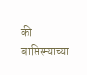की बाप्तिस्म्याच्या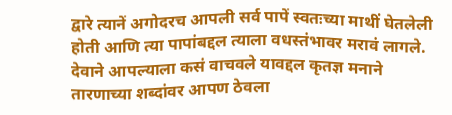द्वारे त्यानें अगोदरच आपली सर्व पापें स्वतःच्या माथीं घेतलेली होती आणि त्या पापांबद्दल त्याला वधस्तंभावर मरावं लागले.
देवाने आपल्याला कसं वाचवले यावद्दल कृतज्ञ मनाने तारणाच्या शब्दांवर आपण ठेवला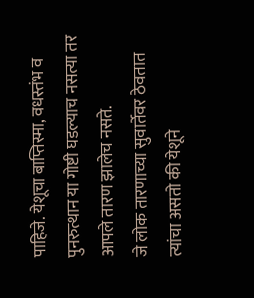पाहिजे. येशूचा बाप्तिस्मा, वधस्तंभ व पुनरुत्थान या गोष्टी घडल्याच नसत्या तर आपले तारण झालेच नसते.
जे लोक तारणाच्या सुवार्तेवर ठेवतात त्यांचा असतो की येशूने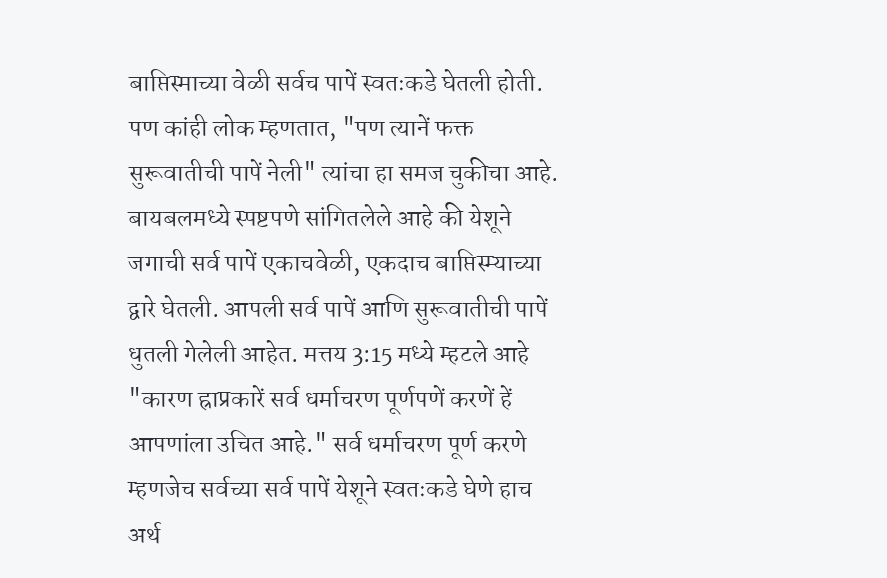बाप्तिस्माच्या वेळी सर्वच पापें स्वतःकडे घेतली होती. पण कांही लोक म्हणतात, "पण त्यानें फक्त सुरूवातीची पापें नेली" त्यांचा हा समज चुकीचा आहे.
बायबलमध्ये स्पष्टपणे सांगितलेले आहे की येशूने जगाची सर्व पापें एकाचवेळी, एकदाच बाप्तिस्म्याच्या द्वारे घेतली. आपली सर्व पापें आणि सुरूवातीची पापें धुतली गेलेली आहेत. मत्तय 3:15 मध्ये म्हटले आहे "कारण ह्राप्रकारें सर्व धर्माचरण पूर्णपणें करणें हें आपणांला उचित आहे." सर्व धर्माचरण पूर्ण करणे म्हणजेच सर्वच्या सर्व पापें येशूने स्वतःकडे घेणे हाच अर्थ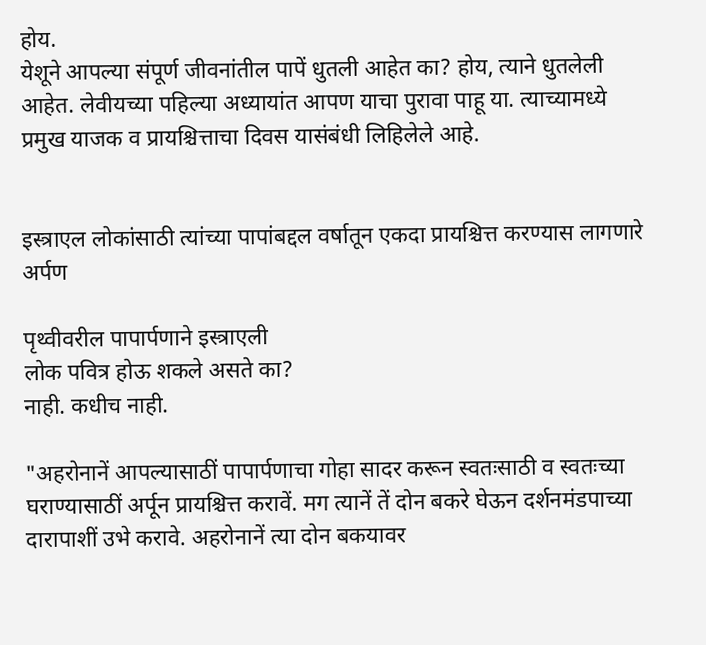होय.
येशूने आपल्या संपूर्ण जीवनांतील पापें धुतली आहेत का? होय, त्याने धुतलेली आहेत. लेवीयच्या पहिल्या अध्यायांत आपण याचा पुरावा पाहू या. त्याच्यामध्ये प्रमुख याजक व प्रायश्चित्ताचा दिवस यासंबंधी लिहिलेले आहे.


इस्त्राएल लोकांसाठी त्यांच्या पापांबद्दल वर्षातून एकदा प्रायश्चित्त करण्यास लागणारे अर्पण

पृथ्वीवरील पापार्पणाने इस्त्राएली
लोक पवित्र होऊ शकले असते का?
नाही. कधीच नाही.

"अहरोनानें आपल्यासाठीं पापार्पणाचा गोहा सादर करून स्वतःसाठी व स्वतःच्या घराण्यासाठीं अर्पून प्रायश्चित्त करावें. मग त्यानें तें दोन बकरे घेऊन दर्शनमंडपाच्या दारापाशीं उभे करावे. अहरोनानें त्या दोन बकयावर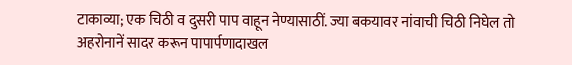टाकाव्या; एक चिठी व दुसरी पाप वाहून नेण्यासाठीं. ज्या बकयावर नांवाची चिठी निघेल तो अहरोनानें सादर करून पापार्पणादाखल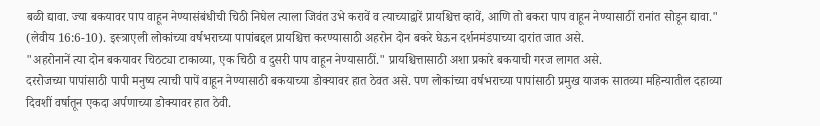बळी द्यावा. ज्या बकयावर पाप वाहून नेण्यासंबंधीची चिठी निघेल त्याला जिवंत उभे करावें व त्याच्याद्वारें प्रायश्चित्त व्हावें, आणि तो बकरा पाप वाहून नेण्यासाठीं रानांत सोडून द्यावा." (लेवीय 16:6-10). इस्त्राएली लोकांच्या वर्षभराच्या पापांबद्दल प्रायश्चित्त करण्यासाठी अहरोन दोन बकरे घेऊन दर्शनमंडपाच्या दारांत जात असे.
"अहरोनानें त्या दोन बकयावर चिठट्या टाकाव्या, एक चिठी व दुसरी पाप वाहून नेण्यासाठीं." प्रायश्चित्तासाठी अशा प्रकारे बकयाची गरज लागत असे.
दररोजच्या पापांसाठी पापी मनुष्य त्याची पापें वाहून नेण्यासाठी बकयाच्या डोक्यावर हात ठेवत असे. पण लोकांच्या वर्षभराच्या पापांसाठी प्रमुख याजक सातव्या महिन्यातील दहाव्या दिवशीं वर्षातून एकदा अर्पणाच्या डोक्यावर हात ठेवी.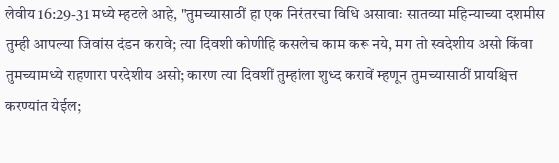लेवीय 16:29-31 मध्ये म्हटले आहे, "तुमच्यासाठीं हा एक निरंतरचा विधि असावाः सातव्या महिन्याच्या दशमीस तुम्ही आपल्या जिवांस दंडन करावे; त्या दिवशी कोणीहि कसलेच काम करू नये, मग तो स्वदेशीय असो किंवा तुमच्यामध्ये राहणारा परदेशीय असो; कारण त्या दिवशीं तुम्हांला शुध्द करावें म्हणून तुमच्यासाठीं प्रायश्चित्त करण्यांत येईल;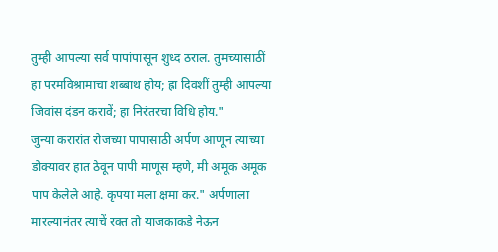तुम्ही आपल्या सर्व पापांपासून शुध्द ठराल. तुमच्यासाठीं हा परमविश्रामाचा शब्बाथ होय; ह्रा दिवशीं तुम्ही आपल्या जिवांस दंडन करावें; हा निरंतरचा विधि होय."
जुन्या करारांत रोजच्या पापासाठी अर्पण आणून त्याच्या डोक्यावर हात ठेवून पापी माणूस म्हणे, मी अमूक अमूक पाप केलेले आहे. कृपया मला क्षमा कर." अर्पणाला मारल्यानंतर त्याचें रक्त तो याजकाकडे नेऊन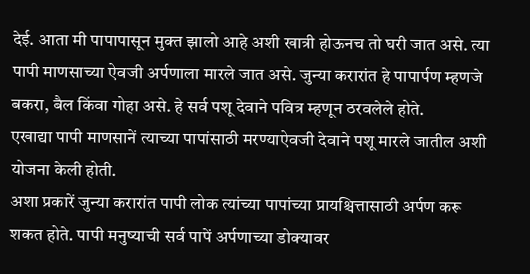देई. आता मी पापापासून मुक्त झालो आहे अशी खात्री होऊनच तो घरी जात असे. त्या पापी माणसाच्या ऐवजी अर्पणाला मारले जात असे. जुन्या करारांत हे पापार्पण म्हणजे बकरा, बैल किंवा गोहा असे. हे सर्व पशू देवाने पवित्र म्हणून ठरवलेले होते.
एखाद्या पापी माणसानें त्याच्या पापांसाठी मरण्याऐवजी देवाने पशू मारले जातील अशी योजना केली होती.
अशा प्रकारें जुन्या करारांत पापी लोक त्यांच्या पापांच्या प्रायश्चित्तासाठी अर्पण करू शकत होते. पापी मनुष्याची सर्व पापें अर्पणाच्या डोक्यावर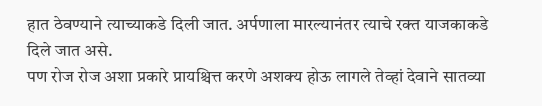हात ठेवण्याने त्याच्याकडे दिली जात. अर्पणाला मारल्यानंतर त्याचे रक्त याजकाकडे दिले जात असे.
पण रोज रोज अशा प्रकारे प्रायश्चित्त करणे अशक्य होऊ लागले तेव्हां देवाने सातव्या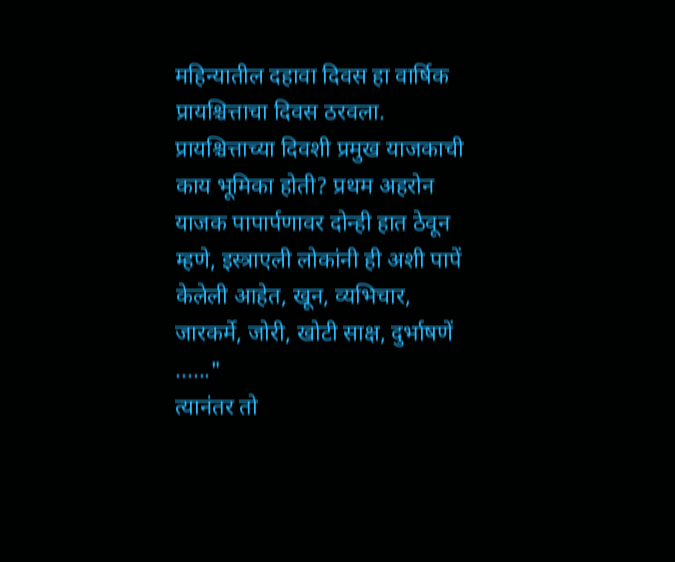महिन्यातील दहावा दिवस हा वार्षिक प्रायश्चित्ताचा दिवस ठरवला.
प्रायश्चित्ताच्या दिवशी प्रमुख याजकाची काय भूमिका होती? प्रथम अहरोन याजक पापार्पणावर दोन्ही हात ठेवून म्हणे, इस्त्राएली लोकांनी ही अशी पापें केलेली आहेत, खून, व्यभिचार, जारकर्मे, जोरी, खोटी साक्ष, दुर्भाषणें ......"
त्यानंतर तो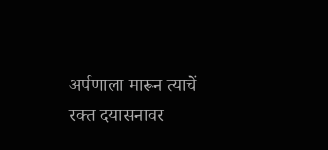अर्पणाला मारून त्याचें रक्त दयासनावर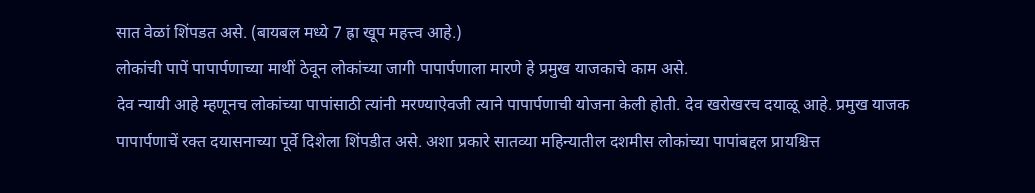सात वेळां शिंपडत असे. (बायबल मध्ये 7 ह्रा खूप महत्त्व आहे.)
लोकांची पापें पापार्पणाच्या माथीं ठेवून लोकांच्या जागी पापार्पणाला मारणे हे प्रमुख याजकाचे काम असे.
देव न्यायी आहे म्हणूनच लोकांच्या पापांसाठी त्यांनी मरण्याऐवजी त्याने पापार्पणाची योजना केली होती. देव खरोखरच दयाळू आहे. प्रमुख याजक पापार्पणाचें रक्त दयासनाच्या पूर्वे दिशेला शिंपडीत असे. अशा प्रकारे सातव्या महिन्यातील दशमीस लोकांच्या पापांबद्दल प्रायश्चित्त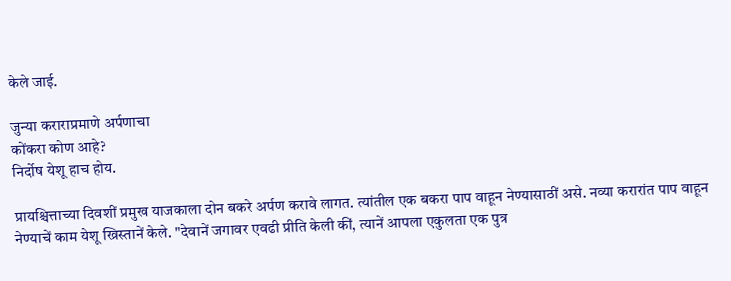केले जाई.

जुन्या कराराप्रमाणे अर्पणाचा
कोंकरा कोण आहे?
निर्दोष येशू हाच होय.

प्रायश्चित्ताच्या दिवशीं प्रमुख याजकाला दोन बकरे अर्पण करावे लागत. त्यांतील एक बकरा पाप वाहून नेण्यासाठीं असे. नव्या करारांत पाप वाहून नेण्याचें काम येशू ख्रिस्तानें केले. "देवानें जगावर एवढी प्रीति केली कीं, त्यानें आपला एकुलता एक पुत्र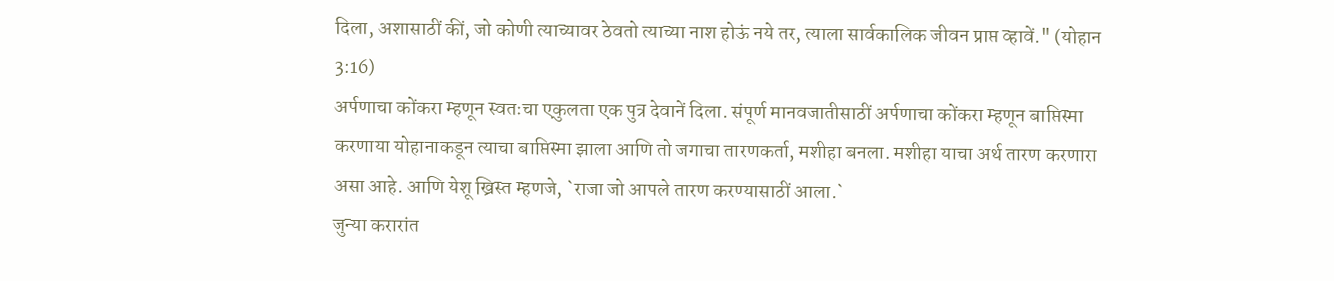दिला, अशासाठीं कीं, जो कोणी त्याच्यावर ठेवतो त्याच्या नाश होऊं नये तर, त्याला सार्वकालिक जीवन प्राप्त व्हावें." (योहान 3:16)
अर्पणाचा कोंकरा म्हणून स्वतःचा एकुलता एक पुत्र देवानें दिला. संपूर्ण मानवजातीसाठीं अर्पणाचा कोंकरा म्हणून बाप्तिस्मा करणाया योहानाकडून त्याचा बाप्तिस्मा झाला आणि तो जगाचा तारणकर्ता, मशीहा बनला. मशीहा याचा अर्थ तारण करणारा असा आहे. आणि येशू ख्रिस्त म्हणजे, `राजा जो आपले तारण करण्यासाठीं आला.`
जुन्या करारांत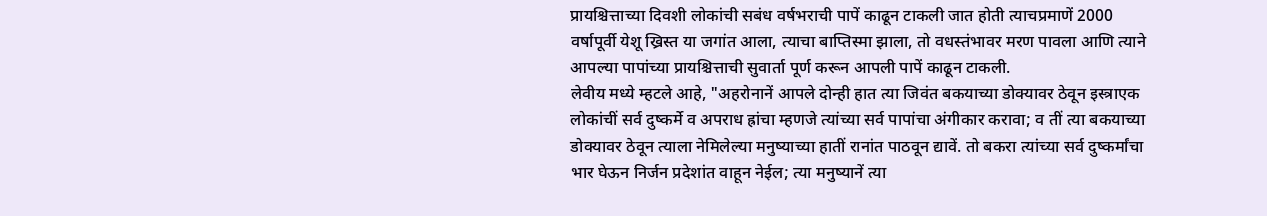प्रायश्चित्ताच्या दिवशी लोकांची सबंध वर्षभराची पापें काढून टाकली जात होती त्याचप्रमाणें 2000 वर्षापूर्वी येशू ख्रिस्त या जगांत आला, त्याचा बाप्तिस्मा झाला, तो वधस्तंभावर मरण पावला आणि त्याने आपल्या पापांच्या प्रायश्चित्ताची सुवार्ता पूर्ण करून आपली पापें काढून टाकली.
लेवीय मध्ये म्हटले आहे, "अहरोनानें आपले दोन्ही हात त्या जिवंत बकयाच्या डोक्यावर ठेवून इस्त्राएक लोकांचीं सर्व दुष्कर्मे व अपराध ह्रांचा म्हणजे त्यांच्या सर्व पापांचा अंगीकार करावा; व तीं त्या बकयाच्या डोक्यावर ठेवून त्याला नेमिलेल्या मनुष्याच्या हातीं रानांत पाठवून द्यावें. तो बकरा त्यांच्या सर्व दुष्कर्मांचा भार घेऊन निर्जन प्रदेशांत वाहून नेईल; त्या मनुष्यानें त्या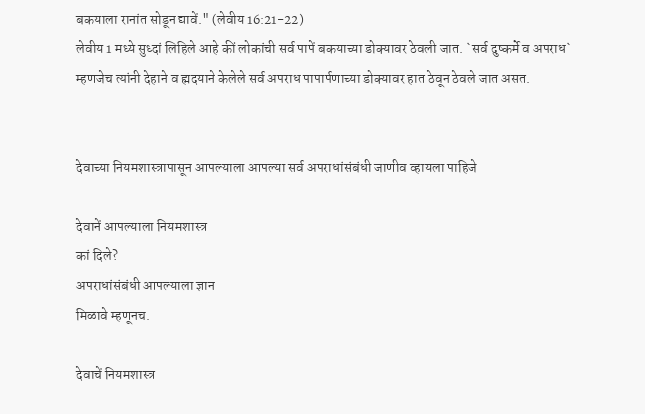बकयाला रानांत सोडून द्यावें." (लेवीय 16:21-22)
लेवीय 1 मध्ये सुध्दां लिहिले आहे कीं लोकांची सर्व पापें बकयाच्या डोक्यावर ठेवली जात. `सर्व दुष्कर्मे व अपराध` म्हणजेच त्यांनी देहाने व ह्मदयाने केलेले सर्व अपराध पापार्पणाच्या डोक्यावर हात ठेवून ठेवले जात असत.


देवाच्या नियमशास्त्रापासून आपल्याला आपल्या सर्व अपराधांसंबंधी जाणीव व्हायला पाहिजे

देवानें आपल्याला नियमशास्त्र
कां दिले?
अपराधांसंबंधी आपल्याला ज्ञान
मिळावे म्हणूनच.

देवाचें नियमशास्त्र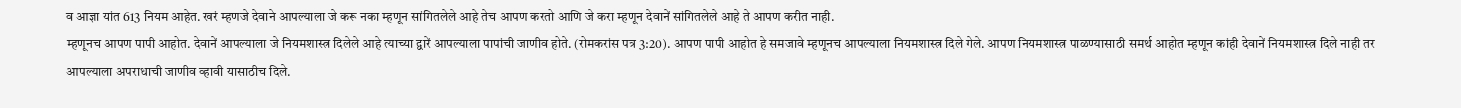व आज्ञा यांत 613 नियम आहेत. खरं म्हणजे देवाने आपल्याला जे करू नका म्हणून सांगितलेले आहे तेच आपण करतो आणि जे करा म्हणून देवानें सांगितलेले आहे ते आपण करीत नाही.
म्हणूनच आपण पापी आहोत. देवानें आपल्याला जे नियमशास्त्र दिलेले आहे त्याच्या द्वारें आपल्याला पापांची जाणीव होते. (रोमकरांस पत्र 3:20). आपण पापी आहोत हे समजावे म्हणूनच आपल्याला नियमशास्त्र दिले गेले. आपण नियमशास्त्र पाळण्यासाठी समर्थ आहोत म्हणून कांही देवानें नियमशास्त्र दिले नाही तर आपल्याला अपराधाची जाणीव व्हावी यासाठीच दिले.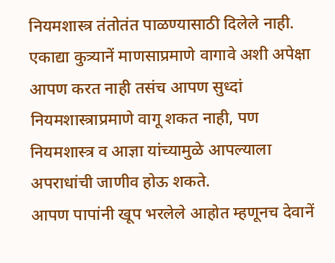नियमशास्त्र तंतोतंत पाळण्यासाठी दिलेले नाही. एकाद्या कुत्र्यानें माणसाप्रमाणे वागावे अशी अपेक्षा आपण करत नाही तसंच आपण सुध्दां नियमशास्त्राप्रमाणे वागू शकत नाही, पण नियमशास्त्र व आज्ञा यांच्यामुळे आपल्याला अपराधांची जाणीव होऊ शकते.
आपण पापांनी खूप भरलेले आहोत म्हणूनच देवानें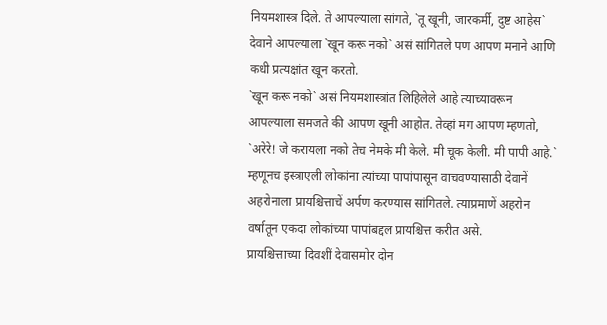नियमशास्त्र दिले. ते आपल्याला सांगते, `तू खूनी, जारकर्मी, दुष्ट आहेस` देवाने आपल्याला `खून करू नको` असं सांगितले पण आपण मनाने आणि कधी प्रत्यक्षांत खून करतो.
`खून करू नको` असं नियमशास्त्रांत लिहिलेले आहे त्याच्यावरून आपल्याला समजते की आपण खूनी आहोत. तेव्हां मग आपण म्हणतो, `अरेरे! जे करायला नको तेच नेमके मी केले. मी चूक केली. मी पापी आहे.`
म्हणूनच इस्त्राएली लोकांना त्यांच्या पापांपासून वाचवण्यासाठी देवानें अहरोनाला प्रायश्चित्ताचें अर्पण करण्यास सांगितले. त्याप्रमाणें अहरोन वर्षातून एकदा लोकांच्या पापांबद्दल प्रायश्चित्त करीत असे.
प्रायश्चित्ताच्या दिवशीं देवासमोर दोन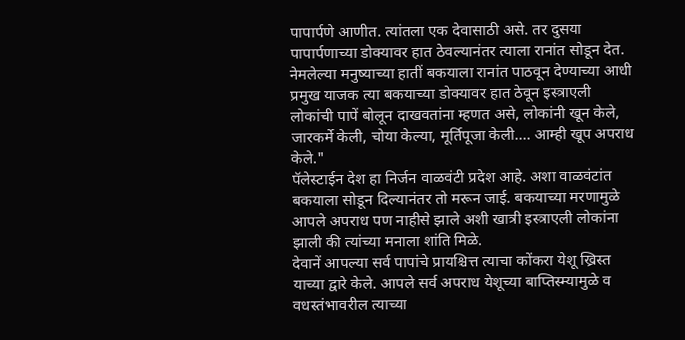पापार्पणे आणीत. त्यांतला एक देवासाठी असे. तर दुसया पापार्पणाच्या डोक्यावर हात ठेवल्यानंतर त्याला रानांत सोडून देत. नेमलेल्या मनुष्याच्या हातीं बकयाला रानांत पाठवून देण्याच्या आधी प्रमुख याजक त्या बकयाच्या डोक्यावर हात ठेवून इस्त्राएली लोकांची पापें बोलून दाखवतांना म्हणत असे, लोकांनी खून केले, जारकर्मे केली, चोया केल्या, मूर्तिपूजा केली.... आम्ही खूप अपराध केले."
पॅलेस्टाईन देश हा निर्जन वाळवंटी प्रदेश आहे. अशा वाळवंटांत बकयाला सोडून दिल्यानंतर तो मरून जाई. बकयाच्या मरणामुळे आपले अपराध पण नाहीसे झाले अशी खात्री इस्त्राएली लोकांना झाली की त्यांच्या मनाला शांति मिळे.
देवानें आपल्या सर्व पापांचे प्रायश्चित्त त्याचा कोंकरा येशू ख्रिस्त याच्या द्वारे केले. आपले सर्व अपराध येशूच्या बाप्तिस्म्यामुळे व वधस्तंभावरील त्याच्या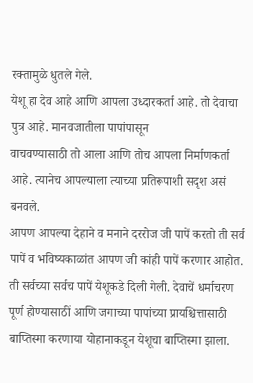रक्तामुळे धुतले गेले.
येशू हा देव आहे आणि आपला उध्दारकर्ता आहे. तो देवाचा पुत्र आहे. मानवजातीला पापांपासून
वाचवण्यासाठी तो आला आणि तोच आपला निर्माणकर्ता आहे. त्यानेच आपल्याला त्याच्या प्रतिरूपाशी सदृश असं बनवले.
आपण आपल्या देहाने व मनाने दररोज जी पापें करतो ती सर्व पापें व भविष्यकाळांत आपण जी कांही पापें करणार आहोत. ती सर्वच्या सर्वच पापें येशूकडे दिली गेली. देवाचें धर्माचरण पूर्ण होण्यासाठीं आणि जगाच्या पापांच्या प्रायश्चित्तासाठी बाप्तिस्मा करणाया योहानाकडून येशूचा बाप्तिस्मा झाला.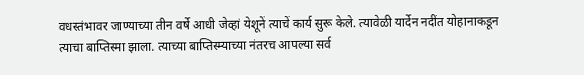वधस्तंभावर जाण्याच्या तीन वर्षे आधी जेव्हां येशूनें त्याचें कार्य सुरू केले. त्यावेळी यार्देन नदींत योहानाकडून त्याचा बाप्तिस्मा झाला. त्याच्या बाप्तिस्म्याच्या नंतरच आपल्या सर्व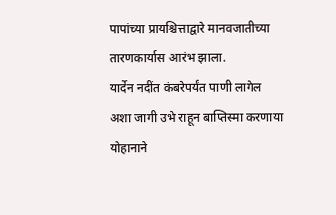पापांच्या प्रायश्चित्ताद्वारे मानवजातीच्या तारणकार्यास आरंभ झाला.
यार्देन नदींत कंबरेपर्यंत पाणी लागेल अशा जागी उभे राहून बाप्तिस्मा करणाया योहानाने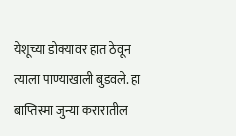येशूच्या डोक्यावर हात ठेवून त्याला पाण्याखाली बुडवले. हा बाप्तिस्मा जुन्या करारातील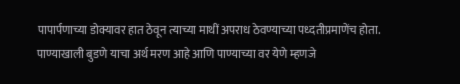पापार्पणाच्या डोक्यावर हात ठेवून त्याच्या माथीं अपराध ठेवण्याच्या पध्दतीप्रमाणेंच होता.
पाण्याखाली बुडणे याचा अर्थ मरण आहे आणि पाण्याच्या वर येणे म्हणजे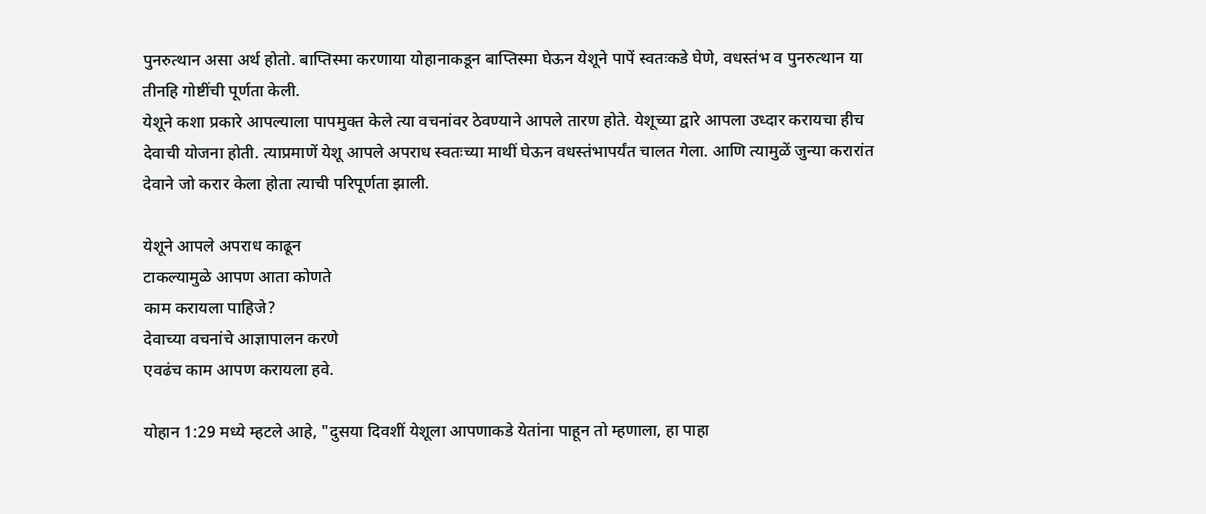पुनरुत्थान असा अर्थ होतो. बाप्तिस्मा करणाया योहानाकडून बाप्तिस्मा घेऊन येशूने पापें स्वतःकडे घेणे, वधस्तंभ व पुनरुत्थान या तीनहि गोष्टींची पूर्णता केली.
येशूने कशा प्रकारे आपल्याला पापमुक्त केले त्या वचनांवर ठेवण्याने आपले तारण होते. येशूच्या द्वारे आपला उध्दार करायचा हीच देवाची योजना होती. त्याप्रमाणें येशू आपले अपराध स्वतःच्या माथीं घेऊन वधस्तंभापर्यंत चालत गेला. आणि त्यामुळें जुन्या करारांत देवाने जो करार केला होता त्याची परिपूर्णता झाली.

येशूने आपले अपराध काढून
टाकल्यामुळे आपण आता कोणते
काम करायला पाहिजे?
देवाच्या वचनांचे आज्ञापालन करणे
एवढंच काम आपण करायला हवे.

योहान 1:29 मध्ये म्हटले आहे, "दुसया दिवशीं येशूला आपणाकडे येतांना पाहून तो म्हणाला, हा पाहा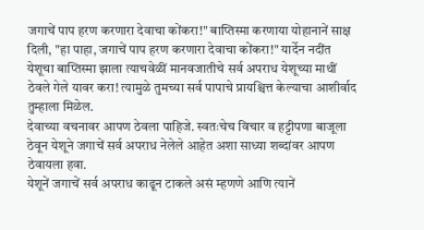जगाचें पाप हरण करणारा देवाचा कोंकरा!" बाप्तिस्मा करणाया योहानानें साक्ष दिली, "हा पाहा, जगाचें पाप हरण करणारा देवाचा कोंकरा!" यार्देन नदींत येशूचा बाप्तिस्मा झाला त्याचवेळीं मानवजातीचे सर्व अपराध येशूच्या माथीं ठेवले गेले यावर करा! त्यामुळे तुमच्या सर्व पापाचे प्रायश्चित्त केल्याचा आशीर्वाद तुम्हाला मिळेल.
देवाच्या वचनावर आपण ठेवला पाहिजे. स्वतःचेच विचार व हट्टीपणा बाजूला ठेवून येशूने जगाचें सर्व अपराध नेलेले आहेत अशा साध्या शब्दांवर आपण ठेवायला हवा.
येशूनें जगाचें सर्व अपराध काढून टाकले असं म्हणणे आणि त्यानें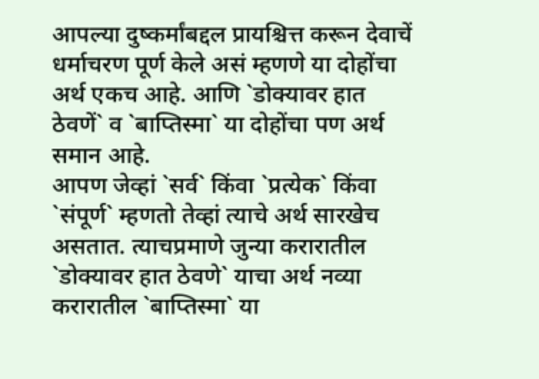आपल्या दुष्कर्मांबद्दल प्रायश्चित्त करून देवाचें धर्माचरण पूर्ण केले असं म्हणणे या दोहोंचा अर्थ एकच आहे. आणि `डोक्यावर हात ठेवणें` व `बाप्तिस्मा` या दोहोंचा पण अर्थ समान आहे.
आपण जेव्हां `सर्व` किंवा `प्रत्येक` किंवा `संपूर्ण` म्हणतो तेव्हां त्याचे अर्थ सारखेच असतात. त्याचप्रमाणे जुन्या करारातील `डोक्यावर हात ठेवणे` याचा अर्थ नव्या करारातील `बाप्तिस्मा` या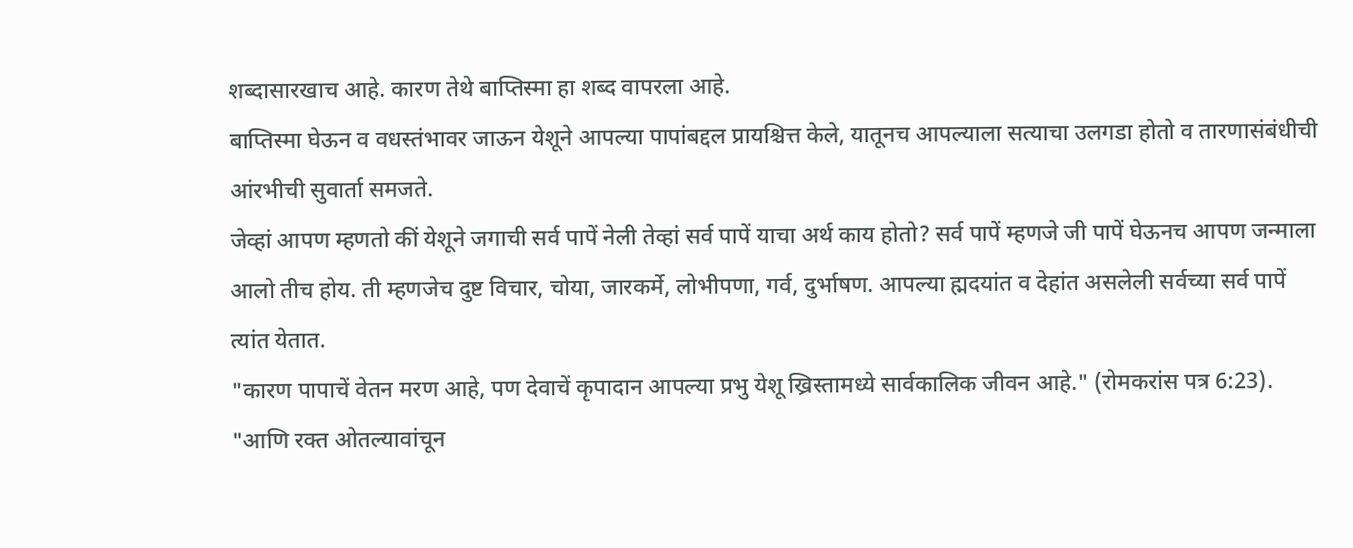शब्दासारखाच आहे. कारण तेथे बाप्तिस्मा हा शब्द वापरला आहे.
बाप्तिस्मा घेऊन व वधस्तंभावर जाऊन येशूने आपल्या पापांबद्दल प्रायश्चित्त केले, यातूनच आपल्याला सत्याचा उलगडा होतो व तारणासंबंधीची आंरभीची सुवार्ता समजते.
जेव्हां आपण म्हणतो कीं येशूने जगाची सर्व पापें नेली तेव्हां सर्व पापें याचा अर्थ काय होतो? सर्व पापें म्हणजे जी पापें घेऊनच आपण जन्माला आलो तीच होय. ती म्हणजेच दुष्ट विचार, चोया, जारकर्मे, लोभीपणा, गर्व, दुर्भाषण. आपल्या ह्मदयांत व देहांत असलेली सर्वच्या सर्व पापें त्यांत येतात.
"कारण पापाचें वेतन मरण आहे, पण देवाचें कृपादान आपल्या प्रभु येशू ख्रिस्तामध्ये सार्वकालिक जीवन आहे." (रोमकरांस पत्र 6:23). "आणि रक्त ओतल्यावांचून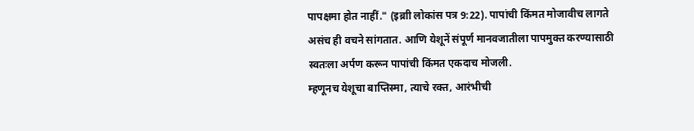पापक्षमा होत नाहीं." (इब्राी लोकांस पत्र 9:22). पापांची किंमत मोजावीच लागते असंच ही वचने सांगतात. आणि येशूनें संपूर्ण मानवजातीला पापमुक्त करण्यासाठी स्वतःला अर्पण करून पापांची किंमत एकदाच मोजली.
म्हणूनच येशूचा बाप्तिस्मा, त्याचे रक्त, आरंभीची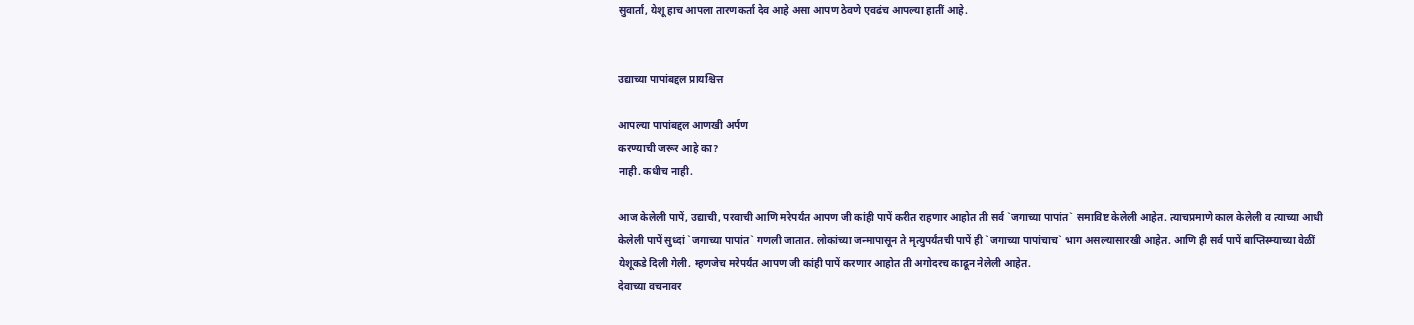सुवार्ता, येशू हाच आपला तारणकर्ता देव आहे असा आपण ठेवणे एवढंच आपल्या हातीं आहे.


उद्याच्या पापांबद्दल प्रायश्चित्त

आपल्या पापांबद्दल आणखी अर्पण
करण्याची जरूर आहे का?
नाही. कधीच नाही.

आज केलेली पापें, उद्याची, परवाची आणि मरेपर्यंत आपण जी कांही पापें करीत राहणार आहोत ती सर्व `जगाच्या पापांत` समाविष्ट केलेली आहेत. त्याचप्रमाणे काल केलेली व त्याच्या आधी केलेली पापें सुध्दां `जगाच्या पापांत` गणली जातात. लोकांच्या जन्मापासून ते मृत्युपर्यंतची पापें ही `जगाच्या पापांचाच` भाग असल्यासारखी आहेत. आणि ही सर्व पापें बाप्तिस्म्याच्या वेळीं येशूकडे दिली गेली. म्हणजेच मरेपर्यंत आपण जी कांही पापें करणार आहोत ती अगोदरच काढून नेलेली आहेत.
देवाच्या वचनावर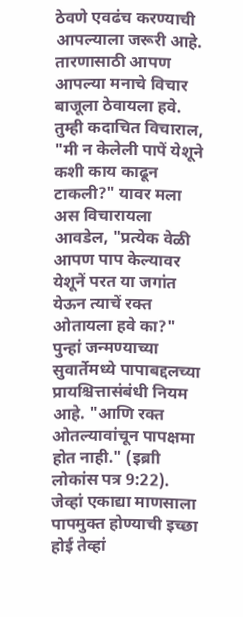ठेवणे एवढंच करण्याची आपल्याला जरूरी आहे. तारणासाठी आपण आपल्या मनाचे विचार बाजूला ठेवायला हवे. तुम्ही कदाचित विचाराल, "मी न केलेली पापें येशूने कशी काय काढून टाकली?" यावर मला अस विचारायला आवडेल, "प्रत्येक वेळी आपण पाप केल्यावर येशूनें परत या जगांत येऊन त्याचें रक्त ओतायला हवे का?"
पुन्हां जन्मण्याच्या सुवार्तेमध्ये पापाबद्दलच्या प्रायश्चित्तासंबंधी नियम आहे. "आणि रक्त ओतल्यावांचून पापक्षमा होत नाही." (इब्राी लोकांस पत्र 9:22). जेव्हां एकाद्या माणसाला पापमुक्त होण्याची इच्छा होई तेव्हां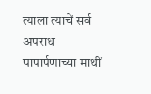त्याला त्याचें सर्व अपराध पापार्पणाच्या माथीं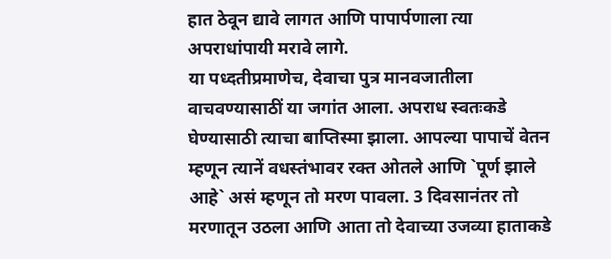हात ठेवून द्यावे लागत आणि पापार्पणाला त्या अपराधांपायी मरावे लागे.
या पध्दतीप्रमाणेच, देवाचा पुत्र मानवजातीला वाचवण्यासाठीं या जगांत आला. अपराध स्वतःकडे घेण्यासाठी त्याचा बाप्तिस्मा झाला. आपल्या पापाचें वेतन म्हणून त्यानें वधस्तंभावर रक्त ओतले आणि `पूर्ण झाले आहे` असं म्हणून तो मरण पावला. 3 दिवसानंतर तो मरणातून उठला आणि आता तो देवाच्या उजव्या हाताकडे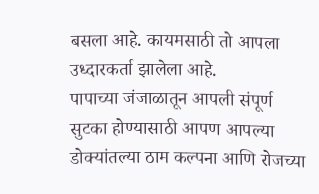बसला आहे. कायमसाठी तो आपला उध्दारकर्ता झालेला आहे.
पापाच्या जंजाळातून आपली संपूर्ण सुटका होण्यासाठी आपण आपल्या डोक्यांतल्या ठाम कल्पना आणि रोजच्या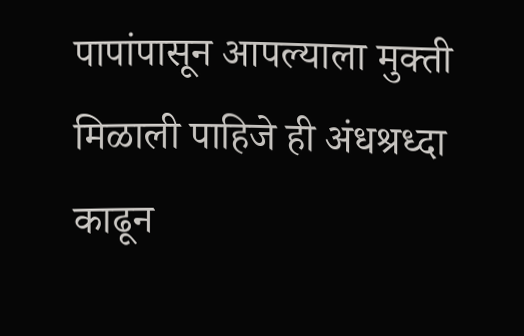पापांपासून आपल्याला मुक्ती मिळाली पाहिजे ही अंधश्रध्दा काढून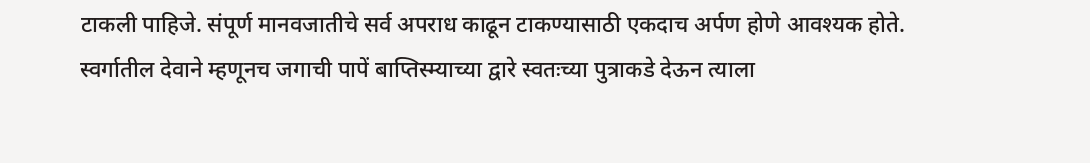टाकली पाहिजे. संपूर्ण मानवजातीचे सर्व अपराध काढून टाकण्यासाठी एकदाच अर्पण होणे आवश्यक होते. स्वर्गातील देवाने म्हणूनच जगाची पापें बाप्तिस्म्याच्या द्वारे स्वतःच्या पुत्राकडे देऊन त्याला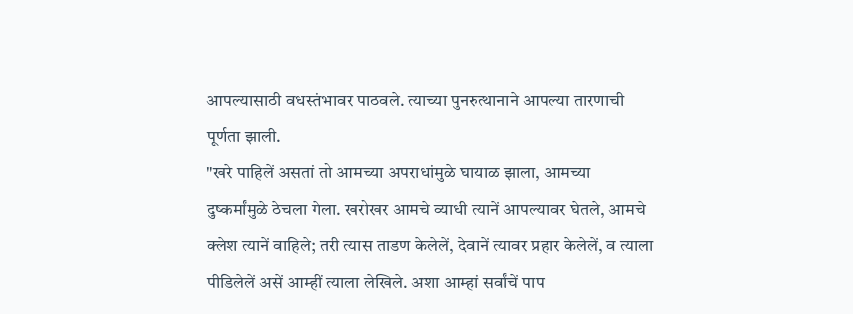आपल्यासाठी वधस्तंभावर पाठवले. त्याच्या पुनरुत्थानाने आपल्या तारणाची पूर्णता झाली.
"खरे पाहिलें असतां तो आमच्या अपराधांमुळे घायाळ झाला, आमच्या दुष्कर्मांमुळे ठेचला गेला. खरोखर आमचे व्याधी त्यानें आपल्यावर घेतले, आमचे क्लेश त्यानें वाहिले; तरी त्यास ताडण केलेलें, देवानें त्यावर प्रहार केलेलें, व त्याला पीडिलेलें असें आम्हीं त्याला लेखिले. अशा आम्हां सर्वांचें पाप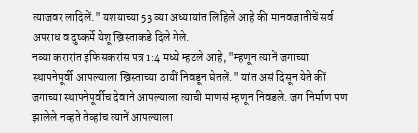त्याजवर लादिलें." यशयाच्या 53 व्या अध्यायांत लिहिले आहे की मानवजातीचें सर्व अपराध व दुष्कर्मे येशू ख्रिस्ताकडे दिले गेले.
नव्या करारांत इफिसकरांस पत्र 1:4 मध्ये म्हटले आहे, "म्हणून त्यानें जगाच्या स्थापनेपूर्वी आपल्याला ख्रिस्ताच्या ठायीं निवडून घेतलें." यांत असं दिसून येते कीं जगाच्या स्थापनेपूर्वीच देवाने आपल्याला त्याची माणसं म्हणून निवडले. जग निर्माण पण झालेले नव्हते तेव्हांच त्यानें आपल्याला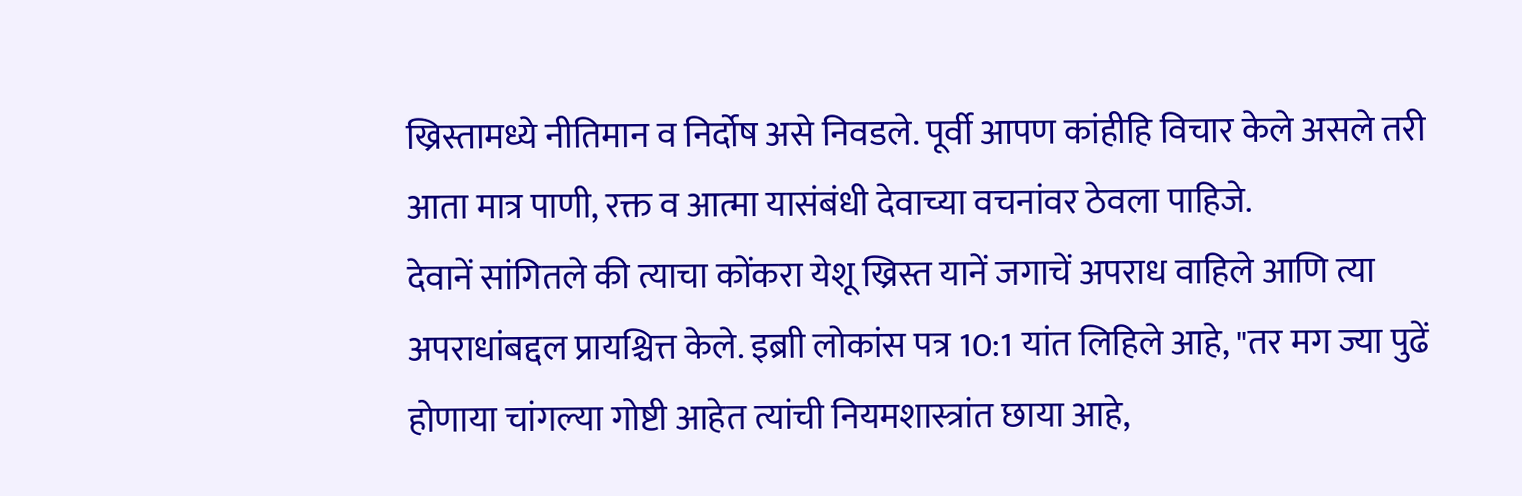ख्रिस्तामध्ये नीतिमान व निर्दोष असे निवडले. पूर्वी आपण कांहीहि विचार केले असले तरी आता मात्र पाणी, रक्त व आत्मा यासंबंधी देवाच्या वचनांवर ठेवला पाहिजे.
देवानें सांगितले की त्याचा कोंकरा येशू ख्रिस्त यानें जगाचें अपराध वाहिले आणि त्या अपराधांबद्दल प्रायश्चित्त केले. इब्राी लोकांस पत्र 10:1 यांत लिहिले आहे, "तर मग ज्या पुढें होणाया चांगल्या गोष्टी आहेत त्यांची नियमशास्त्रांत छाया आहे,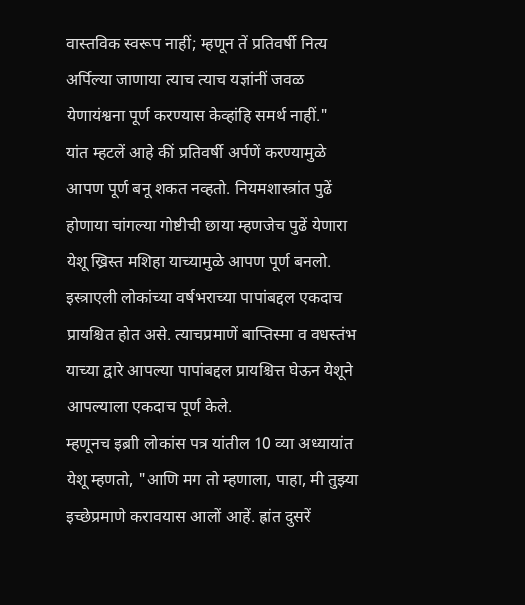वास्तविक स्वरूप नाहीं; म्हणून तें प्रतिवर्षी नित्य अर्पिल्या जाणाया त्याच त्याच यज्ञांनीं जवळ येणायंश्वना पूर्ण करण्यास केव्हांहि समर्थ नाहीं."
यांत म्हटलें आहे कीं प्रतिवर्षी अर्पणें करण्यामुळे आपण पूर्ण बनू शकत नव्हतो. नियमशास्त्रांत पुढें होणाया चांगल्या गोष्टीची छाया म्हणजेच पुढें येणारा येशू ख्रिस्त मशिहा याच्यामुळे आपण पूर्ण बनलो. इस्त्राएली लोकांच्या वर्षभराच्या पापांबद्दल एकदाच प्रायश्चित होत असे. त्याचप्रमाणें बाप्तिस्मा व वधस्तंभ याच्या द्वारे आपल्या पापांबद्दल प्रायश्चित्त घेऊन येशूने आपल्याला एकदाच पूर्ण केले.
म्हणूनच इब्राी लोकांस पत्र यांतील 10 व्या अध्यायांत येशू म्हणतो, "आणि मग तो म्हणाला, पाहा, मी तुझ्या इच्छेप्रमाणे करावयास आलों आहें. ह्रांत दुसरें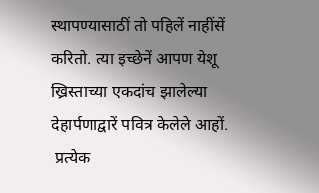स्थापण्यासाठीं तो पहिलें नाहींसें करितो. त्या इच्छेनें आपण येशू ख्रिस्ताच्या एकदांच झालेल्या देहार्पणाद्वारें पवित्र केलेले आहों.
 प्रत्येक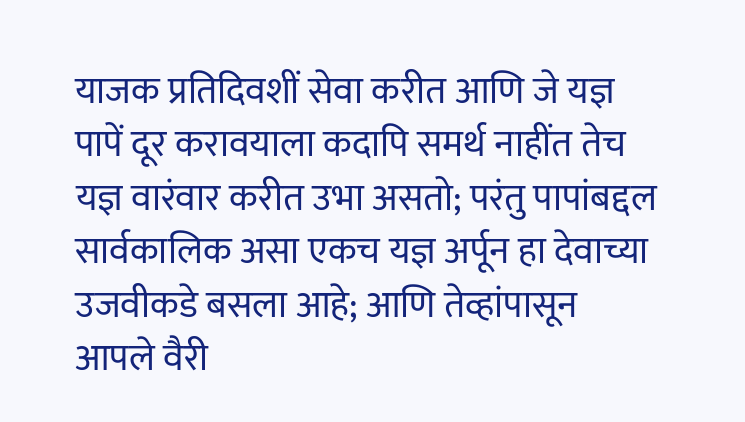याजक प्रतिदिवशीं सेवा करीत आणि जे यज्ञ पापें दूर करावयाला कदापि समर्थ नाहींत तेच यज्ञ वारंवार करीत उभा असतो; परंतु पापांबद्दल सार्वकालिक असा एकच यज्ञ अर्पून हा देवाच्या उजवीकडे बसला आहे; आणि तेव्हांपासून आपले वैरी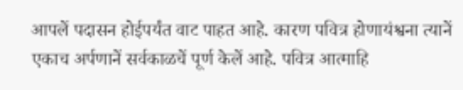आपलें पदासन होईपर्यंत वाट पाहत आहे. कारण पवित्र होणायंश्वना त्यानें एकाच अर्पणानें सर्वकाळचें पूर्ण केलें आहे. पवित्र आत्माहि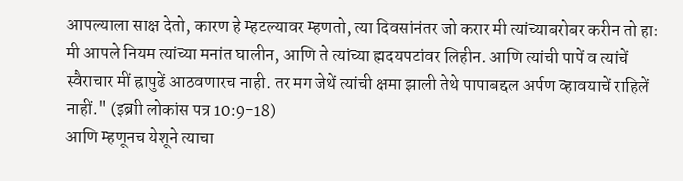आपल्याला साक्ष देतो, कारण हे म्हटल्यावर म्हणतो, त्या दिवसांनंतर जो करार मी त्यांच्याबरोबर करीन तो हाः मी आपले नियम त्यांच्या मनांत घालीन, आणि ते त्यांच्या ह्मदयपटांवर लिहीन. आणि त्यांची पापें व त्यांचें स्वैराचार मीं ह्रापुढें आठवणारच नाही. तर मग जेथें त्यांची क्षमा झाली तेथे पापाबद्दल अर्पण व्हावयाचें राहिलें नाहीं." (इब्राी लोकांस पत्र 10:9-18)
आणि म्हणूनच येशूने त्याचा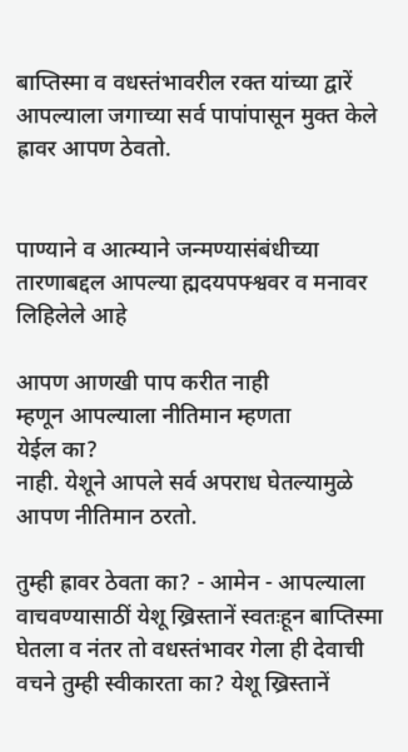बाप्तिस्मा व वधस्तंभावरील रक्त यांच्या द्वारें आपल्याला जगाच्या सर्व पापांपासून मुक्त केले ह्रावर आपण ठेवतो.


पाण्याने व आत्म्याने जन्मण्यासंबंधीच्या तारणाबद्दल आपल्या ह्मदयपफ्श्ववर व मनावर लिहिलेले आहे

आपण आणखी पाप करीत नाही
म्हणून आपल्याला नीतिमान म्हणता
येईल का?
नाही. येशूने आपले सर्व अपराध घेतल्यामुळे
आपण नीतिमान ठरतो.

तुम्ही ह्रावर ठेवता का? - आमेन - आपल्याला वाचवण्यासाठीं येशू ख्रिस्तानें स्वतःहून बाप्तिस्मा घेतला व नंतर तो वधस्तंभावर गेला ही देवाची वचने तुम्ही स्वीकारता का? येशू ख्रिस्तानें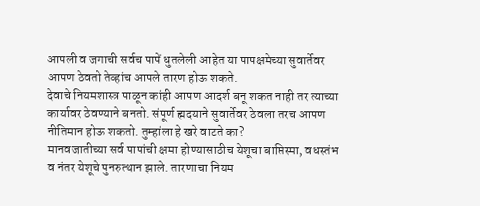आपली व जगाची सर्वच पापें धुतलेली आहेत या पापक्षमेच्या सुवार्तेवर आपण ठेवतो तेव्हांच आपले तारण होऊ शकते.
देवाचे नियमशास्त्र पाळून कांही आपण आदर्श बनू शकत नाही तर त्याच्या कार्यावर ठेवण्याने बनतो. संपूर्ण ह्मदयाने सुवार्तेवर ठेवला तरच आपण नीतिमान होऊ शकतो. तुम्हांला हे खरे वाटते का?
मानवजातीच्या सर्व पापांची क्षमा होण्यासाठीच येशूचा बाप्तिस्मा, वधस्तंभ व नंतर येशूचे पुनरुत्थान झाले. तारणाचा नियम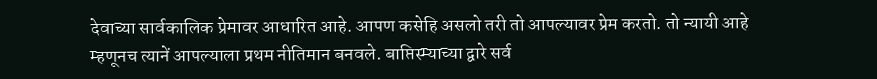देवाच्या सार्वकालिक प्रेमावर आधारित आहे. आपण कसेहि असलो तरी तो आपल्यावर प्रेम करतो. तो न्यायी आहे म्हणूनच त्यानें आपल्याला प्रथम नीतिमान बनवले. बाप्तिस्म्याच्या द्वारे सर्व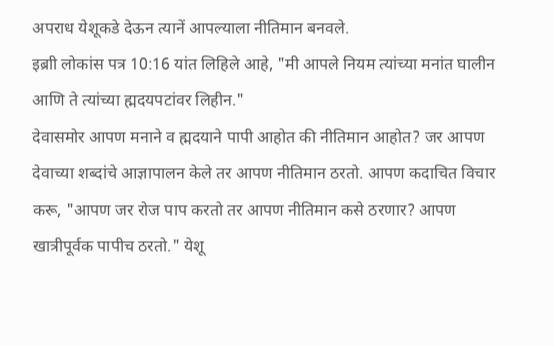अपराध येशूकडे देऊन त्यानें आपल्याला नीतिमान बनवले.
इब्राी लोकांस पत्र 10:16 यांत लिहिले आहे, "मी आपले नियम त्यांच्या मनांत घालीन आणि ते त्यांच्या ह्मदयपटांवर लिहीन."
देवासमोर आपण मनाने व ह्मदयाने पापी आहोत की नीतिमान आहोत? जर आपण देवाच्या शब्दांचे आज्ञापालन केले तर आपण नीतिमान ठरतो. आपण कदाचित विचार करू, "आपण जर रोज पाप करतो तर आपण नीतिमान कसे ठरणार? आपण खात्रीपूर्वक पापीच ठरतो." येशू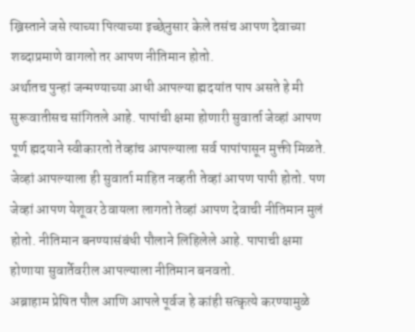ख्रिस्ताने जसे त्याच्या पित्याच्या इच्छेनुसार केले तसंच आपण देवाच्या शब्दाप्रमाणे वागलो तर आपण नीतिमान होतो.
अर्थातच पुन्हां जन्मण्याच्या आधी आपल्या ह्मदयांत पाप असते हे मी सुरूवातीसच सांगितले आहे. पापांची क्षमा होणारी सुवार्ता जेव्हां आपण पूर्ण ह्मदयाने स्वीकारतो तेव्हांच आपल्याला सर्व पापांपासून मुक्ती मिळते. जेव्हां आपल्याला ही सुवार्ता माहित नव्हती तेव्हां आपण पापी होतो. पण जेव्हां आपण येशूवर ठेवायला लागतो तेव्हां आपण देवाची नीतिमान मुलं होतो. नीतिमान बनण्यासंबंधी पौलाने लिहिलेले आहे. पापाची क्षमा होणाया सुवार्तेवरील आपल्याला नीतिमान बनवतो.
अब्राहाम प्रेषित पौल आणि आपले पूर्वज हे कांही सत्कृत्ये करण्यामुळे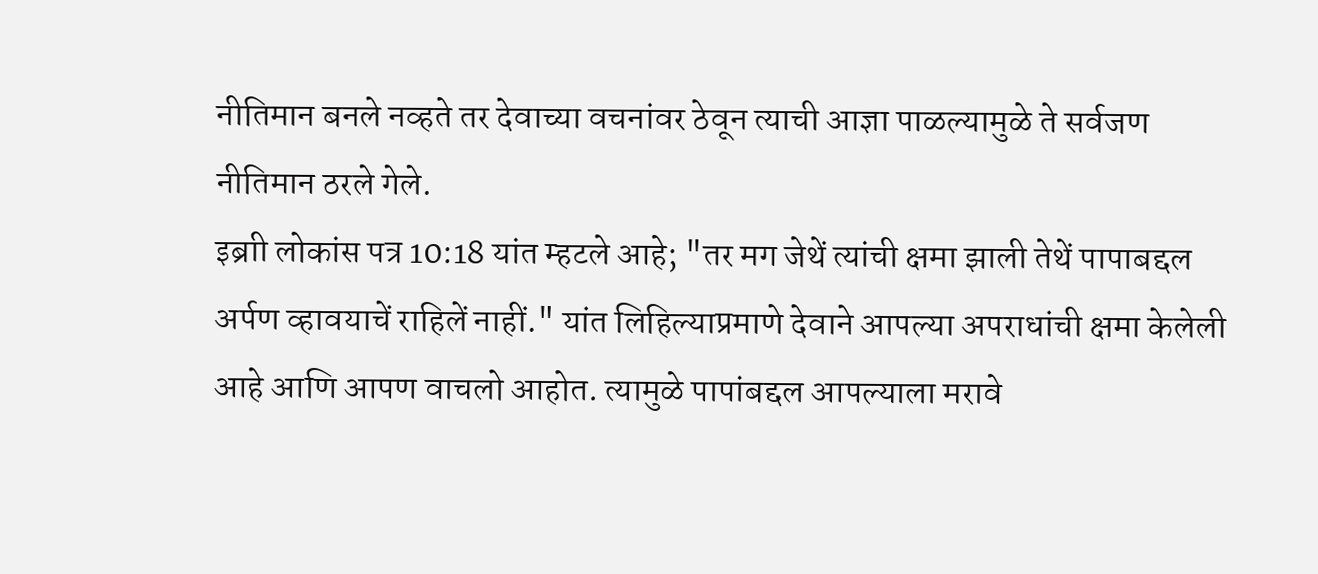नीतिमान बनले नव्हते तर देवाच्या वचनांवर ठेवून त्याची आज्ञा पाळल्यामुळे ते सर्वजण नीतिमान ठरले गेले.
इब्राी लोकांस पत्र 10:18 यांत म्हटले आहे; "तर मग जेथें त्यांची क्षमा झाली तेथें पापाबद्दल अर्पण व्हावयाचें राहिलें नाहीं." यांत लिहिल्याप्रमाणे देवाने आपल्या अपराधांची क्षमा केलेली आहे आणि आपण वाचलो आहोत. त्यामुळे पापांबद्दल आपल्याला मरावे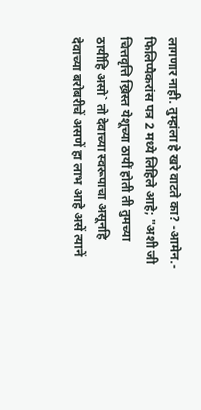लागणार नाही. तुम्हांला हे खरे वाटते का? -आमेन.-
फिलिप्पैकरांस पत्र 2 मध्ये लिहिले आहे; "अशी जी चित्तवृत्ति ख्रिस्त येशूच्या ठायीं होती ती तुमच्या ठायींहि असो` तो देवाच्या स्वरूपाचा असूनहि देवाच्या बरोबरीचें असणें हा लाभ आहे असें त्यानें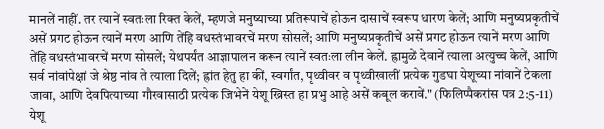मानलें नाहीं. तर त्यानें स्वतःला रिक्त केलें, म्हणजे मनुष्याच्या प्रतिरूपाचें होऊन दासाचें स्वरूप धारण केलें; आणि मनुष्यप्रकृतीचें असें प्रगट होऊन त्यानें मरण आणि तेंहि वधस्तंभावरचें मरण सोसलें; आणि मनुष्यप्रकृतीचें असें प्रगट होऊन त्यानें मरण आणि तेंहि वधस्तंभावरचें मरण सोसलें; येथपर्यंत आज्ञापालन करून त्यानें स्वतःला लीन केलें. ह्रामुळें देवानें त्याला अत्युच्च केलें, आणि सर्व नांवांपेक्षां जे श्रेष्ठ नांव ते त्याला दिलें; ह्रांत हेतु हा कीं, स्वर्गांत, पृथ्वीवर व पृथ्वीखालीं प्रत्येक गुडघा येशूच्या नांवानें टेकला जावा, आणि देवपित्याच्या गौरवासाठी प्रत्येक जिभेनें येशू ख्रिस्त हा प्रभु आहे असें कबूल करावें." (फिलिप्पैकरांस पत्र 2:5-11)
येशू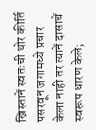ख्रिस्तानें स्वतःची थोर कीर्ति पसरवून जगामध्ये प्रचार केला नाही तर त्यानें दासाचें स्वरूप धारण केले;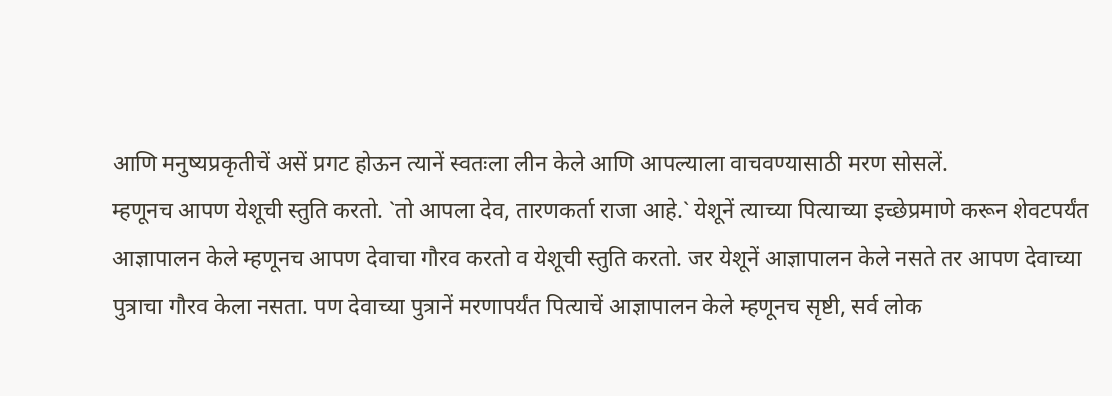आणि मनुष्यप्रकृतीचें असें प्रगट होऊन त्यानें स्वतःला लीन केले आणि आपल्याला वाचवण्यासाठी मरण सोसलें.
म्हणूनच आपण येशूची स्तुति करतो. `तो आपला देव, तारणकर्ता राजा आहे.` येशूनें त्याच्या पित्याच्या इच्छेप्रमाणे करून शेवटपर्यंत आज्ञापालन केले म्हणूनच आपण देवाचा गौरव करतो व येशूची स्तुति करतो. जर येशूनें आज्ञापालन केले नसते तर आपण देवाच्या पुत्राचा गौरव केला नसता. पण देवाच्या पुत्रानें मरणापर्यंत पित्याचें आज्ञापालन केले म्हणूनच सृष्टी, सर्व लोक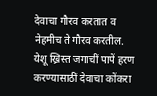देवाचा गौरव करतात व नेहमीच ते गौरव करतील.
येशू ख्रिस्त जगाचीं पापें हरण करण्यासाठीं देवाचा कोंकरा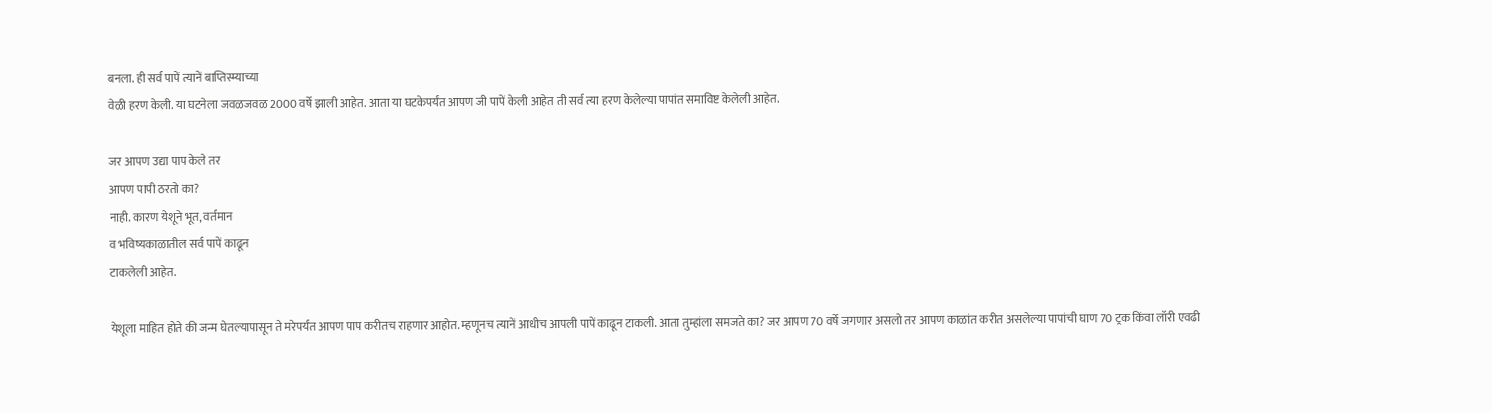बनला. ही सर्व पापें त्यानें बाप्तिस्म्याच्या
वेळी हरण केली. या घटनेला जवळजवळ 2000 वर्षे झाली आहेत. आता या घटकेपर्यंत आपण जी पापें केली आहेत ती सर्व त्या हरण केलेल्या पापांत समाविष्ट केलेली आहेत.

जर आपण उद्या पाप केले तर
आपण पापी ठरतो का?
नाही. कारण येशूने भूत, वर्तमान
व भविष्यकाळातील सर्व पापें काढून
टाकलेली आहेत.

येशूला माहित होते की जन्म घेतल्यापासून ते मरेपर्यंत आपण पाप करीतच राहणार आहोत. म्हणूनच त्यानें आधीच आपली पापें काढून टाकली. आता तुम्हांला समजते का? जर आपण 70 वर्षे जगणार असलो तर आपण काळांत करीत असलेल्या पापांची घाण 70 ट्रक किंवा लॉरी एवढी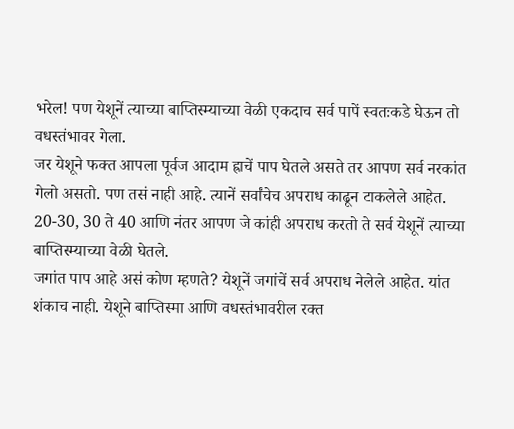भरेल! पण येशूनें त्याच्या बाप्तिस्म्याच्या वेळी एकदाच सर्व पापें स्वतःकडे घेऊन तो वधस्तंभावर गेला.
जर येशूने फक्त आपला पूर्वज आदाम ह्राचें पाप घेतले असते तर आपण सर्व नरकांत गेलो असतो. पण तसं नाही आहे. त्यानें सर्वांचेच अपराध काढून टाकलेले आहेत. 20-30, 30 ते 40 आणि नंतर आपण जे कांही अपराध करतो ते सर्व येशूनें त्याच्या बाप्तिस्म्याच्या वेळी घेतले.
जगांत पाप आहे असं कोण म्हणते? येशूनें जगांचें सर्व अपराध नेलेले आहेत. यांत शंकाच नाही. येशूने बाप्तिस्मा आणि वधस्तंभावरील रक्त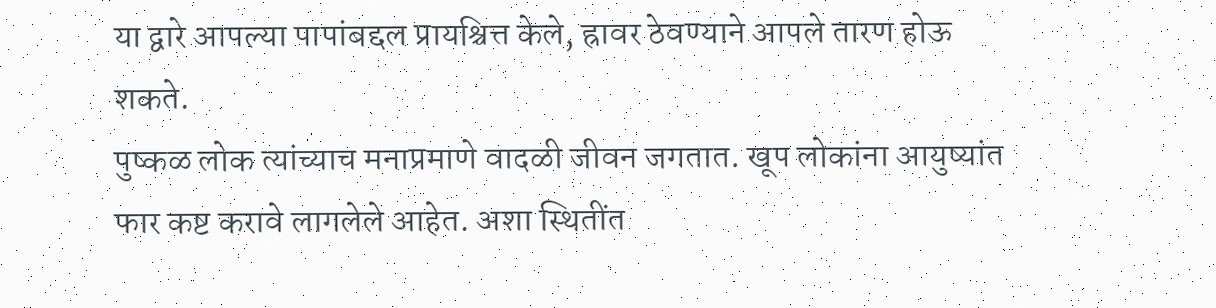या द्वारे आपल्या पापांबद्दल प्रायश्चित्त केले, ह्रावर ठेवण्याने आपले तारण होऊ शकते.
पुष्कळ लोक त्यांच्याच मनाप्रमाणे वादळी जीवन जगतात. खूप लोकांना आयुष्यांत फार कष्ट करावे लागलेले आहेत. अशा स्थितींत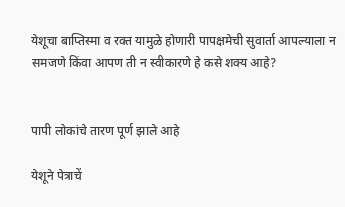येशूचा बाप्तिस्मा व रक्त यामुळे होणारी पापक्षमेची सुवार्ता आपल्याला न समजणे किंवा आपण ती न स्वीकारणे हे कसे शक्य आहे?


पापी लोकांचे तारण पूर्ण झाले आहे

येशूने पेत्राचें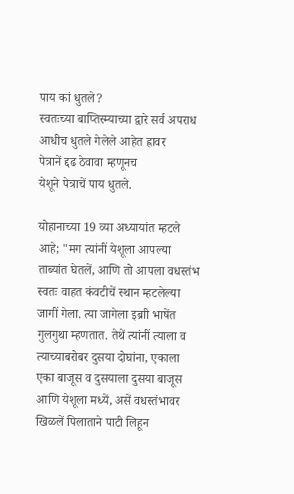पाय कां धुतले?
स्वतःच्या बाप्तिस्म्याच्या द्वारे सर्व अपराध
आधीच धुतले गेलेले आहेत ह्रावर
पेत्रानें द्दढ ठेवावा म्हणूनच
येशूने पेत्राचें पाय धुतले.

योहानाच्या 19 व्या अध्यायांत म्हटले आहे; "मग त्यांनीं येशूला आपल्या ताब्यांत घेतलें, आणि तो आपला वधस्तंभ स्वतः वाहत कंवटीचें स्थान म्हटलेल्या जागीं गेला. त्या जागेला इब्राी भाषेंत गुलगुथा म्हणतात. तेथें त्यांनीं त्याला व त्याच्याबरोबर दुसया दोघांना, एकाला एका बाजूस व दुसयाला दुसया बाजूस आणि येशूला मध्यें, असें वधस्तंभावर खिळलें पिलाताने पाटी लिहून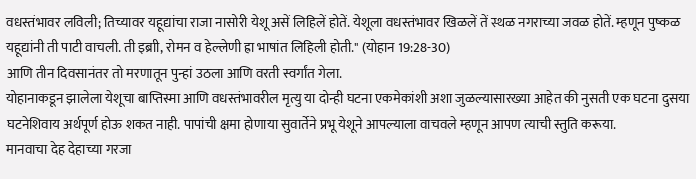वधस्तंभावर लविली; तिच्यावर यहूद्यांचा राजा नासोरी येशू असें लिहिलें होतें. येशूला वधस्तंभावर खिळलें तें स्थळ नगराच्या जवळ होतें. म्हणून पुष्कळ यहूद्यांनी ती पाटी वाचली. ती इब्राी, रोमन व हेल्लेणी ह्रा भाषांत लिहिली होती." (योहान 19:28-30)
आणि तीन दिवसानंतर तो मरणातून पुन्हां उठला आणि वरती स्वर्गांत गेला.
योहानाकडून झालेला येशूचा बाप्तिस्मा आणि वधस्तंभावरील मृत्यु या दोन्ही घटना एकमेकांशी अशा जुळल्यासारख्या आहेत की नुसती एक घटना दुसया घटनेशिवाय अर्थपूर्ण होऊ शकत नाही. पापांची क्षमा होणाया सुवार्तेने प्रभू येशूने आपल्याला वाचवले म्हणून आपण त्याची स्तुति करूया.
मानवाचा देह देहाच्या गरजा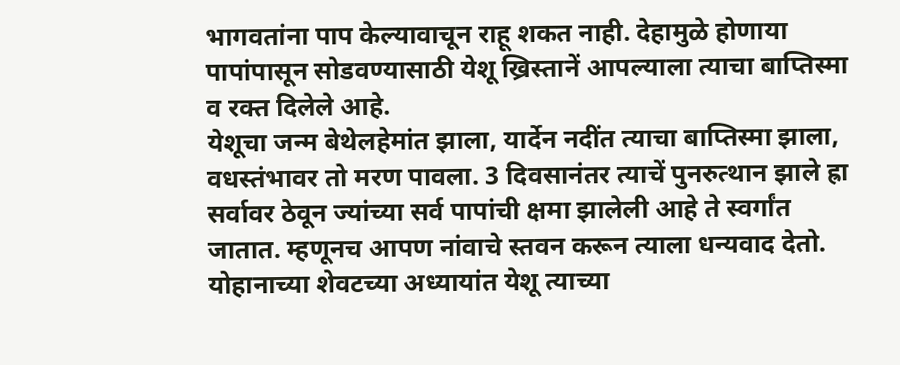भागवतांना पाप केल्यावाचून राहू शकत नाही. देहामुळे होणाया पापांपासून सोडवण्यासाठी येशू ख्रिस्तानें आपल्याला त्याचा बाप्तिस्मा व रक्त दिलेले आहे.
येशूचा जन्म बेथेलहेमांत झाला, यार्देन नदींत त्याचा बाप्तिस्मा झाला, वधस्तंभावर तो मरण पावला. 3 दिवसानंतर त्याचें पुनरुत्थान झाले ह्रा सर्वावर ठेवून ज्यांच्या सर्व पापांची क्षमा झालेली आहे ते स्वर्गांत जातात. म्हणूनच आपण नांवाचे स्तवन करून त्याला धन्यवाद देतो.
योहानाच्या शेवटच्या अध्यायांत येशू त्याच्या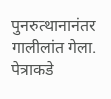पुनरुत्थानानंतर गालीलांत गेला. पेत्राकडे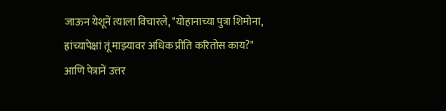जाऊन येशूनें त्याला विचारले, "योहानाच्या पुत्रा शिमोना, ह्रांच्यापेक्षां तूं माझ्यावर अधिक प्रीति करितोस काय?" आणि पेत्रानें उत्तर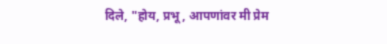दिले, "होय, प्रभू, आपणांवर मी प्रेम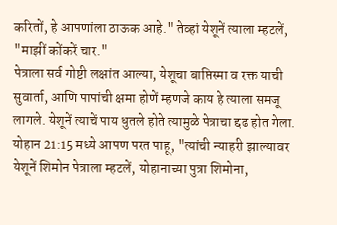करितों, हे आपणांला ठाऊक आहे." तेव्हां येशूनें त्याला म्हटलें, "माझीं कोंकरें चार."
पेत्राला सर्व गोष्टी लक्षांत आल्या, येशूचा बाप्तिस्मा व रक्त याची सुवार्ता, आणि पापांची क्षमा होणें म्हणजे काय हे त्याला समजू लागले. येशूनें त्याचें पाय धुतले होते त्यामुळे पेत्राचा द्दढ होत गेला.
योहान 21:15 मध्ये आपण परत पाहू, "त्यांची न्याहरी झाल्यावर येशूनें शिमोन पेत्राला म्हटलें, योहानाच्या पुत्रा शिमोना,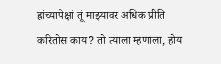ह्रांच्यापेक्षां तूं माझ्यावर अधिक प्रीति करितोस काय? तो त्याला म्हणाला, होय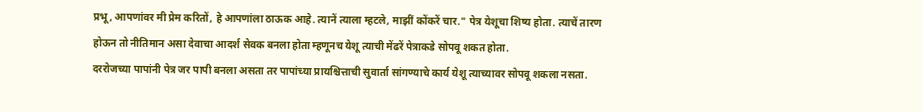प्रभू, आपणांवर मी प्रेम करितों, हे आपणांला ठाऊक आहे. त्यानें त्याला म्हटले, माझीं कोंकरें चार." पेत्र येशूचा शिष्य होता. त्याचें तारण होऊन तो नीतिमान असा देवाचा आदर्श सेवक बनला होता म्हणूनच येशू त्याची मेंढरें पेत्राकडे सोपवू शकत होता.
दररोजच्या पापांनी पेत्र जर पापी बनला असता तर पापांच्या प्रायश्चित्ताची सुवार्ता सांगण्याचे कार्य येशू त्याच्यावर सोपवू शकला नसता.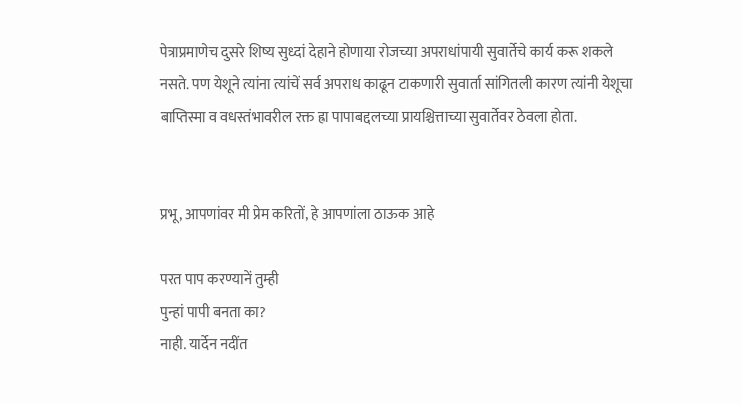पेत्राप्रमाणेच दुसरे शिष्य सुध्दां देहाने होणाया रोजच्या अपराधांपायी सुवार्तेचे कार्य करू शकले नसते. पण येशूने त्यांना त्यांचें सर्व अपराध काढून टाकणारी सुवार्ता सांगितली कारण त्यांनी येशूचा बाप्तिस्मा व वधस्तंभावरील रक्त ह्रा पापाबद्दलच्या प्रायश्चित्ताच्या सुवार्तेवर ठेवला होता.


प्रभू, आपणांवर मी प्रेम करितों, हे आपणांला ठाऊक आहे

परत पाप करण्यानें तुम्ही
पुन्हां पापी बनता का?
नाही. यार्देन नदींत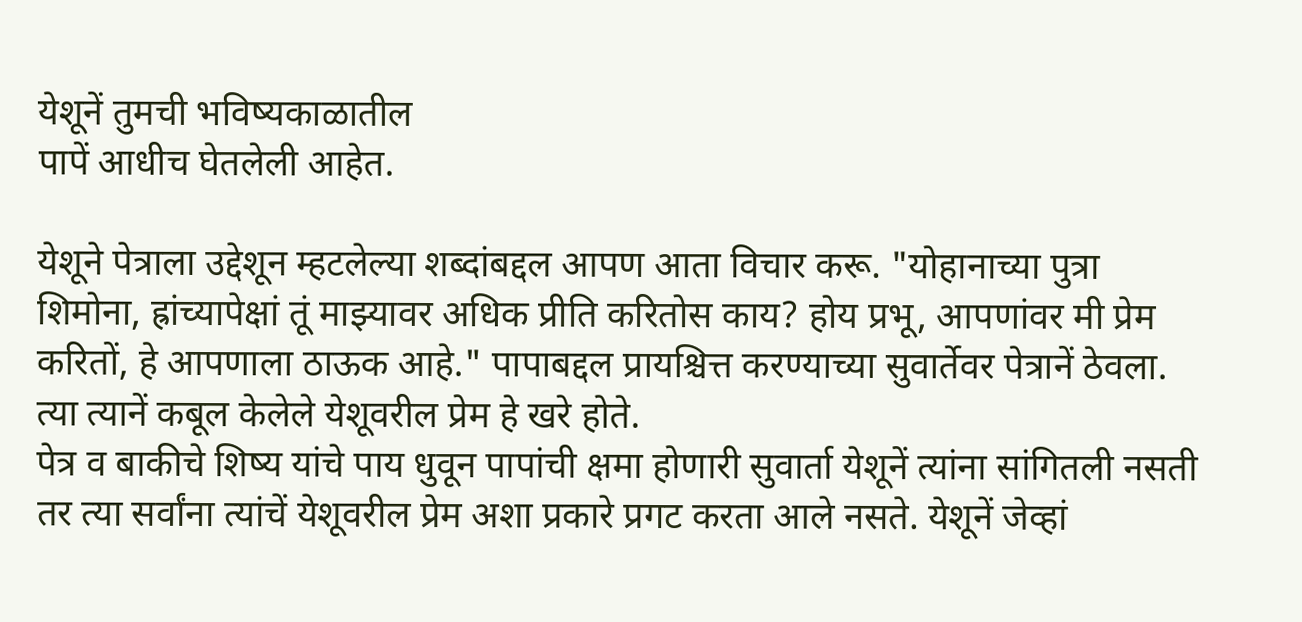येशूनें तुमची भविष्यकाळातील
पापें आधीच घेतलेली आहेत.

येशूने पेत्राला उद्देशून म्हटलेल्या शब्दांबद्दल आपण आता विचार करू. "योहानाच्या पुत्रा शिमोना, ह्रांच्यापेक्षां तूं माझ्यावर अधिक प्रीति करितोस काय? होय प्रभू, आपणांवर मी प्रेम करितों, हे आपणाला ठाऊक आहे." पापाबद्दल प्रायश्चित्त करण्याच्या सुवार्तेवर पेत्रानें ठेवला. त्या त्यानें कबूल केलेले येशूवरील प्रेम हे खरे होते.
पेत्र व बाकीचे शिष्य यांचे पाय धुवून पापांची क्षमा होणारी सुवार्ता येशूनें त्यांना सांगितली नसती तर त्या सर्वांना त्यांचें येशूवरील प्रेम अशा प्रकारे प्रगट करता आले नसते. येशूनें जेव्हां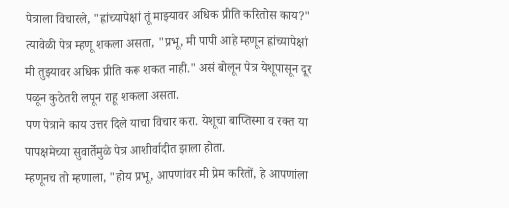पेत्राला विचारले, "ह्रांच्यापेक्षां तूं माझ्यावर अधिक प्रीति करितोस काय?" त्यावेळी पेत्र म्हणू शकला असता, "प्रभू, मी पापी आहे म्हणून ह्रांच्यापेक्षां मी तुझ्यावर अधिक प्रीति करू शकत नाही." असं बोलून पेत्र येशूपासून दूर पळून कुठेतरी लपून राहू शकला असता.
पण पेत्राने काय उत्तर दिले याचा विचार करा. येशूचा बाप्तिस्मा व रक्त या पापक्षमेच्या सुवार्तेमुळे पेत्र आशीर्वादीत झाला होता.
म्हणूनच तो म्हणाला, "होय प्रभू, आपणांवर मी प्रेम करितों, हे आपणांला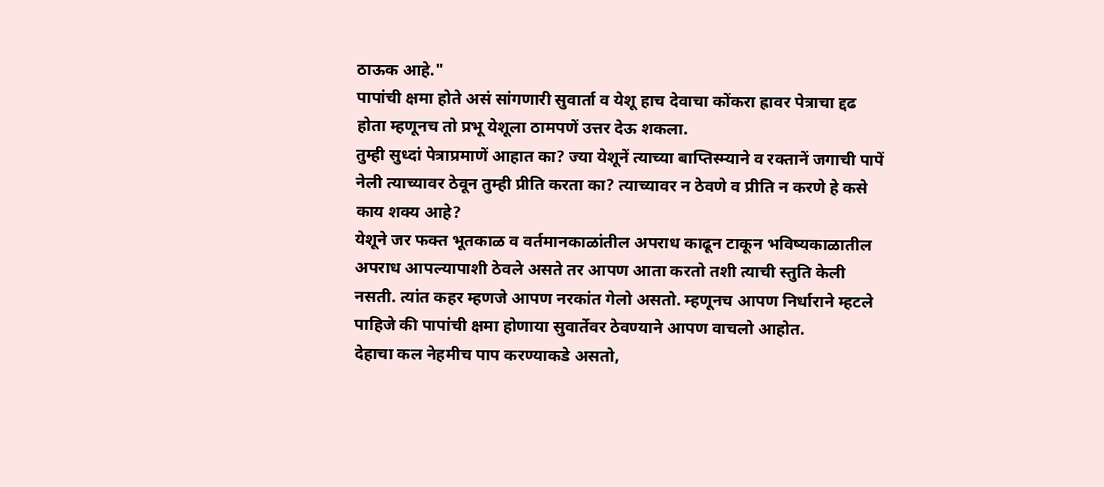ठाऊक आहे."
पापांची क्षमा होते असं सांगणारी सुवार्ता व येशू हाच देवाचा कोंकरा ह्रावर पेत्राचा द्दढ होता म्हणूनच तो प्रभू येशूला ठामपणें उत्तर देऊ शकला.
तुम्ही सुध्दां पेत्राप्रमाणें आहात का? ज्या येशूनें त्याच्या बाप्तिस्म्याने व रक्तानें जगाची पापें नेली त्याच्यावर ठेवून तुम्ही प्रीति करता का? त्याच्यावर न ठेवणे व प्रीति न करणे हे कसे काय शक्य आहे?
येशूने जर फक्त भूतकाळ व वर्तमानकाळांतील अपराध काढून टाकून भविष्यकाळातील अपराध आपल्यापाशी ठेवले असते तर आपण आता करतो तशी त्याची स्तुति केली नसती. त्यांत कहर म्हणजे आपण नरकांत गेलो असतो. म्हणूनच आपण निर्धाराने म्हटले पाहिजे की पापांची क्षमा होणाया सुवार्तेवर ठेवण्याने आपण वाचलो आहोत.
देहाचा कल नेहमीच पाप करण्याकडे असतो,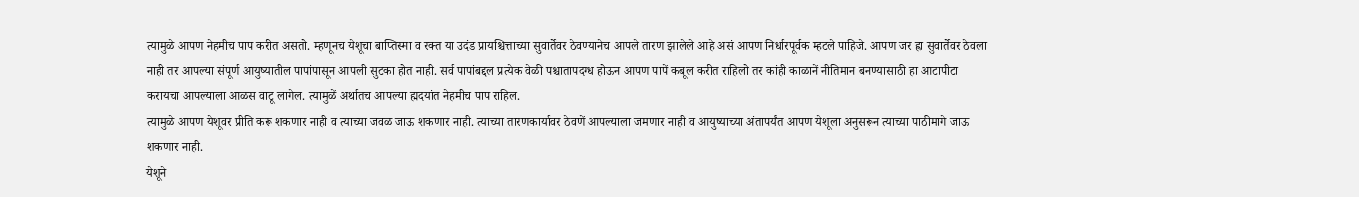त्यामुळे आपण नेहमीच पाप करीत असतो. म्हणूनच येशूचा बाप्तिस्मा व रक्त या उदंड प्रायश्चित्ताच्या सुवार्तेवर ठेवण्यानेच आपले तारण झालेले आहे असं आपण निर्धारपूर्वक म्हटले पाहिजे. आपण जर ह्रा सुवार्तेवर ठेवला नाही तर आपल्या संपूर्ण आयुष्यातील पापांपासून आपली सुटका होत नाही. सर्व पापांबद्दल प्रत्येक वेळी पश्चातापदग्ध होऊन आपण पापें कबूल करीत राहिलो तर कांही काळानें नीतिमान बनण्यासाठी हा आटापीटा करायचा आपल्याला आळस वाटू लागेल. त्यामुळें अर्थातच आपल्या ह्मदयांत नेहमीच पाप राहिल.
त्यामुळे आपण येशूवर प्रीति करू शकणार नाही व त्याच्या जवळ जाऊ शकणार नाही. त्याच्या तारणकार्यावर ठेवणें आपल्याला जमणार नाही व आयुष्याच्या अंतापर्यंत आपण येशूला अनुसरून त्याच्या पाठीमागे जाऊ शकणार नाही.
येशूने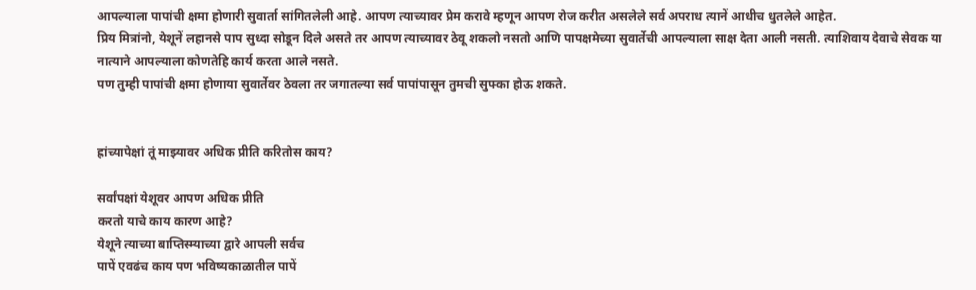आपल्याला पापांची क्षमा होणारी सुवार्ता सांगितलेली आहे. आपण त्याच्यावर प्रेम करावे म्हणून आपण रोज करीत असलेले सर्व अपराध त्यानें आधीच धुतलेले आहेत.
प्रिय मित्रांनो, येशूनें लहानसे पाप सुध्दा सोडून दिले असते तर आपण त्याच्यावर ठेवू शकलो नसतो आणि पापक्षमेच्या सुवार्तेची आपल्याला साक्ष देता आली नसती. त्याशिवाय देवाचे सेवक या नात्याने आपल्याला कोणतेहि कार्य करता आले नसते.
पण तुम्ही पापांची क्षमा होणाया सुवार्तेवर ठेवला तर जगातल्या सर्व पापांपासून तुमची सुफ्का होऊ शकते.


ह्रांच्यापेक्षां तूं माझ्यावर अधिक प्रीति करितोस काय?

सर्वांपक्षां येशूवर आपण अधिक प्रीति
करतो याचे काय कारण आहे?
येशूने त्याच्या बाप्तिस्म्याच्या द्वारे आपली सर्वच
पापें एवढंच काय पण भविष्यकाळातील पापें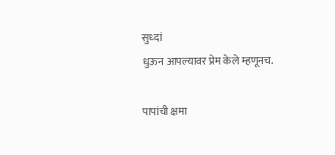सुध्दां
धुऊन आपल्यावर प्रेम केले म्हणूनच.

पापांची क्षमा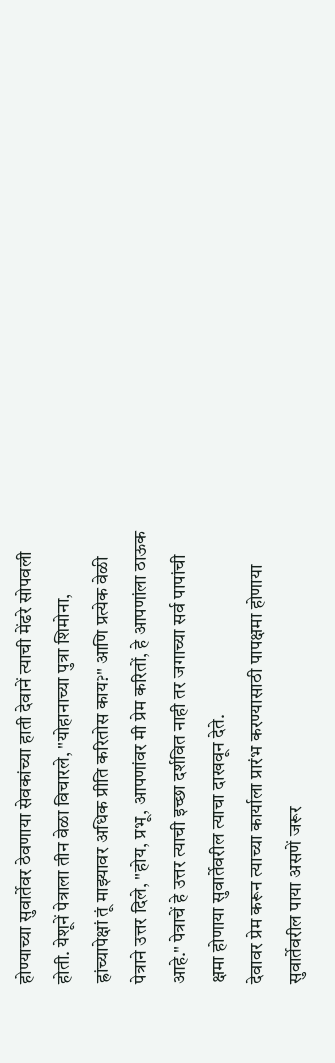होण्याच्या सुवार्तेवर ठेवणाया सेवकांच्या हाती देवानें त्याची मेंढरे सोपवली होती. येशूनें पेत्राला तीन वेळा विचारले, "योहानाच्या पुत्रा शिमोना, ह्रांच्यापेक्षां तूं माझ्यावर अधिक प्रीति करितोस काय?" आणि प्रत्येक वेळी पेत्राने उत्तर दिले, "होय, प्रभू, आपणांवर मी प्रेम करितों, हे आपणांला ठाऊक आहे." पेत्राचें हे उत्तर त्याची इच्छा दर्शवित नाही तर जगाच्या सर्व पापांची क्षमा होणाया सुवार्तेवरील त्याचा दाखवून देते.
देवावर प्रेम करून त्याच्या कार्याला प्रारंभ करण्यासाठी पापक्षमा होणाया सुवार्तेवरील पाया असणें जरूर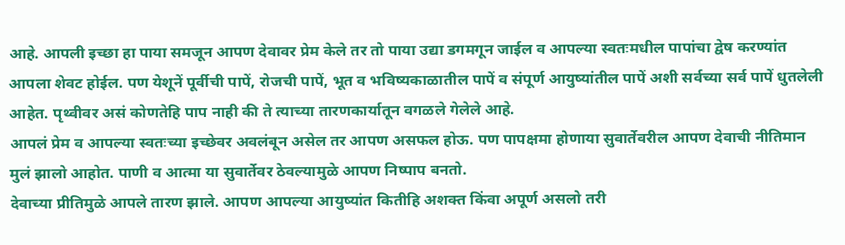आहे. आपली इच्छा हा पाया समजून आपण देवावर प्रेम केले तर तो पाया उद्या डगमगून जाईल व आपल्या स्वतःमधील पापांचा द्वेष करण्यांत आपला शेवट होईल. पण येशूनें पूर्वीची पापें, रोजची पापें, भूत व भविष्यकाळातील पापें व संपूर्ण आयुष्यांतील पापें अशी सर्वच्या सर्व पापें धुतलेली आहेत. पृथ्वीवर असं कोणतेहि पाप नाही की ते त्याच्या तारणकार्यातून वगळले गेलेले आहे.
आपलं प्रेम व आपल्या स्वतःच्या इच्छेवर अवलंबून असेल तर आपण असफल होऊ. पण पापक्षमा होणाया सुवार्तेवरील आपण देवाची नीतिमान मुलं झालो आहोत. पाणी व आत्मा या सुवार्तेवर ठेवल्यामुळे आपण निष्पाप बनतो.
देवाच्या प्रीतिमुळे आपले तारण झाले. आपण आपल्या आयुष्यांत कितीहि अशक्त किंवा अपूर्ण असलो तरी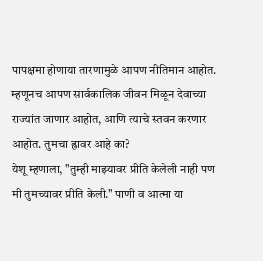पापक्षमा होणाया तारणामुळे आपण नीतिमान आहोत. म्हणूनच आपण सार्वकालिक जीवन मिळून देवाच्या राज्यांत जाणार आहोत, आणि त्याचे स्तवन करणार आहोत. तुमचा ह्रावर आहे का?
येशू म्हणाला, "तुम्ही माझ्यावर प्रीति केलेली नाही पण मी तुमच्यावर प्रीति केली." पाणी व आत्मा या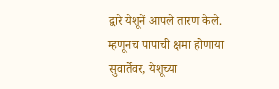द्वारे येशूनें आपले तारण केले. म्हणूनच पापाची क्षमा होणाया सुवार्तेवर, येशूच्या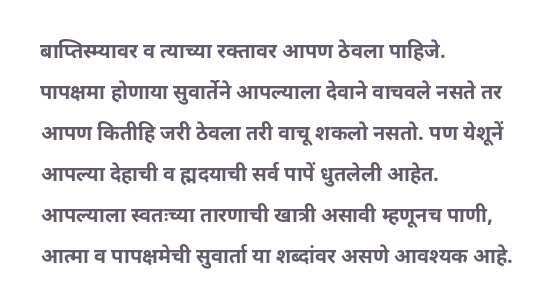बाप्तिस्म्यावर व त्याच्या रक्तावर आपण ठेवला पाहिजे.
पापक्षमा होणाया सुवार्तेने आपल्याला देवाने वाचवले नसते तर आपण कितीहि जरी ठेवला तरी वाचू शकलो नसतो. पण येशूनें आपल्या देहाची व ह्मदयाची सर्व पापें धुतलेली आहेत.
आपल्याला स्वतःच्या तारणाची खात्री असावी म्हणूनच पाणी, आत्मा व पापक्षमेची सुवार्ता या शब्दांवर असणे आवश्यक आहे.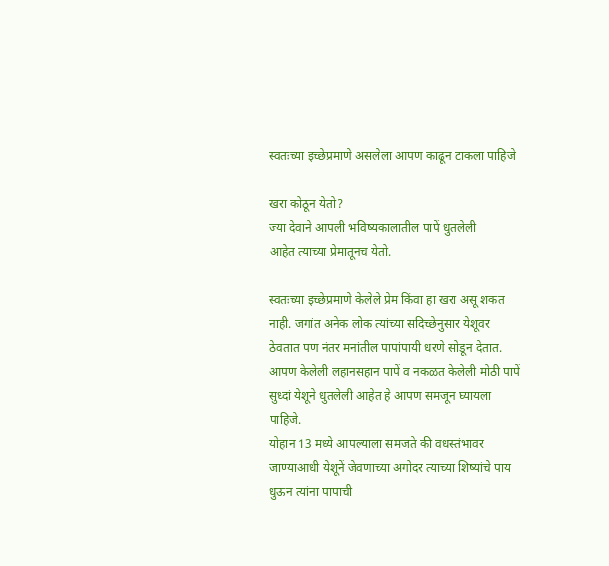स्वतःच्या इच्छेप्रमाणे असलेला आपण काढून टाकला पाहिजे

खरा कोठून येतो?
ज्या देवाने आपली भविष्यकालातील पापें धुतलेली
आहेत त्याच्या प्रेमातूनच येतो.

स्वतःच्या इच्छेप्रमाणे केलेले प्रेम किंवा हा खरा असू शकत नाही. जगांत अनेक लोक त्यांच्या सदिच्छेनुसार येशूवर ठेवतात पण नंतर मनांतील पापांपायी धरणे सोडून देतात.
आपण केलेली लहानसहान पापें व नकळत केलेली मोठी पापें सुध्दां येशूने धुतलेली आहेत हे आपण समजून घ्यायला पाहिजे.
योहान 13 मध्ये आपल्याला समजते की वधस्तंभावर जाण्याआधी येशूनें जेवणाच्या अगोदर त्याच्या शिष्यांचे पाय धुऊन त्यांना पापाची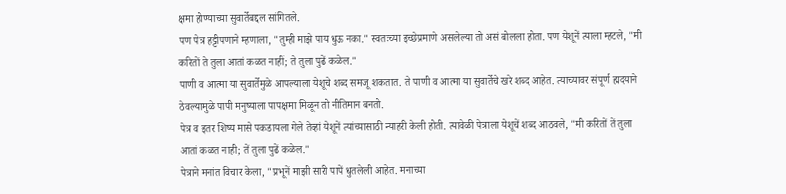क्षमा होण्याच्या सुवार्तेबद्दल सांगितले.
पण पेत्र हट्टीपणाने म्हणाला, "तुम्ही माझे पाय धुऊ नका." स्वतःच्या इच्छेप्रमाणे असलेल्या तो असं बोलला होता. पण येशूनें त्याला म्हटले, "मी करितों ते तुला आतां कळत नाहीं; ते तुला पुढें कळेल."
पाणी व आत्मा या सुवार्तेमुळे आपल्याला येशूचे शब्द समजू शकतात. ते पाणी व आत्मा या सुवार्तेचे खरे शब्द आहेत. त्याच्यावर संपूर्ण ह्मदयाने ठेवल्यामुळे पापी मनुष्याला पापक्षमा मिळून तो नीतिमान बनतो.
पेत्र व इतर शिष्य मासे पकडायला गेले तेव्हां येशूनें त्यांच्यासाठी न्याहरी केली होती. त्यावेळी पेत्राला येशूचें शब्द आठवले, "मी करितों तें तुला आतां कळत नाही; तें तुला पुढें कळेल."
पेत्राने मनांत विचार केला, "प्रभूनें माझी सारी पापें धुतलेली आहेत. मनाच्या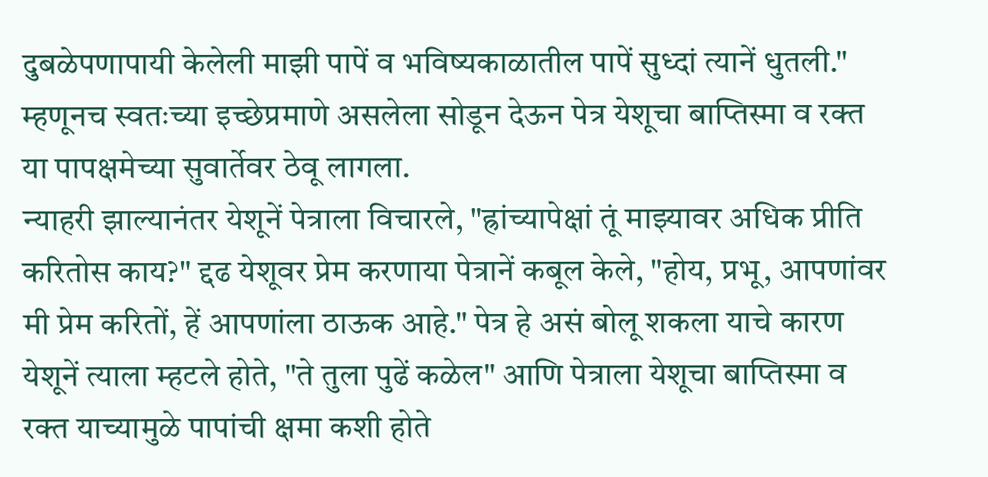दुबळेपणापायी केलेली माझी पापें व भविष्यकाळातील पापें सुध्दां त्यानें धुतली." म्हणूनच स्वतःच्या इच्छेप्रमाणे असलेला सोडून देऊन पेत्र येशूचा बाप्तिस्मा व रक्त या पापक्षमेच्या सुवार्तेवर ठेवू लागला.
न्याहरी झाल्यानंतर येशूनें पेत्राला विचारले, "ह्रांच्यापेक्षां तूं माझ्यावर अधिक प्रीति करितोस काय?" द्दढ येशूवर प्रेम करणाया पेत्रानें कबूल केले, "होय, प्रभू, आपणांवर मी प्रेम करितों, हें आपणांला ठाऊक आहे." पेत्र हे असं बोलू शकला याचे कारण येशूनें त्याला म्हटले होते, "ते तुला पुढें कळेल" आणि पेत्राला येशूचा बाप्तिस्मा व रक्त याच्यामुळे पापांची क्षमा कशी होते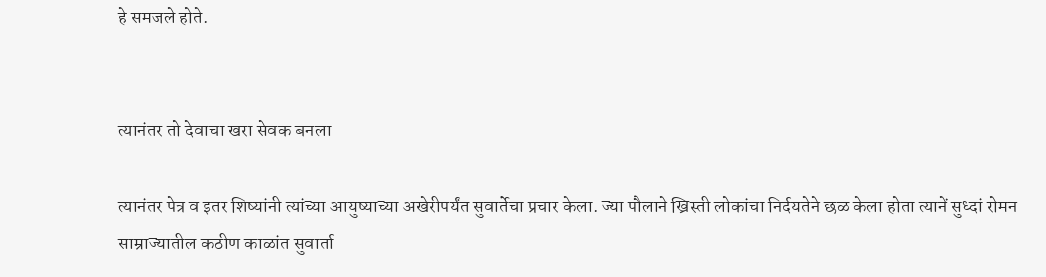हे समजले होते.


त्यानंतर तो देवाचा खरा सेवक बनला

त्यानंतर पेत्र व इतर शिष्यांनी त्यांच्या आयुष्याच्या अखेरीपर्यंत सुवार्तेचा प्रचार केला. ज्या पौलाने ख्रिस्ती लोकांचा निर्दयतेने छळ केला होता त्यानें सुध्दां रोमन साम्राज्यातील कठीण काळांत सुवार्ता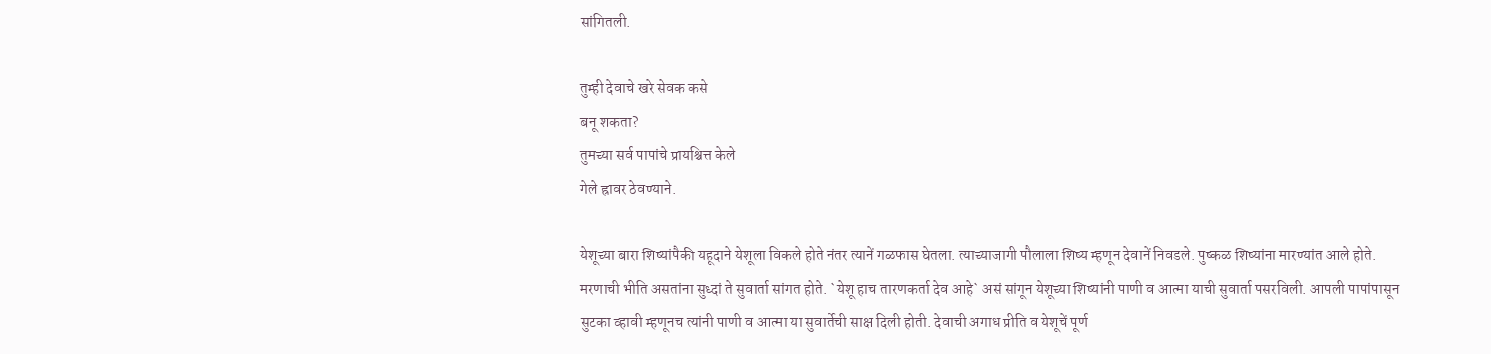सांगितली.

तुम्ही देवाचे खरे सेवक कसे
बनू शकता?
तुमच्या सर्व पापांचे प्रायश्चित्त केले
गेले ह्रावर ठेवण्याने.

येशूच्या बारा शिष्यांपैकी यहूदाने येशूला विकले होते नंतर त्यानें गळफास घेतला. त्याच्याजागी पौलाला शिष्य म्हणून देवानें निवडले. पुष्कळ शिष्यांना मारण्यांत आले होते. मरणाची भीति असतांना सुध्दां ते सुवार्ता सांगत होते. `येशू हाच तारणकर्ता देव आहे` असं सांगून येशूच्या शिष्यांनी पाणी व आत्मा याची सुवार्ता पसरविली. आपली पापांपासून सुटका व्हावी म्हणूनच त्यांनी पाणी व आत्मा या सुवार्तेची साक्ष दिली होती. देवाची अगाध प्रीति व येशूचें पूर्ण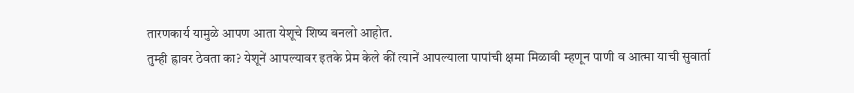तारणकार्य यामुळे आपण आता येशूचे शिष्य बनलो आहोत.
तुम्ही ह्रावर ठेवता का? येशूनें आपल्यावर इतके प्रेम केले कीं त्यानें आपल्याला पापांची क्षमा मिळावी म्हणून पाणी व आत्मा याची सुवार्ता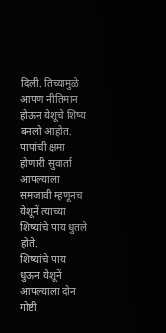दिली. तिच्यामुळे आपण नीतिमान होऊन येशूचे शिष्य बनलो आहोत. पापांची क्षमा होणारी सुवार्ता आपल्याला समजावी म्हणूनच येशूनें त्याच्या शिष्यांचे पाय धुतले होते.
शिष्यांचे पाय धुऊन येशूनें आपल्याला दोन गोष्टी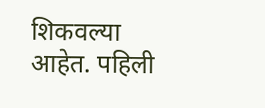शिकवल्या आहेत. पहिली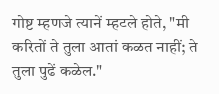गोष्ट म्हणजे त्यानें म्हटले होते, "मी करितों ते तुला आतां कळत नाहीं; ते तुला पुढें कळेल."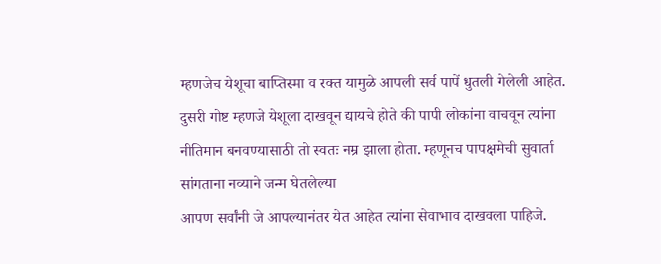म्हणजेच येशूचा बाप्तिस्मा व रक्त यामुळे आपली सर्व पापें धुतली गेलेली आहेत.
दुसरी गोष्ट म्हणजे येशूला दाखवून द्यायचे होते की पापी लोकांना वाचवून त्यांना नीतिमान बनवण्यासाठी तो स्वतः नम्र झाला होता. म्हणूनच पापक्षमेची सुवार्ता सांगताना नव्याने जन्म घेतलेल्या
आपण सर्वांनी जे आपल्यानंतर येत आहेत त्यांना सेवाभाव दाखवला पाहिजे.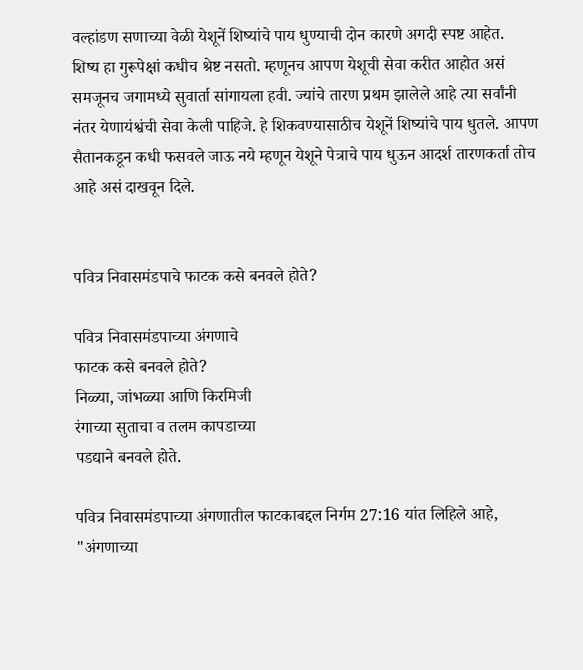वल्हांडण सणाच्या वेळी येशूनें शिष्यांचे पाय धुण्याची दोन कारणे अगदी स्पष्ट आहेत.
शिष्य हा गुरूपेक्षां कधीच श्रेष्ट नसतो. म्हणूनच आपण येशूची सेवा करीत आहोत असं समजूनच जगामध्ये सुवार्ता सांगायला हवी. ज्यांचे तारण प्रथम झालेले आहे त्या सर्वांनी नंतर येणायंश्वंची सेवा केली पाहिजे. हे शिकवण्यासाठीच येशूनें शिष्यांचे पाय धुतले. आपण सैतानकडून कधी फसवले जाऊ नये म्हणून येशूने पेत्राचे पाय धुऊन आदर्श तारणकर्ता तोच आहे असं दाखवून दिले.


पवित्र निवासमंडपाचे फाटक कसे बनवले होते?

पवित्र निवासमंडपाच्या अंगणाचे
फाटक कसे बनवले होते?
निळ्या, जांभळ्या आणि किरमिजी
रंगाच्या सुताचा व तलम कापडाच्या
पडद्याने बनवले होते.

पवित्र निवासमंडपाच्या अंगणातील फाटकाबद्दल निर्गम 27:16 यांत लिहिले आहे, "अंगणाच्या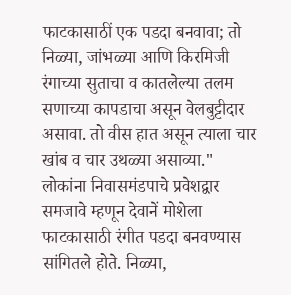फाटकासाठीं एक पडदा बनवावा; तो निळ्या, जांभळ्या आणि किरमिजी रंगाच्या सुताचा व कातलेल्या तलम सणाच्या कापडाचा असून वेलबुट्टीदार असावा. तो वीस हात असून त्याला चार खांब व चार उथळ्या असाव्या."
लोकांना निवासमंडपाचे प्रवेशद्वार समजावे म्हणून देवानें मोशेला फाटकासाठी रंगीत पडदा बनवण्यास सांगितले होते. निळ्या,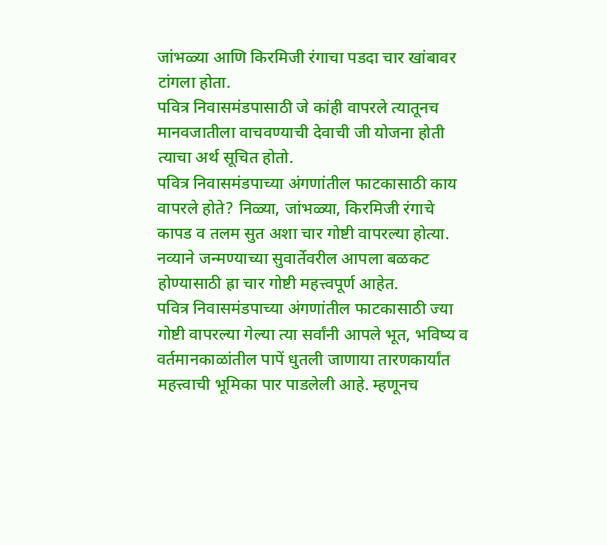जांभळ्या आणि किरमिजी रंगाचा पडदा चार खांबावर टांगला होता.
पवित्र निवासमंडपासाठी जे कांही वापरले त्यातूनच मानवजातीला वाचवण्याची देवाची जी योजना होती त्याचा अर्थ सूचित होतो.
पवित्र निवासमंडपाच्या अंगणांतील फाटकासाठी काय वापरले होते? निळ्या, जांभळ्या, किरमिजी रंगाचे कापड व तलम सुत अशा चार गोष्टी वापरल्या होत्या. नव्याने जन्मण्याच्या सुवार्तेवरील आपला बळकट होण्यासाठी ह्रा चार गोष्टी महत्त्वपूर्ण आहेत.
पवित्र निवासमंडपाच्या अंगणांतील फाटकासाठी ज्या गोष्टी वापरल्या गेल्या त्या सर्वांनी आपले भूत, भविष्य व वर्तमानकाळांतील पापें धुतली जाणाया तारणकार्यांत महत्त्वाची भूमिका पार पाडलेली आहे. म्हणूनच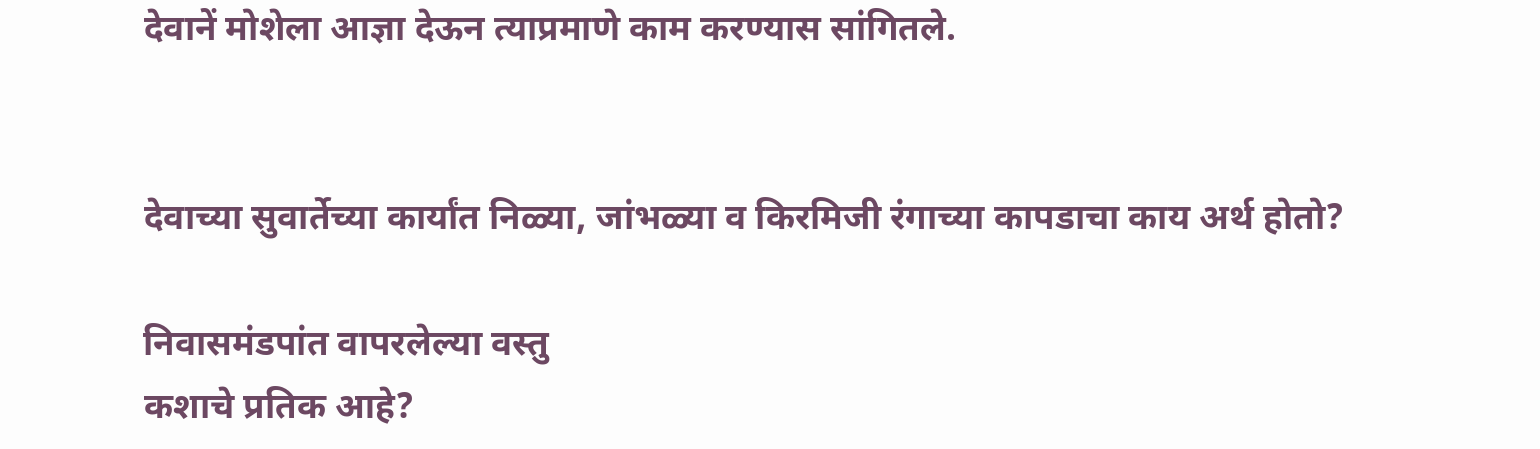देवानें मोशेला आज्ञा देऊन त्याप्रमाणे काम करण्यास सांगितले.


देवाच्या सुवार्तेच्या कार्यांत निळ्या, जांभळ्या व किरमिजी रंगाच्या कापडाचा काय अर्थ होतो?

निवासमंडपांत वापरलेल्या वस्तु
कशाचे प्रतिक आहे?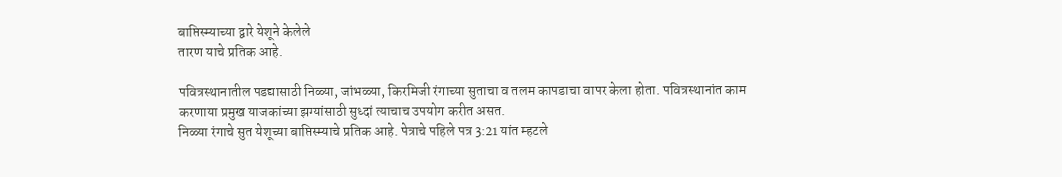बाप्तिस्म्याच्या द्वारे येशूने केलेले
तारण याचे प्रतिक आहे.

पवित्रस्थानातील पडद्यासाठी निळ्या, जांभळ्या, किरमिजी रंगाच्या सुताचा व तलम कापडाचा वापर केला होता. पवित्रस्थानांत काम करणाया प्रमुख याजकांच्या झग्यांसाठी सुध्दां त्याचाच उपयोग करीत असत.
निळ्या रंगाचे सुत येशूच्या बाप्तिस्म्याचे प्रतिक आहे. पेत्राचे पहिले पत्र 3:21 यांत म्हटले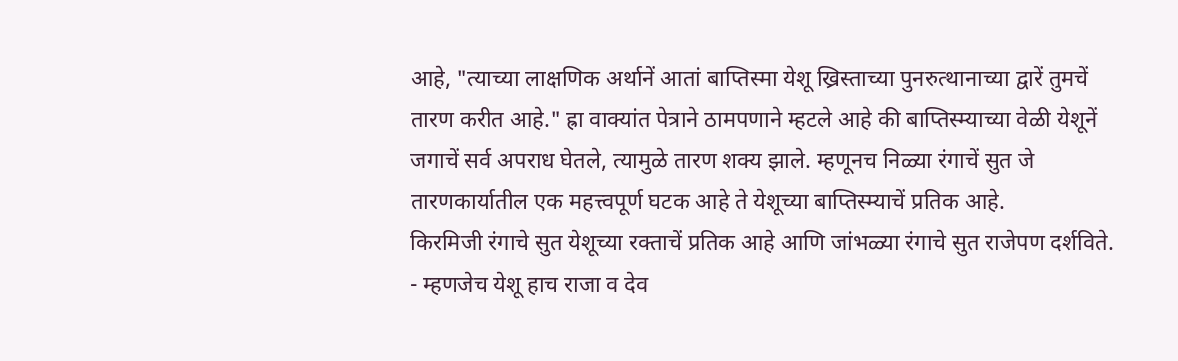आहे, "त्याच्या लाक्षणिक अर्थानें आतां बाप्तिस्मा येशू ख्रिस्ताच्या पुनरुत्थानाच्या द्वारें तुमचें तारण करीत आहे." ह्रा वाक्यांत पेत्राने ठामपणाने म्हटले आहे की बाप्तिस्म्याच्या वेळी येशूनें जगाचें सर्व अपराध घेतले, त्यामुळे तारण शक्य झाले. म्हणूनच निळ्या रंगाचें सुत जे तारणकार्यातील एक महत्त्वपूर्ण घटक आहे ते येशूच्या बाप्तिस्म्याचें प्रतिक आहे.
किरमिजी रंगाचे सुत येशूच्या रक्ताचें प्रतिक आहे आणि जांभळ्या रंगाचे सुत राजेपण दर्शविते. - म्हणजेच येशू हाच राजा व देव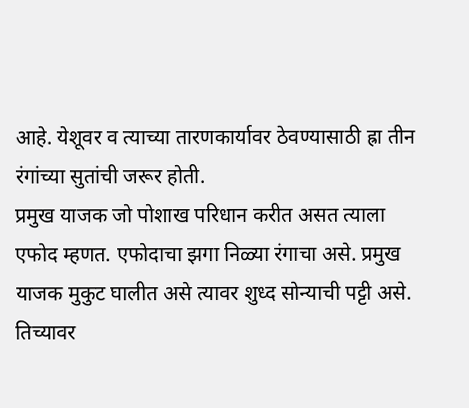आहे. येशूवर व त्याच्या तारणकार्यावर ठेवण्यासाठी ह्रा तीन रंगांच्या सुतांची जरूर होती.
प्रमुख याजक जो पोशाख परिधान करीत असत त्याला एफोद म्हणत. एफोदाचा झगा निळ्या रंगाचा असे. प्रमुख याजक मुकुट घालीत असे त्यावर शुध्द सोन्याची पट्टी असे. तिच्यावर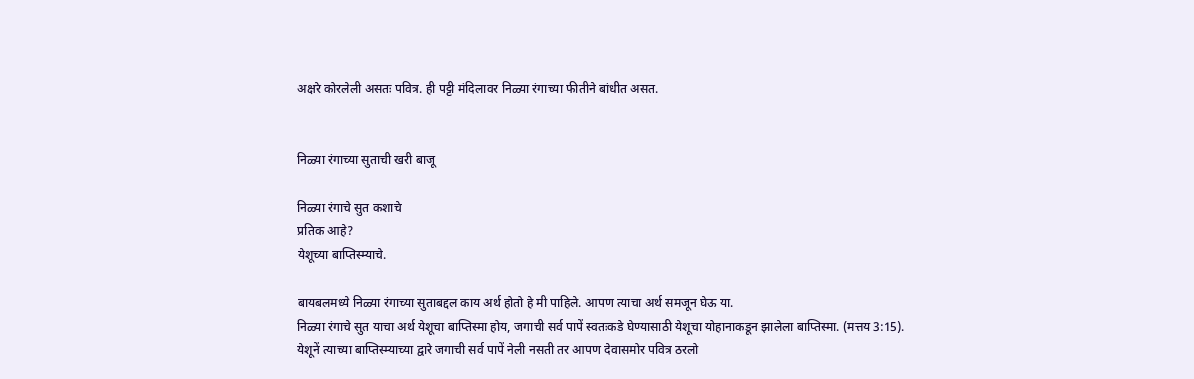अक्षरे कोरलेली असतः पवित्र. ही पट्टी मंदिलावर निळ्या रंगाच्या फीतीने बांधीत असत.


निळ्या रंगाच्या सुताची खरी बाजू

निळ्या रंगाचे सुत कशाचे
प्रतिक आहे?
येशूच्या बाप्तिस्म्याचे.

बायबलमध्ये निळ्या रंगाच्या सुताबद्दल काय अर्थ होतो हे मी पाहिले. आपण त्याचा अर्थ समजून घेऊ या.
निळ्या रंगाचे सुत याचा अर्थ येशूचा बाप्तिस्मा होय, जगाची सर्व पापें स्वतःकडे घेण्यासाठी येशूचा योहानाकडून झालेला बाप्तिस्मा. (मत्तय 3:15).
येशूनें त्याच्या बाप्तिस्म्याच्या द्वारे जगाची सर्व पापें नेली नसती तर आपण देवासमोर पवित्र ठरलो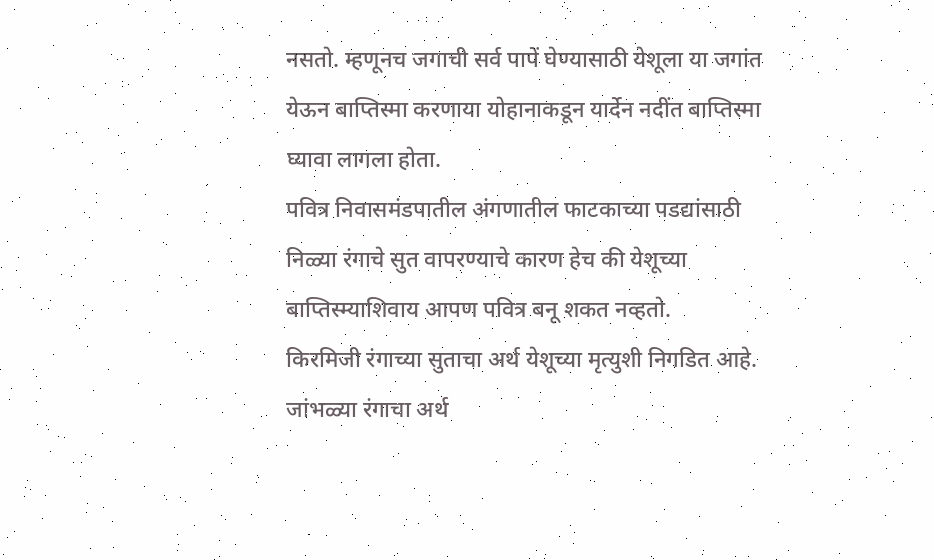नसतो. म्हणूनच जगाची सर्व पापें घेण्यासाठी येशूला या जगांत येऊन बाप्तिस्मा करणाया योहानाकडून यार्देन नदींत बाप्तिस्मा घ्यावा लागला होता.
पवित्र निवासमंडपातील अंगणातील फाटकाच्या पडद्यांसाठी निळ्या रंगाचे सुत वापरण्याचे कारण हेच की येशूच्या बाप्तिस्म्याशिवाय आपण पवित्र बनू शकत नव्हतो.
किरमिजी रंगाच्या सुताचा अर्थ येशूच्या मृत्युशी निगडित आहे. जांभळ्या रंगाचा अर्थ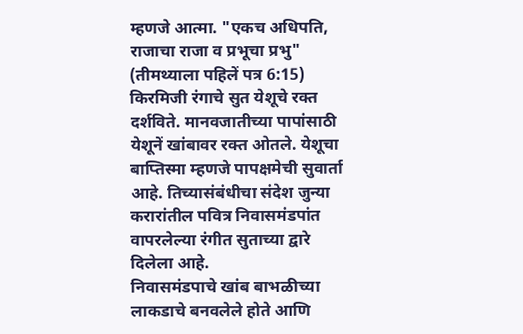म्हणजे आत्मा. "एकच अधिपति, राजाचा राजा व प्रभूचा प्रभु" (तीमथ्याला पहिलें पत्र 6:15)
किरमिजी रंगाचे सुत येशूचे रक्त दर्शविते. मानवजातीच्या पापांसाठी येशूनें खांबावर रक्त ओतले. येशूचा बाप्तिस्मा म्हणजे पापक्षमेची सुवार्ता आहे. तिच्यासंबंधीचा संदेश जुन्या करारांतील पवित्र निवासमंडपांत वापरलेल्या रंगीत सुताच्या द्वारे दिलेला आहे.
निवासमंडपाचे खांब बाभळीच्या लाकडाचे बनवलेले होते आणि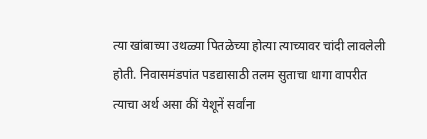त्या खांबाच्या उथळ्या पितळेच्या होत्या त्याच्यावर चांदी लावलेली होती. निवासमंडपांत पडद्यासाठी तलम सुताचा धागा वापरीत त्याचा अर्थ असा कीं येशूनें सर्वांना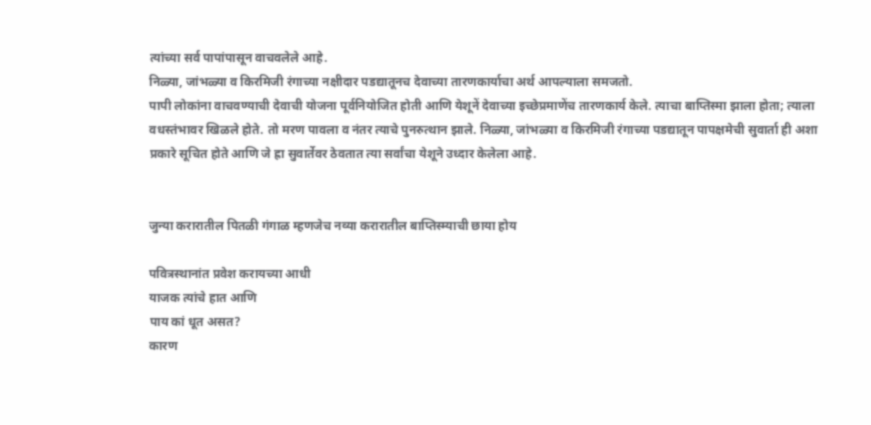त्यांच्या सर्व पापांपासून वाचवलेले आहे.
निळ्या, जांभळ्या व किरमिजी रंगाच्या नक्षीदार पडद्यातूनच देवाच्या तारणकार्याचा अर्थ आपल्याला समजतो.
पापी लोकांना वाचवण्याची देवाची योजना पूर्वनियोजित होती आणि येशूनें देवाच्या इच्छेप्रमाणेंच तारणकार्य केले. त्याचा बाप्तिस्मा झाला होता; त्याला वधस्तंभावर खिळले होते. तो मरण पावला व नंतर त्याचे पुनरुत्थान झाले. निळ्या, जांभळ्या व किरमिजी रंगाच्या पडद्यातून पापक्षमेची सुवार्ता ही अशा प्रकारे सूचित होते आणि जे ह्रा सुवार्तेवर ठेवतात त्या सर्वांचा येशूने उध्दार केलेला आहे.


जुन्या करारातील पितळी गंगाळ म्हणजेच नव्या करारातील बाप्तिस्म्याची छाया होय

पवित्रस्थानांत प्रवेश करायच्या आधी
याजक त्यांचे हात आणि
पाय कां धूत असत?
कारण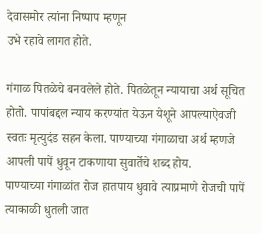देवासमोर त्यांना निष्पाप म्हणून
उभे रहावे लागत होते.

गंगाळ पितळेचे बनवलेले होते. पितळेतून न्यायाचा अर्थ सूचित होतो. पापांबद्दल न्याय करण्यांत येऊन येशूने आपल्याऐवजी स्वतः मृत्युदंड सहन केला. पाण्याच्या गंगाळाचा अर्थ म्हणजे आपली पापें धुवून टाकणाया सुवार्तेचे शब्द होय.
पाण्याच्या गंगाळांत रोज हातपाय धुवावे त्याप्रमाणे रोजची पापें त्याकाळी धुतली जात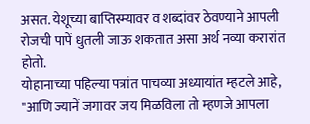असत. येशूच्या बाप्तिस्म्यावर व शब्दांवर ठेवण्याने आपली रोजची पापें धुतली जाऊ शकतात असा अर्थ नव्या करारांत होतो.
योहानाच्या पहिल्या पत्रांत पाचव्या अध्यायांत म्हटले आहे, "आणि ज्यानें जगावर जय मिळविला तो म्हणजे आपला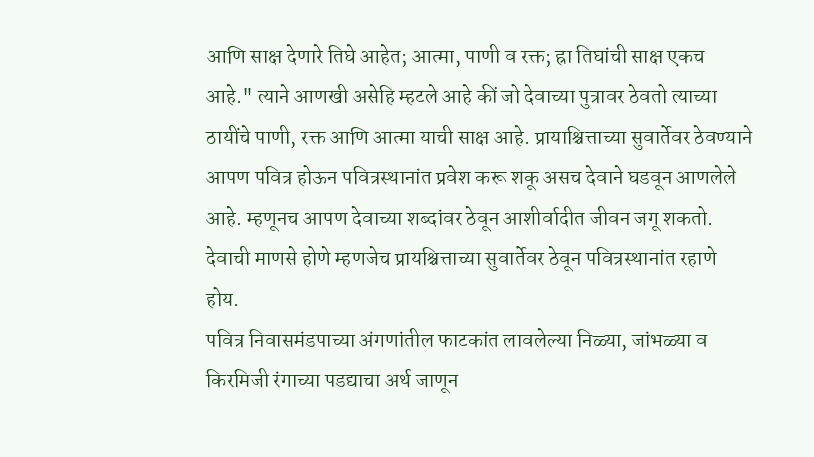आणि साक्ष देणारे तिघे आहेत; आत्मा, पाणी व रक्त; ह्रा तिघांची साक्ष एकच आहे." त्याने आणखी असेहि म्हटले आहे कीं जो देवाच्या पुत्रावर ठेवतो त्याच्या ठायींचे पाणी, रक्त आणि आत्मा याची साक्ष आहे. प्रायाश्चित्ताच्या सुवार्तेवर ठेवण्याने आपण पवित्र होऊन पवित्रस्थानांत प्रवेश करू शकू असच देवाने घडवून आणलेले आहे. म्हणूनच आपण देवाच्या शब्दांवर ठेवून आशीर्वादीत जीवन जगू शकतो. देवाची माणसे होणे म्हणजेच प्रायश्चित्ताच्या सुवार्तेवर ठेवून पवित्रस्थानांत रहाणे होय.
पवित्र निवासमंडपाच्या अंगणांतील फाटकांत लावलेल्या निळ्या, जांभळ्या व किरमिजी रंगाच्या पडद्याचा अर्थ जाणून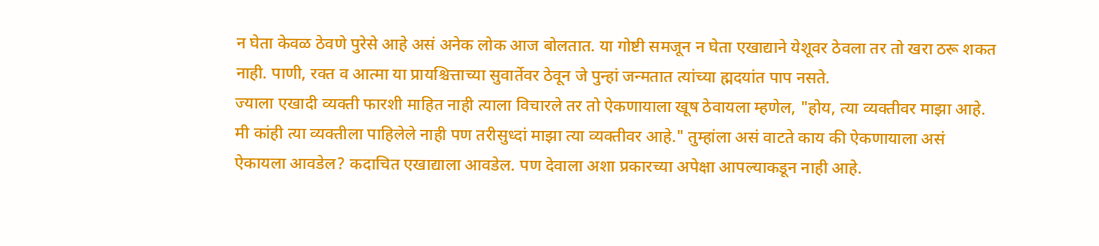न घेता केवळ ठेवणे पुरेसे आहे असं अनेक लोक आज बोलतात. या गोष्टी समजून न घेता एखाद्याने येशूवर ठेवला तर तो खरा ठरू शकत नाही. पाणी, रक्त व आत्मा या प्रायश्चित्ताच्या सुवार्तेवर ठेवून जे पुन्हां जन्मतात त्यांच्या ह्मदयांत पाप नसते.
ज्याला एखादी व्यक्ती फारशी माहित नाही त्याला विचारले तर तो ऐकणायाला खूष ठेवायला म्हणेल, "होय, त्या व्यक्तीवर माझा आहे. मी कांही त्या व्यक्तीला पाहिलेले नाही पण तरीसुध्दां माझा त्या व्यक्तीवर आहे." तुम्हांला असं वाटते काय की ऐकणायाला असं ऐकायला आवडेल? कदाचित एखाद्याला आवडेल. पण देवाला अशा प्रकारच्या अपेक्षा आपल्याकडून नाही आहे.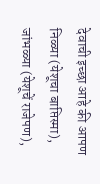देवाची इच्छा आहे की आपण निळ्या (येशूचा बाप्तिस्मा), जांभळ्या (येशूचें राजेपण),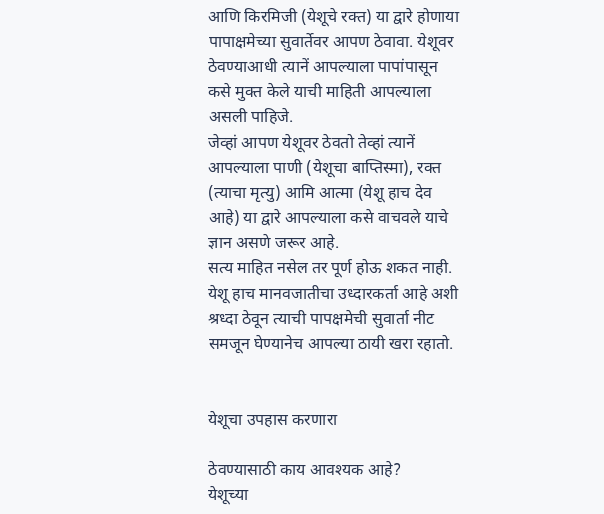आणि किरमिजी (येशूचे रक्त) या द्वारे होणाया पापाक्षमेच्या सुवार्तेवर आपण ठेवावा. येशूवर ठेवण्याआधी त्यानें आपल्याला पापांपासून कसे मुक्त केले याची माहिती आपल्याला असली पाहिजे.
जेव्हां आपण येशूवर ठेवतो तेव्हां त्यानें आपल्याला पाणी (येशूचा बाप्तिस्मा), रक्त (त्याचा मृत्यु) आमि आत्मा (येशू हाच देव आहे) या द्वारे आपल्याला कसे वाचवले याचे ज्ञान असणे जरूर आहे.
सत्य माहित नसेल तर पूर्ण होऊ शकत नाही. येशू हाच मानवजातीचा उध्दारकर्ता आहे अशी श्रध्दा ठेवून त्याची पापक्षमेची सुवार्ता नीट समजून घेण्यानेच आपल्या ठायी खरा रहातो.


येशूचा उपहास करणारा

ठेवण्यासाठी काय आवश्यक आहे?
येशूच्या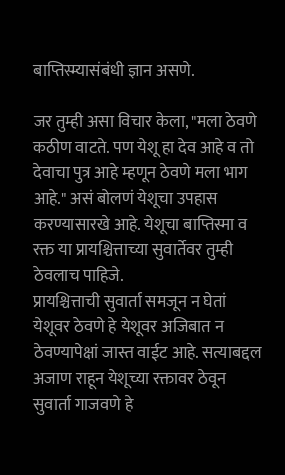बाप्तिस्म्यासंबंधी ज्ञान असणे.

जर तुम्ही असा विचार केला, "मला ठेवणे कठीण वाटते. पण येशू हा देव आहे व तो देवाचा पुत्र आहे म्हणून ठेवणे मला भाग आहे." असं बोलणं येशूचा उपहास करण्यासारखे आहे. येशूचा बाप्तिस्मा व रक्त या प्रायश्चित्ताच्या सुवार्तेवर तुम्ही ठेवलाच पाहिजे.
प्रायश्चित्ताची सुवार्ता समजून न घेतां येशूवर ठेवणे हे येशूवर अजिबात न ठेवण्यापेक्षां जास्त वाईट आहे. सत्याबद्दल अजाण राहून येशूच्या रक्तावर ठेवून सुवार्ता गाजवणे हे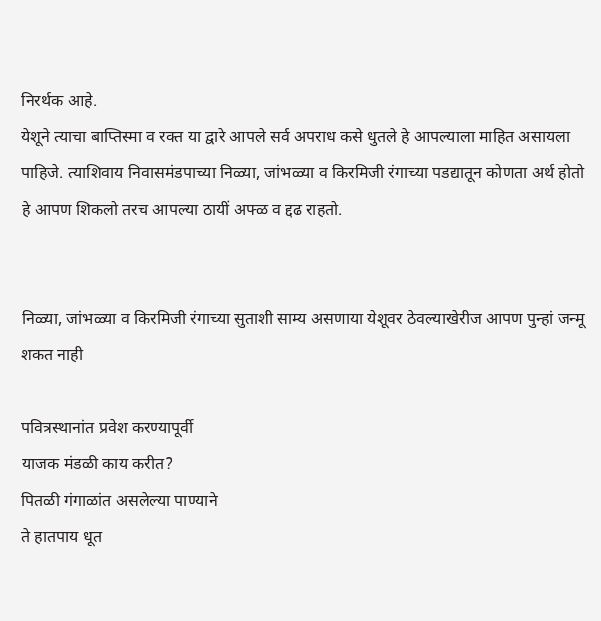निरर्थक आहे.
येशूने त्याचा बाप्तिस्मा व रक्त या द्वारे आपले सर्व अपराध कसे धुतले हे आपल्याला माहित असायला पाहिजे. त्याशिवाय निवासमंडपाच्या निळ्या, जांभळ्या व किरमिजी रंगाच्या पडद्यातून कोणता अर्थ होतो हे आपण शिकलो तरच आपल्या ठायीं अफ्ळ व द्दढ राहतो.


निळ्या, जांभळ्या व किरमिजी रंगाच्या सुताशी साम्य असणाया येशूवर ठेवल्याखेरीज आपण पुन्हां जन्मू शकत नाही

पवित्रस्थानांत प्रवेश करण्यापूर्वी
याजक मंडळी काय करीत?
पितळी गंगाळांत असलेल्या पाण्याने
ते हातपाय धूत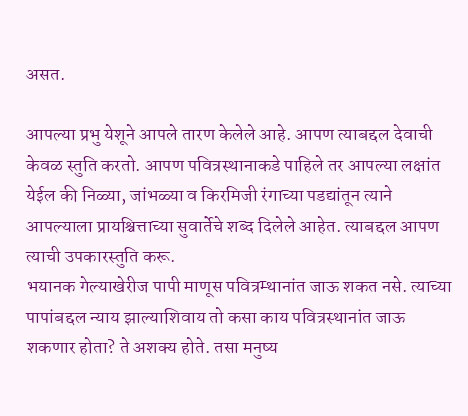असत.

आपल्या प्रभु येशूने आपले तारण केलेले आहे. आपण त्याबद्दल देवाची केवळ स्तुति करतो. आपण पवित्रस्थानाकडे पाहिले तर आपल्या लक्षांत येईल की निळ्या, जांभळ्या व किरमिजी रंगाच्या पडद्यांतून त्याने आपल्याला प्रायश्चित्ताच्या सुवार्तेचे शब्द दिलेले आहेत. त्याबद्दल आपण त्याची उपकारस्तुति करू.
भयानक गेल्याखेरीज पापी माणूस पवित्रम्थानांत जाऊ शकत नसे. त्याच्या पापांबद्दल न्याय झाल्याशिवाय तो कसा काय पवित्रस्थानांत जाऊ शकणार होता? ते अशक्य होते. तसा मनुष्य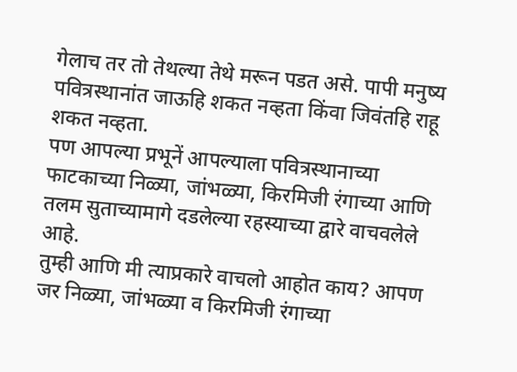गेलाच तर तो तेथल्या तेथे मरून पडत असे. पापी मनुष्य पवित्रस्थानांत जाऊहि शकत नव्हता किंवा जिवंतहि राहू शकत नव्हता.
पण आपल्या प्रभूनें आपल्याला पवित्रस्थानाच्या फाटकाच्या निळ्या, जांभळ्या, किरमिजी रंगाच्या आणि तलम सुताच्यामागे दडलेल्या रहस्याच्या द्वारे वाचवलेले आहे.
तुम्ही आणि मी त्याप्रकारे वाचलो आहोत काय? आपण जर निळ्या, जांभळ्या व किरमिजी रंगाच्या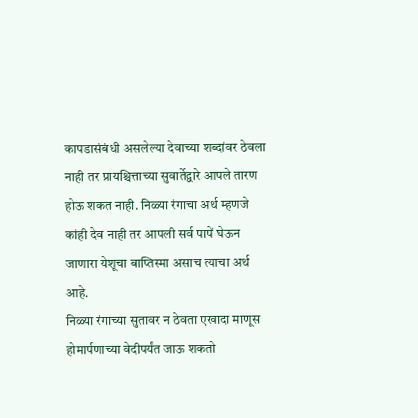कापडासंबंधी असलेल्या देवाच्या शब्दांवर ठेवला नाही तर प्रायश्चित्ताच्या सुवार्तेद्वारे आपले तारण होऊ शकत नाही. निळ्या रंगाचा अर्थ म्हणजे कांही देव नाही तर आपली सर्व पापें घेऊन जाणारा येशूचा बाप्तिस्मा असाच त्याचा अर्थ आहे.
निळ्या रंगाच्या सुतावर न ठेवता एखादा माणूस होमार्पणाच्या वेदीपर्यंत जाऊ शकतो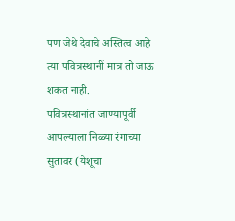पण जेथे देवाचे अस्तित्व आहे त्या पवित्रस्थानीं मात्र तो जाऊ शकत नाही.
पवित्रस्थानांत जाण्यापूर्वी आपल्याला निळ्या रंगाच्या सुतावर (येशूचा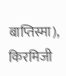बाप्तिस्मा), किरमिजी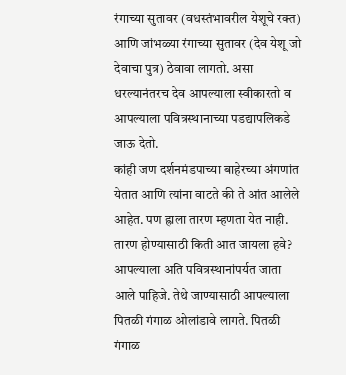रंगाच्या सुतावर (वधस्तंभावरील येशूचे रक्त) आणि जांभळ्या रंगाच्या सुतावर (देव येशू जो देवाचा पुत्र) ठेवावा लागतो. असा धरल्यानंतरच देव आपल्याला स्वीकारतो व आपल्याला पवित्रस्थानाच्या पडद्यापलिकडे जाऊ देतो.
कांही जण दर्शनमंडपाच्या बाहेरच्या अंगणांत येतात आणि त्यांना वाटते की ते आंत आलेले आहेत. पण ह्राला तारण म्हणता येत नाही. तारण होण्यासाठी किती आत जायला हवे? आपल्याला अति पवित्रस्थानांपर्यत जाता आले पाहिजे. तेथे जाण्यासाठी आपल्याला पितळी गंगाळ ओलांडावे लागते. पितळी गंगाळ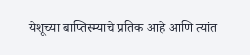येशूच्या बाप्तिस्म्याचे प्रतिक आहे आणि त्यांत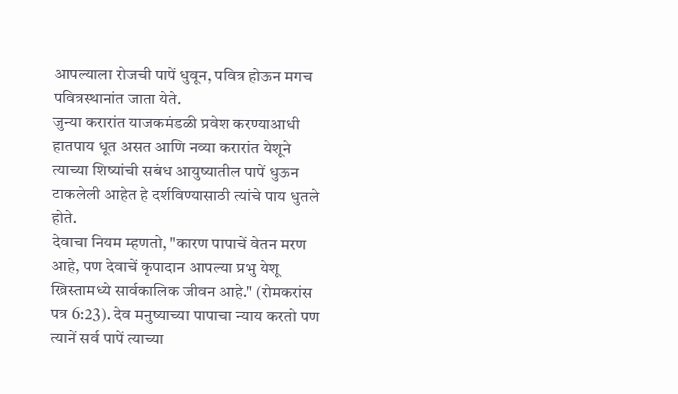आपल्याला रोजची पापें धुवून, पवित्र होऊन मगच पवित्रस्थानांत जाता येते.
जुन्या करारांत याजकमंडळी प्रवेश करण्याआधी हातपाय धूत असत आणि नव्या करारांत येशूने त्याच्या शिष्यांची सबंध आयुष्यातील पापें धुऊन टाकलेली आहेत हे दर्शविण्यासाठी त्यांचे पाय धुतले होते.
देवाचा नियम म्हणतो, "कारण पापाचें वेतन मरण आहे, पण देवाचें कृपादान आपल्या प्रभु येशू ख्रिस्तामध्ये सार्वकालिक जीवन आहे." (रोमकरांस पत्र 6:23). देव मनुष्याच्या पापाचा न्याय करतो पण त्यानें सर्व पापें त्याच्या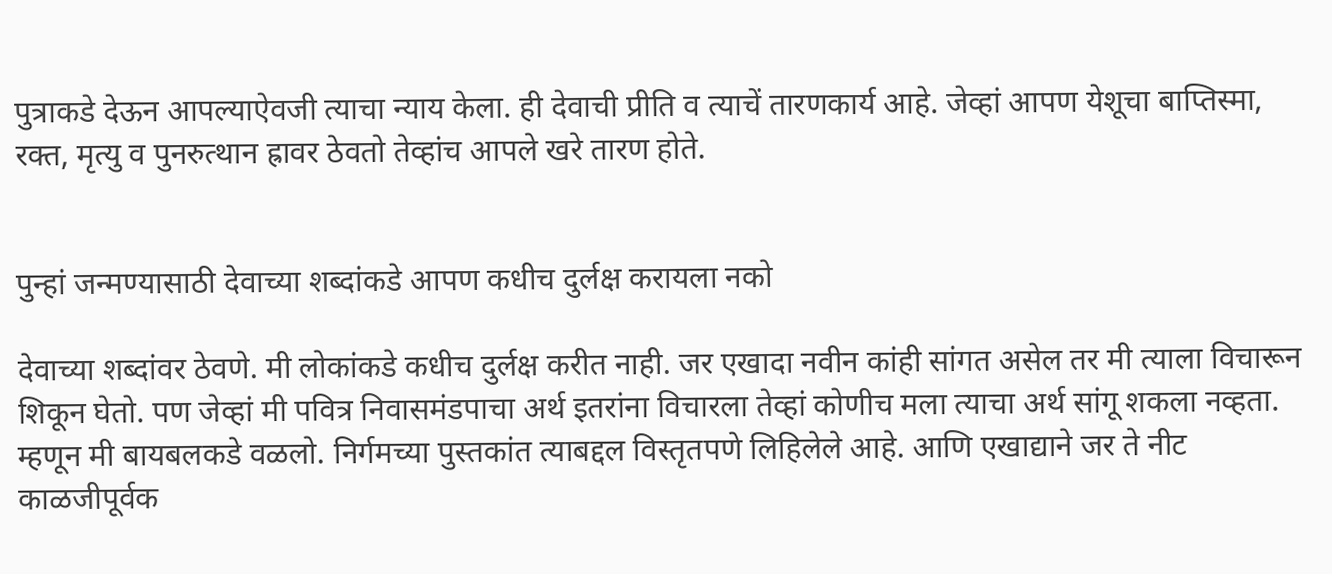पुत्राकडे देऊन आपल्याऐवजी त्याचा न्याय केला. ही देवाची प्रीति व त्याचें तारणकार्य आहे. जेव्हां आपण येशूचा बाप्तिस्मा, रक्त, मृत्यु व पुनरुत्थान ह्रावर ठेवतो तेव्हांच आपले खरे तारण होते.


पुन्हां जन्मण्यासाठी देवाच्या शब्दांकडे आपण कधीच दुर्लक्ष करायला नको

देवाच्या शब्दांवर ठेवणे. मी लोकांकडे कधीच दुर्लक्ष करीत नाही. जर एखादा नवीन कांही सांगत असेल तर मी त्याला विचारून शिकून घेतो. पण जेव्हां मी पवित्र निवासमंडपाचा अर्थ इतरांना विचारला तेव्हां कोणीच मला त्याचा अर्थ सांगू शकला नव्हता.
म्हणून मी बायबलकडे वळलो. निर्गमच्या पुस्तकांत त्याबद्दल विस्तृतपणे लिहिलेले आहे. आणि एखाद्याने जर ते नीट काळजीपूर्वक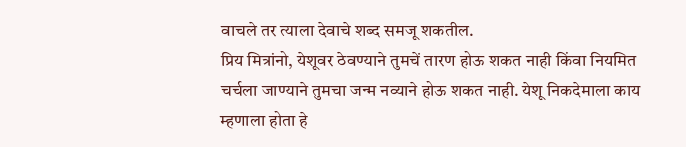वाचले तर त्याला देवाचे शब्द समजू शकतील.
प्रिय मित्रांनो, येशूवर ठेवण्याने तुमचें तारण होऊ शकत नाही किंवा नियमित चर्चला जाण्याने तुमचा जन्म नव्याने होऊ शकत नाही. येशू निकदेमाला काय म्हणाला होता हे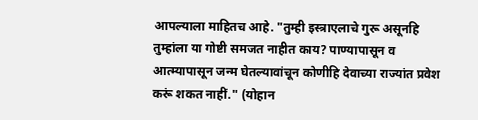आपल्याला माहितच आहे. "तुम्ही इस्त्राएलाचे गुरू असूनहि तुम्हांला या गोष्टी समजत नाहीत काय? पाण्यापासून व आत्म्यापासून जन्म घेतल्यावांचून कोणीहि देवाच्या राज्यांत प्रवेश करूं शकत नाहीं." (योहान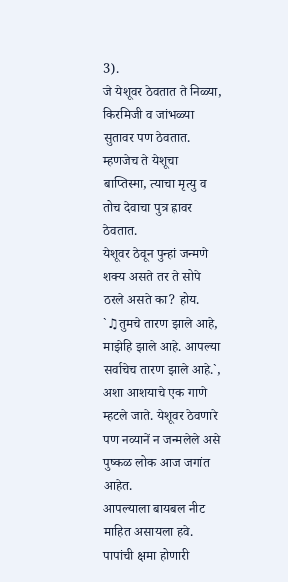3).
जे येशूवर ठेवतात ते निळ्या, किरमिजी व जांभळ्या सुतावर पण ठेवतात. म्हणजेच ते येशूचा बाप्तिस्मा, त्याचा मृत्यु व तोच देवाचा पुत्र ह्रावर ठेवतात.
येशूवर ठेवून पुन्हां जन्मणे शक्य असते तर ते सोपे ठरले असते का? होय. `♫तुमचे तारण झाले आहे, माझेहि झाले आहे. आपल्या सर्वाचेच तारण झाले आहे.`, अशा आशयाचे एक गाणे म्हटले जाते. येशूवर ठेवणारे पण नव्यानें न जन्मलेले असे पुष्कळ लोक आज जगांत आहेत.
आपल्याला बायबल नीट माहित असायला हवे. पापांची क्षमा होणारी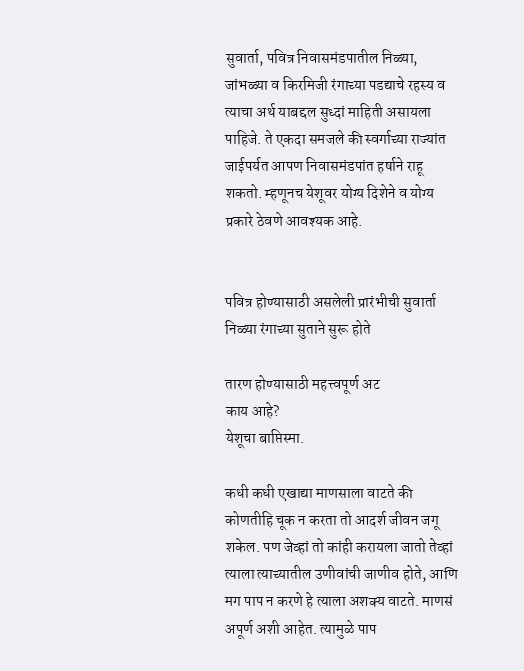सुवार्ता, पवित्र निवासमंडपातील निळ्या, जांभळ्या व किरमिजी रंगाच्या पडद्याचे रहस्य व त्याचा अर्थ याबद्दल सुध्दां माहिती असायला पाहिजे. ते एकदा समजले की स्वर्गाच्या राज्यांत जाईपर्यत आपण निवासमंडपांत हर्षाने राहू शकतो. म्हणूनच येशूवर योग्य दिशेने व योग्य प्रकारे ठेवणे आवश्यक आहे.


पवित्र होण्यासाठी असलेली प्रारंभीची सुवार्ता निळ्या रंगाच्या सुताने सुरू होते

तारण होण्यासाठी महत्त्वपूर्ण अट
काय आहे?
येशूचा बाप्तिस्मा.

कधी कधी एखाद्या माणसाला वाटते की कोणतीहि चूक न करता तो आदर्श जीवन जगू शकेल. पण जेव्हां तो कांही करायला जातो तेव्हां त्याला त्याच्यातील उणीवांची जाणीव होते, आणि मग पाप न करणे हे त्याला अशक्य वाटते. माणसं अपूर्ण अशी आहेत. त्यामुळे पाप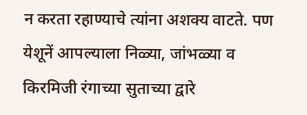न करता रहाण्याचे त्यांना अशक्य वाटते. पण येशूनें आपल्याला निळ्या, जांभळ्या व किरमिजी रंगाच्या सुताच्या द्वारे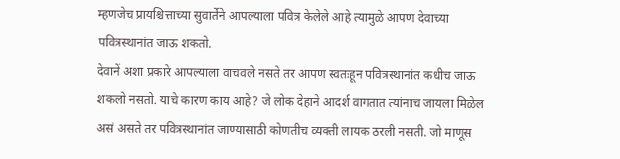म्हणजेच प्रायश्चित्ताच्या सुवार्तेने आपल्याला पवित्र केलेले आहे त्यामुळे आपण देवाच्या पवित्रस्थानांत जाऊ शकतो.
देवानें अशा प्रकारे आपल्याला वाचवले नसते तर आपण स्वतःहून पवित्रस्थानांत कधीच जाऊ शकलो नसतो. याचे कारण काय आहे? जे लोक देहाने आदर्श वागतात त्यांनाच जायला मिळेल असं असते तर पवित्रस्थानांत जाण्यासाठी कोणतीच व्यक्ती लायक ठरली नसती. जो माणूस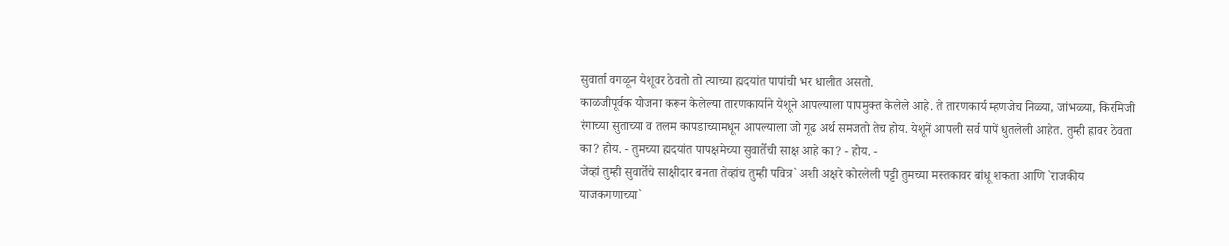सुवार्ता वगळून येशूवर ठेवतो तो त्याच्या ह्मदयांत पापांची भर धालीत असतो.
काळजीपूर्वक योजना करून केलेल्या तारणकार्याने येशूने आपल्याला पापमुक्त केलेले आहे. ते तारणकार्य म्हणजेच निळ्या, जांभळ्या, किरमिजी रंगाच्या सुताच्या व तलम कापडाच्यामधून आपल्याला जो गूढ अर्थ समजतो तेच होय. येशूनें आपली सर्व पापें धुतलेली आहेत. तुम्ही ह्रावर ठेवता का? होय. - तुमच्या ह्मदयांत पापक्षमेच्या सुवार्तेची साक्ष आहे का? - होय. -
जेव्हां तुम्ही सुवार्तेचे साक्षीदार बनता तेव्हांच तुम्ही पवित्र` अशी अक्षरे कोरलेली पट्टी तुमच्या मस्तकावर बांधू शकता आणि `राजकीय याजकगणाच्या`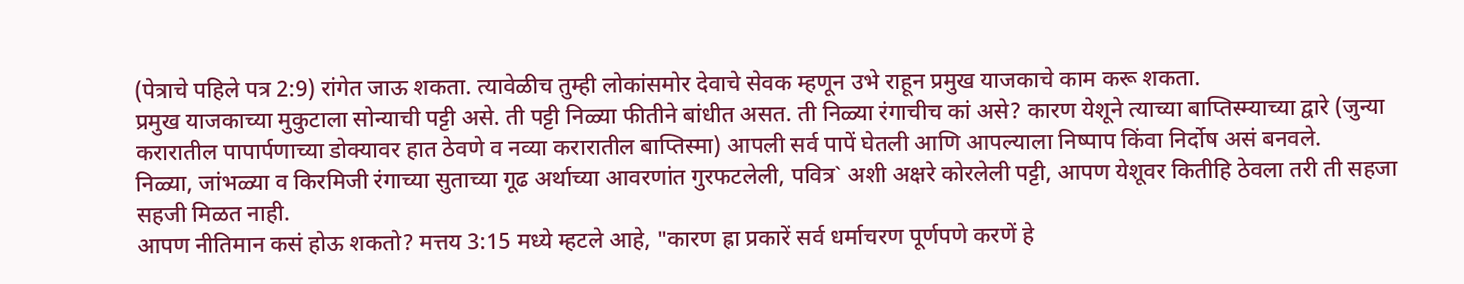(पेत्राचे पहिले पत्र 2:9) रांगेत जाऊ शकता. त्यावेळीच तुम्ही लोकांसमोर देवाचे सेवक म्हणून उभे राहून प्रमुख याजकाचे काम करू शकता.
प्रमुख याजकाच्या मुकुटाला सोन्याची पट्टी असे. ती पट्टी निळ्या फीतीने बांधीत असत. ती निळ्या रंगाचीच कां असे? कारण येशूने त्याच्या बाप्तिस्म्याच्या द्वारे (जुन्या करारातील पापार्पणाच्या डोक्यावर हात ठेवणे व नव्या करारातील बाप्तिस्मा) आपली सर्व पापें घेतली आणि आपल्याला निष्पाप किंवा निर्दोष असं बनवले.
निळ्या, जांभळ्या व किरमिजी रंगाच्या सुताच्या गूढ अर्थाच्या आवरणांत गुरफटलेली, पवित्र` अशी अक्षरे कोरलेली पट्टी, आपण येशूवर कितीहि ठेवला तरी ती सहजा सहजी मिळत नाही.
आपण नीतिमान कसं होऊ शकतो? मत्तय 3:15 मध्ये म्हटले आहे, "कारण ह्रा प्रकारें सर्व धर्माचरण पूर्णपणे करणें हे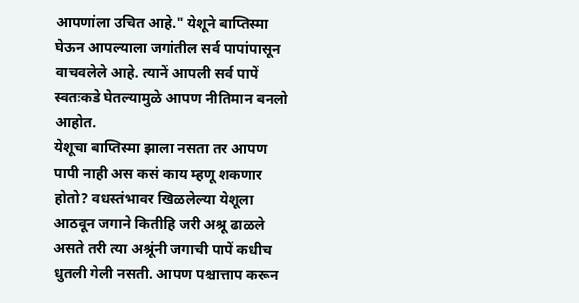आपणांला उचित आहे." येशूने बाप्तिस्मा घेऊन आपल्याला जगांतील सर्व पापांपासून वाचवलेले आहे. त्यानें आपली सर्व पापें स्वतःकडे घेतल्यामुळे आपण नीतिमान बनलो आहोत.
येशूचा बाप्तिस्मा झाला नसता तर आपण पापी नाही अस कसं काय म्हणू शकणार होतो? वधस्तंभावर खिळलेल्या येशूला आठवून जगाने कितीहि जरी अश्रू ढाळले असते तरी त्या अश्रूंनी जगाची पापें कधीच धुतली गेली नसती. आपण पश्चात्ताप करून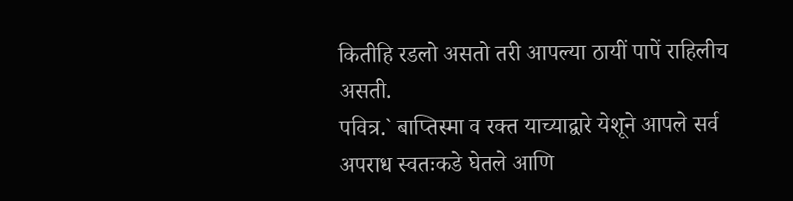कितीहि रडलो असतो तरी आपल्या ठायीं पापें राहिलीच असती.
पवित्र.` बाप्तिस्मा व रक्त याच्याद्वारे येशूने आपले सर्व अपराध स्वतःकडे घेतले आणि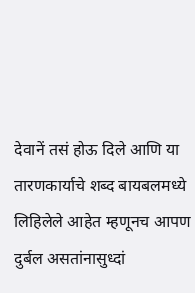देवानें तसं होऊ दिले आणि या तारणकार्याचे शब्द बायबलमध्ये लिहिलेले आहेत म्हणूनच आपण दुर्बल असतांनासुध्दां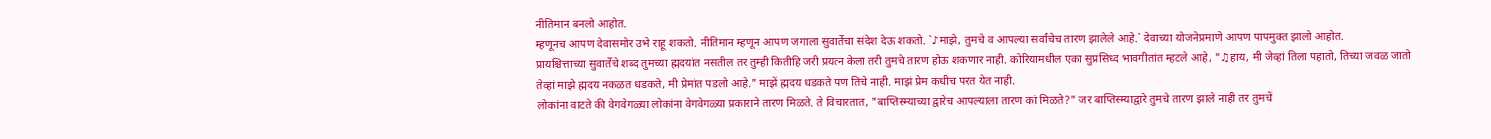नीतिमान बनलो आहोत.
म्हणूनच आपण देवासमोर उभे राहू शकतो. नीतिमान म्हणून आपण जगाला सुवार्तेचा संदेश देऊ शकतो. `♪माझे, तुमचे व आपल्या सर्वांचेच तारण झालेले आहे.` देवाच्या योजनेप्रमाणे आपण पापमुक्त झालो आहोत.
प्रायश्चित्ताच्या सुवार्तेचे शब्द तुमच्या ह्मदयांत नसतील तर तुम्ही कितीहि जरी प्रयत्न केला तरी तुमचे तारण होऊ शकणार नाही. कोरियामधील एका सुप्रसिध्द भावगीतांत म्हटले आहे, "♫हाय, मी जेव्हां तिला पहातो, तिच्या जवळ जातो तेव्हां माझे ह्मदय नकळत धडकते, मी प्रेमांत पडलो आहे." माझें ह्मदय धडकते पण तिचे नाही. माझं प्रेम कधीच परत येत नाही.
लोकांना वाटते की वेगवेगळ्या लोकांना वेगवेगळ्या प्रकाराने तारण मिळते. ते विचारतात, "बाप्तिस्म्याच्या द्वारेच आपल्याला तारण कां मिळते?" जर बाप्तिस्म्याद्वारे तुमचे तारण झाले नाही तर तुमचें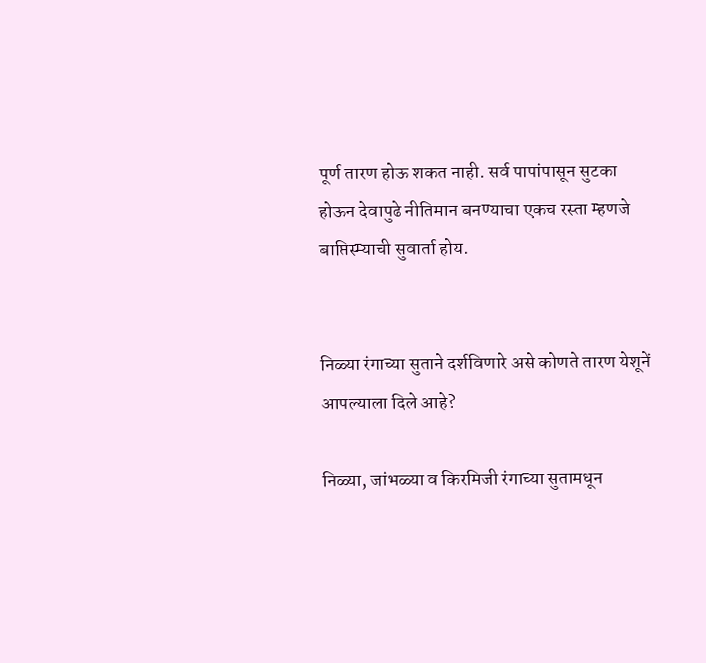पूर्ण तारण होऊ शकत नाही. सर्व पापांपासून सुटका होऊन देवापुढे नीतिमान बनण्याचा एकच रस्ता म्हणजे बाप्तिस्म्याची सुवार्ता होय.


निळ्या रंगाच्या सुताने दर्शविणारे असे कोणते तारण येशूनें  आपल्याला दिले आहे?

निळ्या, जांभळ्या व किरमिजी रंगाच्या सुतामधून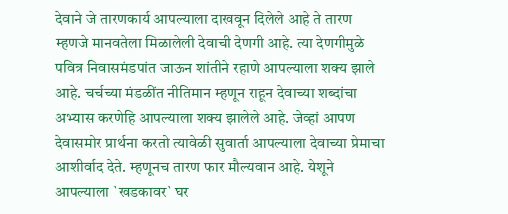देवाने जे तारणकार्य आपल्याला दाखवून दिलेले आहे ते तारण म्हणजे मानवतेला मिळालेली देवाची देणगी आहे. त्या देणगीमुळे पवित्र निवासमंडपांत जाऊन शांतीने रहाणे आपल्याला शक्य झाले आहे. चर्चच्या मंडळींत नीतिमान म्हणून राहून देवाच्या शब्दांचा अभ्यास करणेहि आपल्याला शक्य झालेले आहे. जेव्हां आपण देवासमोर प्रार्थना करतो त्यावेळी सुवार्ता आपल्याला देवाच्या प्रेमाचा आशीर्वाद देते. म्हणूनच तारण फार मौल्यवान आहे. येशूने आपल्याला `खडकावर` घर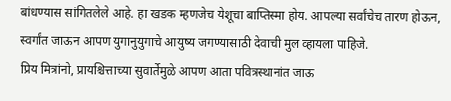बांधण्यास सांगितलेले आहे. हा खडक म्हणजेच येशूचा बाप्तिस्मा होय. आपल्या सर्वांचेच तारण होऊन, स्वर्गांत जाऊन आपण युगानुयुगाचे आयुष्य जगण्यासाठी देवाची मुल व्हायला पाहिजे.
प्रिय मित्रांनो, प्रायश्चित्ताच्या सुवार्तेमुळे आपण आता पवित्रस्थानांत जाऊ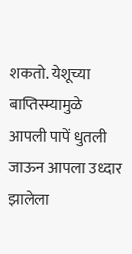शकतो. येशूच्या बाप्तिस्म्यामुळे आपली पापें धुतली जाऊन आपला उध्दार झालेला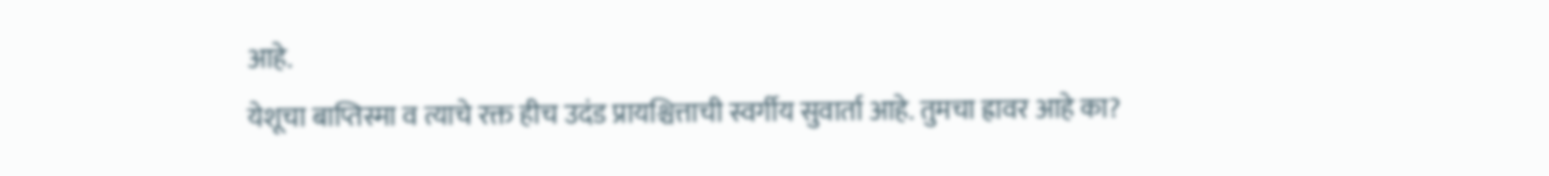आहे.
येशूचा बाप्तिस्मा व त्याचे रक्त हीच उदंड प्रायश्चित्ताची स्वर्गीय सुवार्ता आहे. तुमचा ह्रावर आहे का?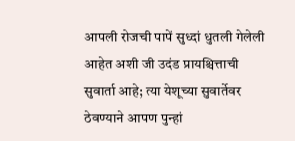आपली रोजची पापें सुध्दां धुतली गेलेली आहेत अशी जी उदंड प्रायश्चित्ताची सुवार्ता आहे; त्या येशूच्या सुवार्तेवर ठेवण्याने आपण पुन्हां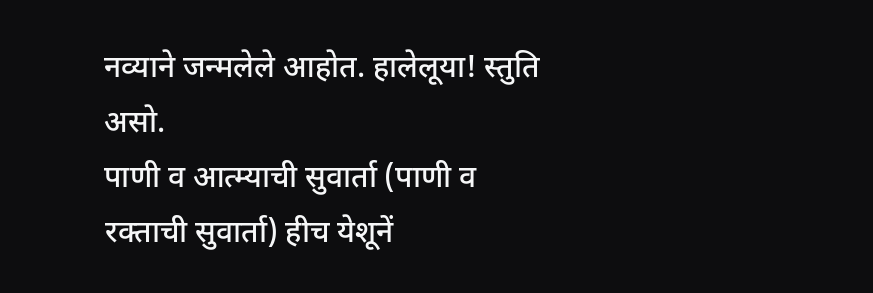नव्याने जन्मलेले आहोत. हालेलूया! स्तुति असो.
पाणी व आत्म्याची सुवार्ता (पाणी व रक्ताची सुवार्ता) हीच येशूनें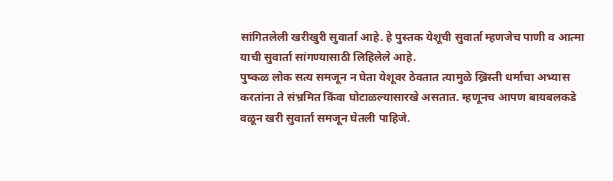सांगितलेली खरीखुरी सुवार्ता आहे. हे पुस्तक येशूची सुवार्ता म्हणजेच पाणी व आत्मा याची सुवार्ता सांगण्यासाठी लिहिलेले आहे.
पुष्कळ लोक सत्य समजून न घेता येशूवर ठेवतात त्यामुळे ख्रिस्ती धर्माचा अभ्यास करतांना ते संभ्रमित किंवा घोटाळल्यासारखे असतात. म्हणूनच आपण बायबलकडे वळून खरी सुवार्ता समजून घेतली पाहिजे.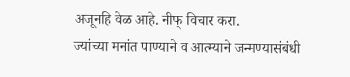अजूनहि वेळ आहे. नीफ् विचार करा.
ज्यांच्या मनांत पाण्याने व आत्म्याने जन्मण्यासंबंधी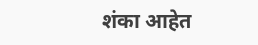शंका आहेत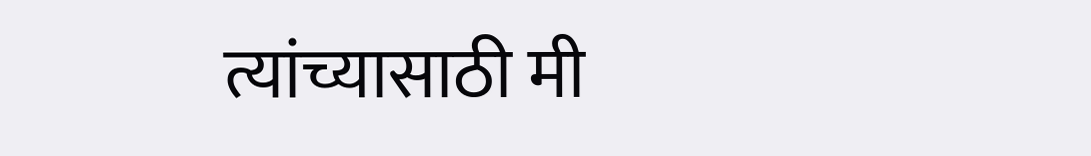त्यांच्यासाठी मी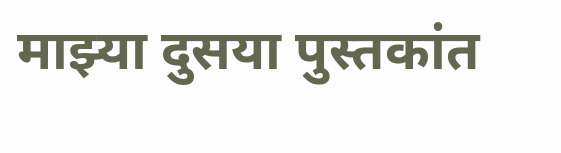माझ्या दुसया पुस्तकांत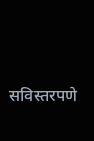सविस्तरपणे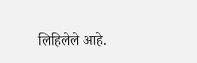लिहिलेले आहे.